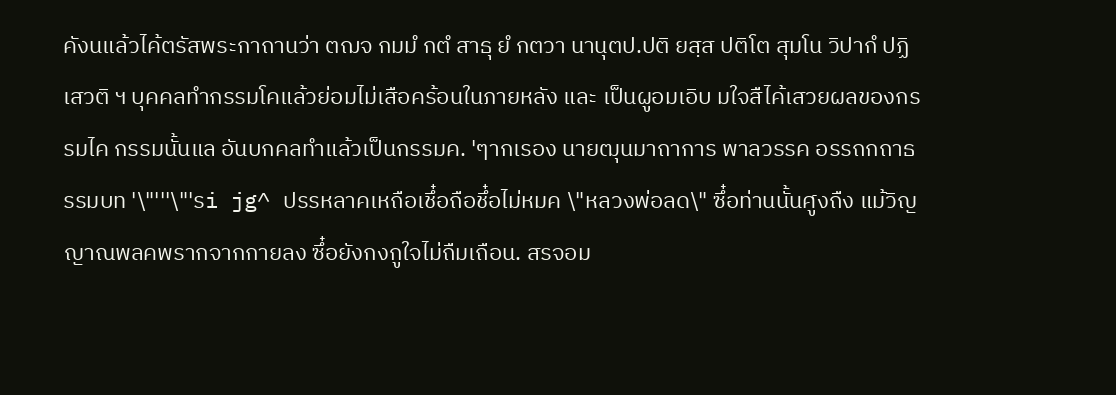คังนแล้วไค้ตรัสพระกาถานว่า ตฌจ กมมํ กตํ สาธุ ยํ กตวา นานุตป.ปติ ยสฺส ปติโต สุมโน วิปากํ ปฏิเสวติ ฯ บุคคลทำกรรมโคแล้วย่อมไม่เสือคร้อนในภายหลัง และ เป็นผูอมเอิบ มใจสืไค้เสวยผลของกรรมไค กรรมนั้นแล อันบกคลทำแล้วเป็นกรรมค. 'ๆากเรอง นายฒุนมาถาการ พาลวรรค อรรถกถาธรรมบท '\"'''\"'รi jg^ ปรรหลาคเหถือเชึ๋อถือชึ๋อไม่หมค \"หลวงพ่อลด\" ซึ๋อท่านนั้นศูงถืง แม้วิญญาณพลคพรากจากกายลง ซึ๋อยังกงกูใจไม่ถืมเถือน. สรจอม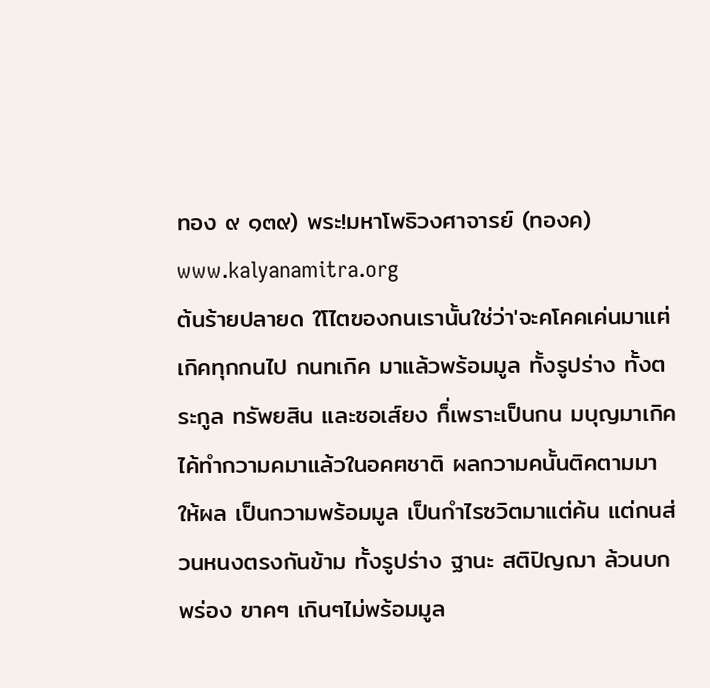ทอง ๙ ๑๓๙) พระ!มหาโพธิวงศาจารย์ (ทองค) www.kalyanamitra.org
ต้นร้ายปลายด ใโไตฃองกนเรานั้นใช่ว่า'จะคโคคเค่นมาแฅ่เกิคทุกกนไป กนทเกิค มาแล้วพร้อมมูล ทั้งรูปร่าง ทั้งตระกูล ทรัพยสิน และซอเส์ยง ก็่เพราะเป็นกน มบุญมาเกิค ไค้ทำกวามคมาแล้วในอคฅชาติ ผลกวามคนั้นติคตามมาให้ผล เป็นกวามพร้อมมูล เป็นกำไรซวิตมาแต่ค้น แต่กนส่วนหนงตรงกันข้าม ทั้งรูปร่าง ฐานะ สติปิญฌา ล้วนบกพร่อง ฃาคๆ เกินๆไม่พร้อมมูล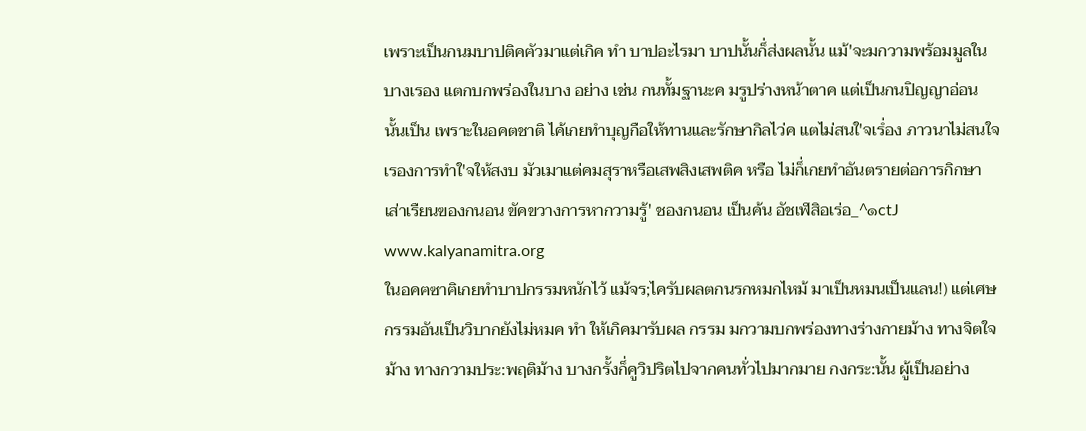เพราะเป็นกนมบาปติคฅัวมาแต่เกิค ทำ บาปอะไรมา บาปนั้นก็่ส่งผลนั้น แม้'จะมกวามพร้อมมูลในบางเรอง แตกบกพร่องในบาง อย่าง เช่น กนทั้มฐานะค มรูปร่างหน้าตาค แต่เป็นกนปิญญาอ่อน นั้นเป็น เพราะในอคตชาติ ไค้เกยทำบุญกือให้ทานและรักษากิลไว่ค แตไม่สนใ'จเรํ่อง ภาวนาไม่สนใจเรองการทำใ'จให้สงบ มัวเมาแต่คมสุราหรือเสพสิงเสพติค หรือ ไม่ก็่เกยทำอันตรายต่อการกิกษาเส่าเรืยนฃองกนอน ขัคขวางการหากวามรู้' ชองกนอน เป็นค้น อัชเฬสิอเร่อ_^๑ctJ www.kalyanamitra.org
ในอคฅซาฅิเกยทำบาปกรรมหนักไว้ แม้จร;ไครับผลตกนรกหมกไหม้ มาเป็นหมนเป็นแลน!) แต่เศษกรรมอันเป็นวิบากยังไม่หมค ทำ ให้เกิคมารับผล กรรม มกวามบกพร่องทางร่างกายม้าง ทางจิตใจม้าง ทางกวามประ:พฤติม้าง บางกรั้งก็่คูวิปริตไปจากคนทั่วไปมากมาย กงกระ:นั้น ผู้เป็นอย่าง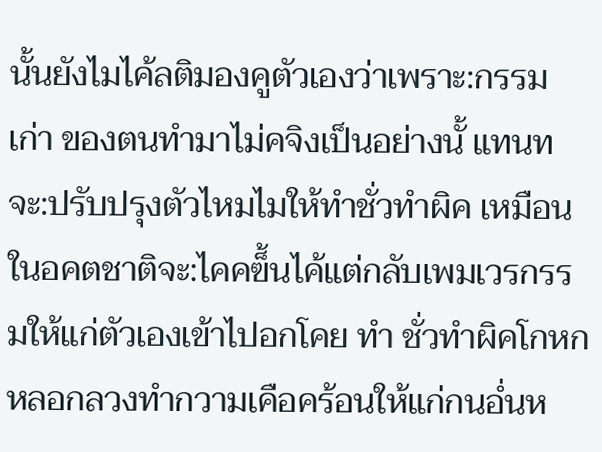นั้นยังไมไค้ลติมองคูตัวเองว่าเพราะ:กรรม เก่า ของตนทำมาไม่คจิงเป็นอย่างนั้ แทนทจะ:ปรับปรุงตัวไหมไมให้ทำชั่วทำผิค เหมือนในอคตชาติจะ:ไคคฃ็้นไค้แต่กลับเพมเวรกรรมให้แก่ตัวเองเข้าไปอกโคย ทำ ชั่วทำผิคโกหกหลอกลวงทำกวามเคือคร้อนให้แก่กนอํ่นห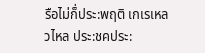รือไม่ก็่ประ:พฤติ เกเรเหลวไหล ประ:ชคประ: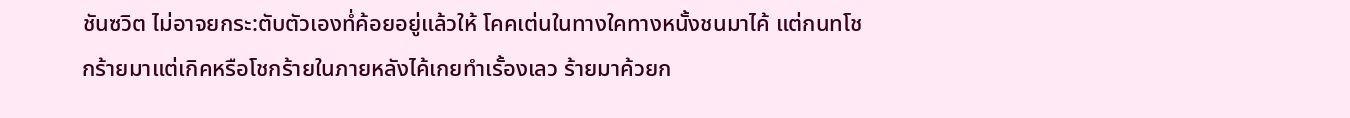ชันซวิต ไม่อาจยกระ:ตับตัวเองทํ่ค้อยอยู่แล้วให้ โคคเต่นในทางใคทางหนั้งชนมาไค้ แต่กนทโชกร้ายมาแต่เกิคหรือโชกร้ายในภายหลังไค้เกยทำเรั้องเลว ร้ายมาค้วยก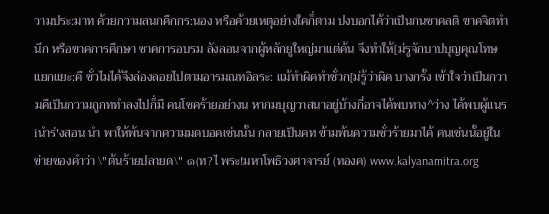วามประ:มาท ค้วยกวามลนกคืกกร:นอง หรือค้วยเหตุอย่างใคก็่ตาม ปงบอกไค้ว่าเป็นกนชาคลติ ฃาคจิตทำนึก หรือฃาคการคืกษา ชาคการอบรม ลังลอนจากผู้หลักยูใหญ่มาแต่ค้น จึงทำให้[ม่รูจักบาปบุญคุณโทษ แยกแยะ:คื ชั่วไมไค้จึงล่องลอยไปตามอารมณทอิลระ: แม้ทำผิคทำชั่วก[ม่รู้ว่าผิค บางกรั้ง เข้าใจว่าเป็นกวามคืเป็นกวามถูกททำลงไปก็่มื คนโชคร้ายอย่างน หากมบุญวาสนาอยู่บ้างกี่อาจไค้พบทาง^ว่าง ไค้พบผู้แนรiนำร่'งสอน นำ พาให้พ้นจากความมดบอคเช่นนั้น กลายเป็นคท ข้ามพ้นความชั่วร้ายมาไค้ คนเช่นนั้อยู่ในข่ายของคำว่า \"ต้นร้ายปลายด\" ๑(ท?ไ พระ!มหาโพธิวงศาจารย์ (ทองค) www.kalyanamitra.org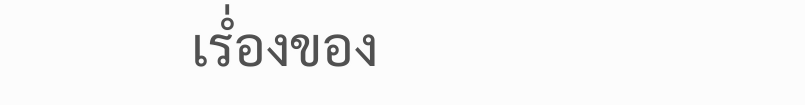เรํ่องของ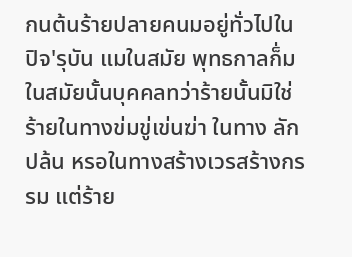กนต้นร้ายปลายคนมอยู่ทั่วไปในปิจ'รุบัน แมในสมัย พุทธกาลก็่ม ในสมัยนั้นบุคคลทว่าร้ายนั้นมิใช่ร้ายในทางข่มขู่เข่นฆ่า ในทาง ลักปล้น หรอในทางสร้างเวรสร้างกรรม แต่ร้าย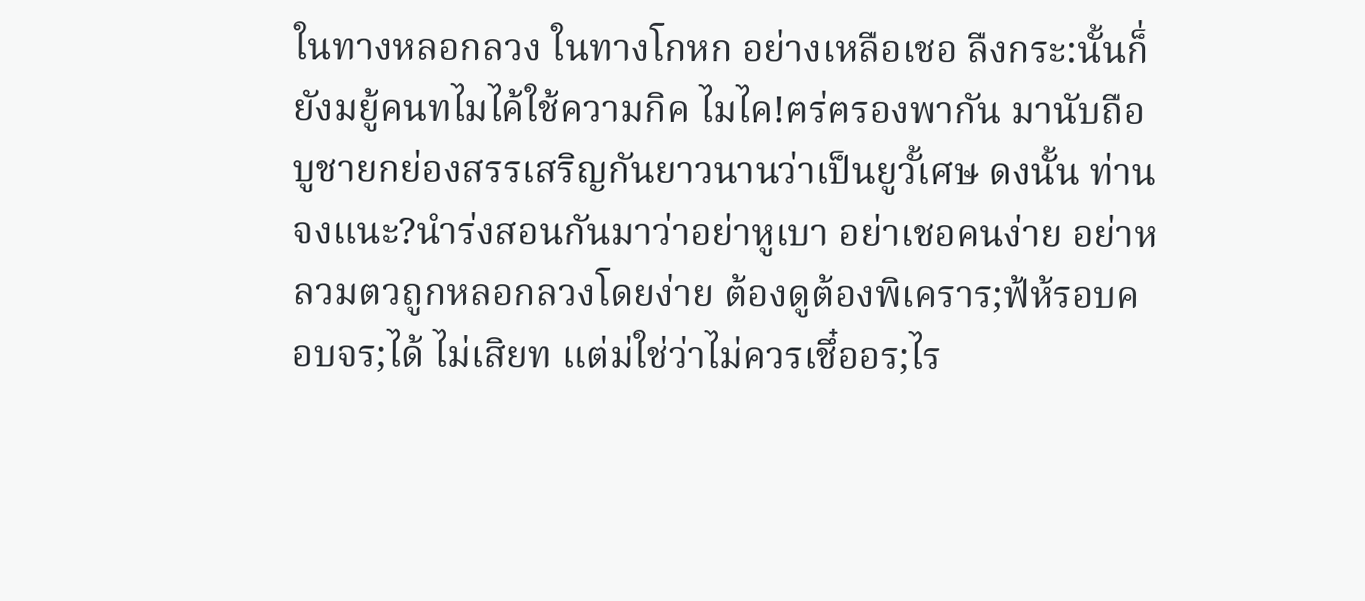ในทางหลอกลวง ในทางโกหก อย่างเหลือเชอ ลืงกระ:นั้นก็่ยังมยู้คนทไมไค้ใช้ความกิค ไมไค!ฅร่ฅรองพากัน มานับถือบูชายกย่องสรรเสริญกันยาวนานว่าเป็นยูวั้เศษ ดงนั้น ท่านจงแนะ?นำร่งสอนกันมาว่าอย่าหูเบา อย่าเชอคนง่าย อย่าหลวมตวถูกหลอกลวงโดยง่าย ต้องดูต้องพิเคราร;ฟ้ห้รอบคอบจร;ได้ ไม่เสิยท แต่ม่ใช่ว่าไม่ควรเชึ๋ออร;ไร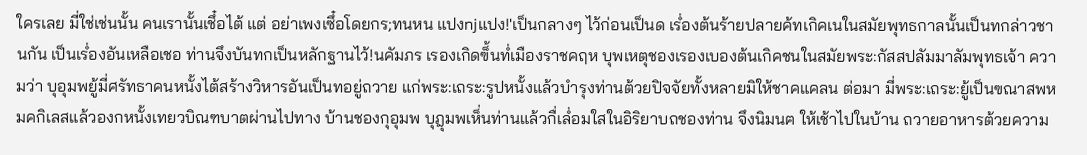ใครเลย มี่ใช่เช่นนั้น คนเรานั้นเชึ๋อไต้ แต่ อย่าเพงเซึ๋อโดยกร;ทนหน แปงnjแปง!'เป็นกลางๆ ไว้ก่อนเป็นด เรํ่องต้นร้ายปลายค้ทเกิคเนในสมัยพุทธกาลนั้นเป็นทกล่าวชานกัน เป็นเรํ่องอันเหลือเชอ ท่านจึงบันทกเป็นหลักฐานไว้!นคัมภร เรองเกิดฃ็้นทํ่เมืองราชคฤห บุพเหตุชองเรองเบองต้นเกิคชนในสมัยพระ:กัสสปลัมมาลัมพุทธเจ้า ความว่า บุอุมพยู้มี่ศรัทธาคนหนั้งไต้สร้างวิหารอันเป็นทอยู่ถวาย แก่พระ:เถระ:รูปหนั้งแล้วบำรุงท่านต้วยปิจจัยทั้งหลายมิให้ชาคแคลน ต่อมา มี่พระ:เถระ:ยู้เป็นฃณาสพหมคกิเลสแล้วองกหนั้งเทยวบิณฑบาตผ่านไปทาง บ้านชองกุอุมพ บุฎุมพเห็่นท่านแล้วกื่เลํ่อมใสในอิริยาบถชองท่าน จึงนิมนฅ ให้เช้าไปในบ้าน ถวายอาหารต้วยความ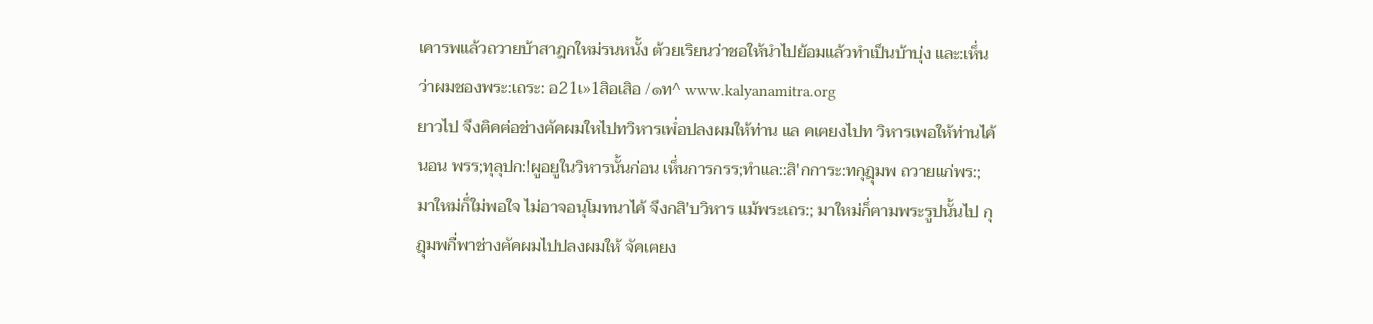เคารพแล้วถวายบ้าสาฎกใหม่รนหนั้ง ต้วยเริยนว่าชอให้นำไปย้อมแล้วทำเป็นบ้าบุ่ง และ:เห็่นว่าผมชองพระ:เถระ: อ21เ»1สิอเสิอ /๑ท^ www.kalyanamitra.org
ยาวไป จึงฅิคฅ่อช่างฅัคผมใหไปทวิหารเพํ่อปลงผมให้ท่าน แล คเฅยงไปท วิหารเพอให้ท่านไค้นอน พรร;ทุลุปก:!ผูอยูในวิหารนั้นก่อน เห็่นการกรร;ทำแล::สิ'กการะ:ทกุฎุมพ ถวายแก่พร:;มาใหม่ก็่ใม่พอใจ ไม่อาจอนุโมทนาไค้ จึงกสิ'บวิหาร แม้พระเถร:; มาใหม่ก็่ฅามพระรูปนั้นไป กุฎุมพกื่พาช่างฅัคผมไปปลงผมให้ จัคเฅยง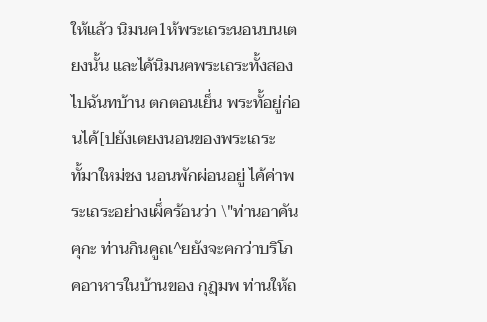ให้แล้ว นิมนฅ1ห้พระเถระนอนบนเตยงนั้น และไค้นิมนฅพระเถระทั้งสองไปฉันทบ้าน ตกตอนเย็่น พระทั้อยู่ก่อนไค้[ปยังเตยงนอนของพระเถระทั้มาใหม่ชง นอนพักผ่อนอยู่ ไค้ค่าพระเถระอย่างเผ็่คร้อนว่า \"ท่านอาคันฅุกะ ท่านกินคูถเ^ยยังจะฅกว่าบริโภคอาหารในบ้านของ กุฏฺมพ ท่านให้ถ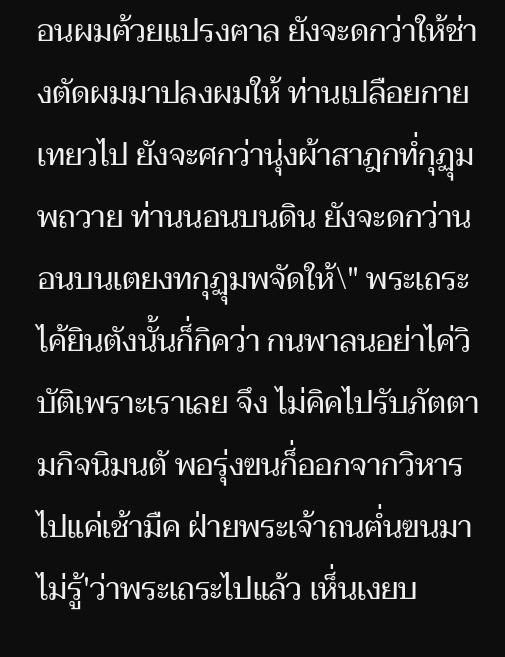อนผมฅ้วยแปรงฅาล ยังจะดกว่าให้ช่างตัดผมมาปลงผมให้ ท่านเปลือยกายเทยวไป ยังจะศกว่านุ่งผ้าสาฎกทํ่กุฏุมพถวาย ท่านนอนบนดิน ยังจะดกว่านอนบนเตยงทกุฏุมพจัดให้\" พระเถระไค้ยินตังนั้นก็่กิคว่า กนพาลนอย่าไค่วิบัติเพราะเราเลย จึง ไม่คิคไปรับภัตตามกิจนิมนตั พอรุ่งฃนก็่ออกจากวิหารไปแค่เช้ามืค ฝ่ายพระเจ้าถนฅํ่นฃนมาไม่รู้'ว่าพระเถระไปแล้ว เห็่นเงยบ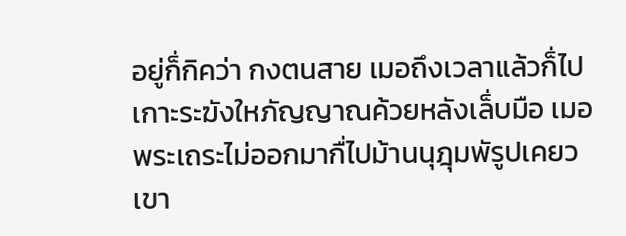อยู่ก็่กิคว่า กงตนสาย เมอถึงเวลาแล้วก็่ไปเกาะระฆังใหภัญญาณค้วยหลังเล็่บมือ เมอ พระเถระไม่ออกมากื่ไปม้านนุฎุมพัรูปเคยว เขา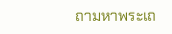ถามหาพระเถ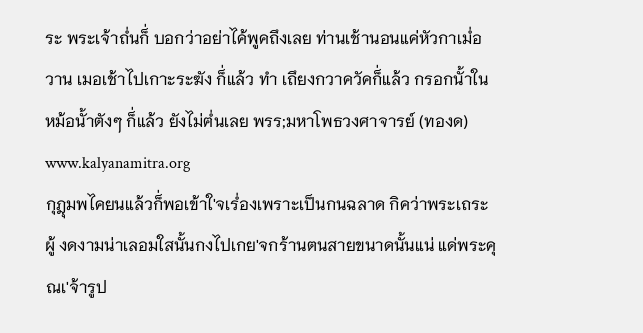ระ พระเจ้าถํ่นก็่ บอกว่าอย่าไค้พูคถึงเลย ท่านเช้านอนแค่หัวกาเมํ่อวาน เมอเช้าไปเกาะระฆัง ก็่แล้ว ทำ เถึยงกวาควัคก็่แล้ว กรอกนั้าในหม้อนั้าตังๆ ก็่แล้ว ยังไม่ฅํ่นเลย พรร;มหาโพธวงศาจารย์ (ทองด) www.kalyanamitra.org
กุฎุมพไคยนแล้วก็่พอเข้าใ'จเรํ่องเพราะเป็นกนฉลาด กิคว่าพระเถระผู้ งดงามน่าเลอมใสนั้นกงไปเกย'จกร้านตนสายขนาดนั้นแน่ แด่พระคุณเ'จ้ารูป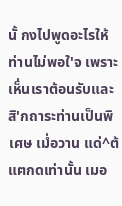นั้ กงไปพูดอะไรให้ท่านไม่พอใ'จ เพราะเห็่นเราต้อนรับและสิ'กถาระท่านเป็นพิเศษ เมํ่อวาน แด่^ต้แฅกดเท่านั้น เมอ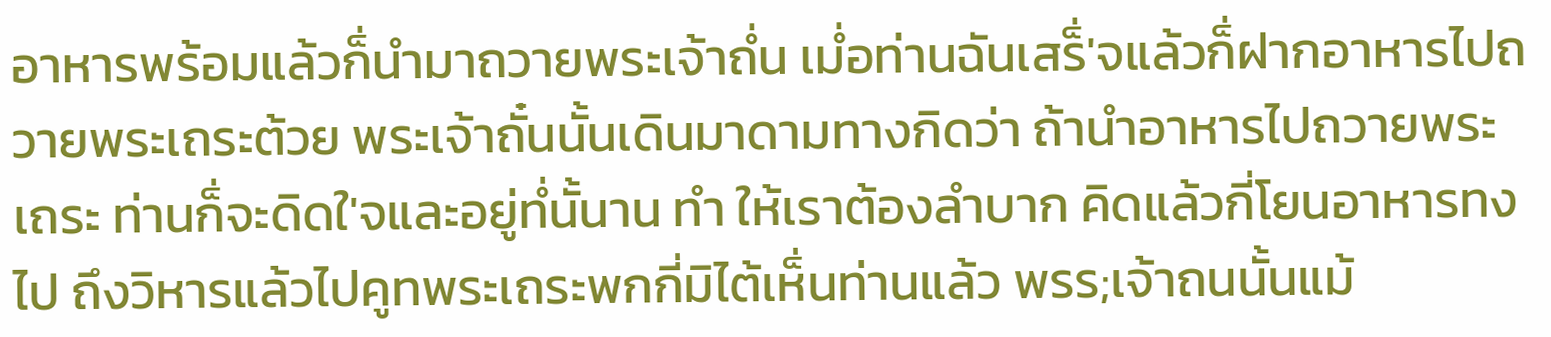อาหารพร้อมแล้วก็่นำมาถวายพระเจ้าถํ่น เมํ่อท่านฉันเสร็่'จแล้วก็่ฝากอาหารไปถวายพระเถระต้วย พระเจ้าถั๋นนั้นเดินมาดามทางกิดว่า ถ้านำอาหารไปถวายพระเถระ ท่านก็่จะดิดใ'จและอยู่ทํ่นั้นาน ทำ ให้เราต้องลำบาก คิดแล้วกี่โยนอาหารทงไป ถึงวิหารแล้วไปคูทพระเถระพกกี่มิไต้เห็่นท่านแล้ว พรร;เจ้าถนนั้นแม้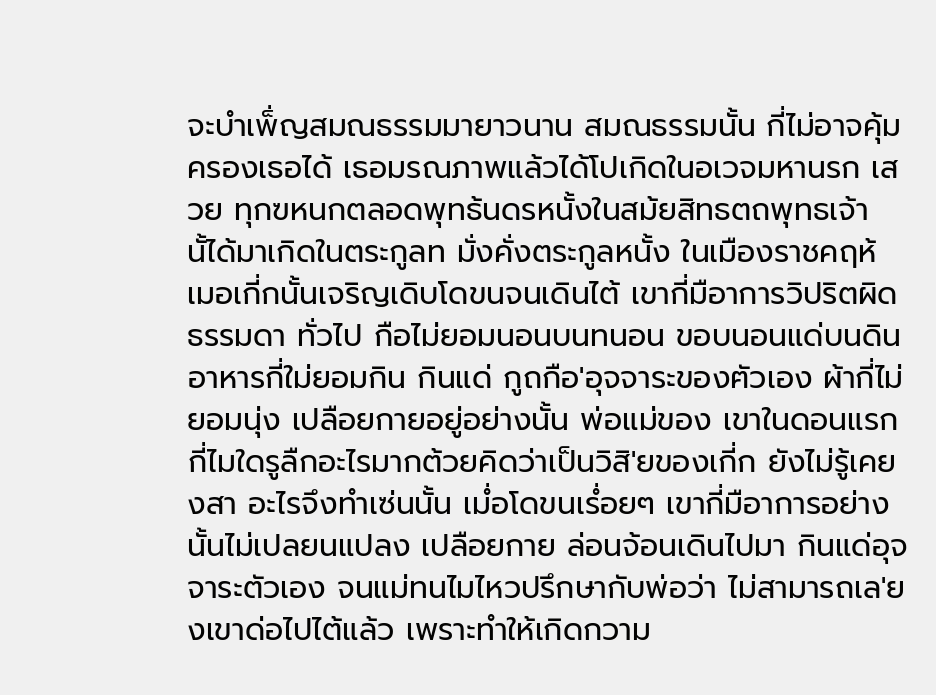จะบำเพ็่ญสมณธรรมมายาวนาน สมณธรรมนั้น กี่ไม่อาจคุ้มครองเธอได้ เธอมรณภาพแล้วได้โปเกิดในอเวจมหานรก เสวย ทุกฃหนกตลอดพุทธ้นดรหนั้งในสม้ยสิทธตถพุทธเจ้านั้ได้มาเกิดในตระกูลท มั่งคั่งตระกูลหนั้ง ในเมืองราชคฤห้ เมอเกี่กนั้นเจริญเดิบโดขนจนเดินไต้ เขากี่มือาการวิปริตผิดธรรมดา ทั่วไป กือไม่ยอมนอนบนทนอน ขอบนอนแด่บนดิน อาหารกี่ใม่ยอมกิน กินแด่ กูถกือ'อุจจาระของฅัวเอง ผ้ากี่ไม่ยอมนุ่ง เปลือยกายอยู่อย่างนั้น พ่อแม่ของ เขาในดอนแรกกี่ไมใดรูลืกอะไรมากต้วยคิดว่าเป็นวิสิ'ยของเกี่ก ยังไม่รู้เคยงสา อะไรจึงทำเซ่นนั้น เมํ่อโดขนเรํ่อยๆ เขากี่มือาการอย่างนั้นไม่เปลยนแปลง เปลือยกาย ล่อนจ้อนเดินไปมา กินแด่อุจจาระตัวเอง จนแม่ทนไมไหวปรึกษากับพ่อว่า ไม่สามารถเล'ยงเขาด่อไปไต้แล้ว เพราะทำให้เกิดกวาม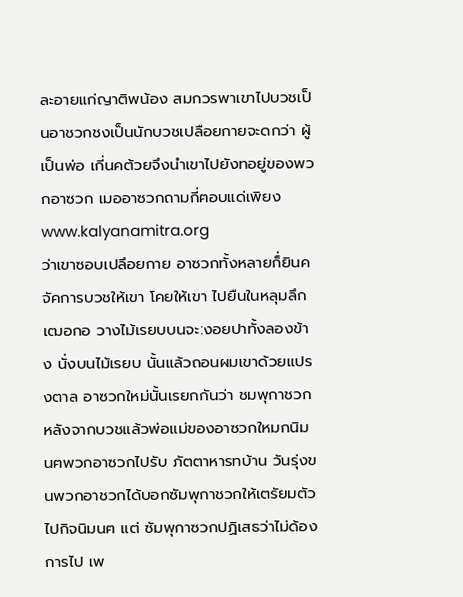ละอายแก่ญาติพน้อง สมกวรพาเขาไปบวชเป็นอาชวกชงเป็นนักบวชเปลือยกายจะดกว่า ผู้เป็นพ่อ เกี่นคต้วยจึงนำเขาไปยังทอยู่ของพวกอาซวก เมออาซวกถามกี่ฅอบแด่เพิยง www.kalyanamitra.org
ว่าเขาซอบเปลึอยกาย อาซวกทั้งหลายก็่ยินค จัคการบวชให้เขา โคยให้เขา ไปยืนในหลุมลึกเฒอกอ วางไม้เรยบบนจะ:งอยปาทั้งลองข้าง นั่งบนไม้เรยบ นั้นแล้วถอนผมเขาด้วยแปรงตาล อาซวกใหม่นั้นเรยกกันว่า ชมพุกาชวก หลังจากบวชแล้วพ่อแม่ของอาซวกใหมกนิมนฅพวกอาซวกไปรับ ภัตตาหารทบ้าน วันรุ่งขนพวกอาชวกได้บอกซัมพุกาชวกให้เตรัยมตัวไปกิจนิมนฅ แต่ ซัมพุกาซวกปฏิเสธว่าไม่ด้องการไป เพ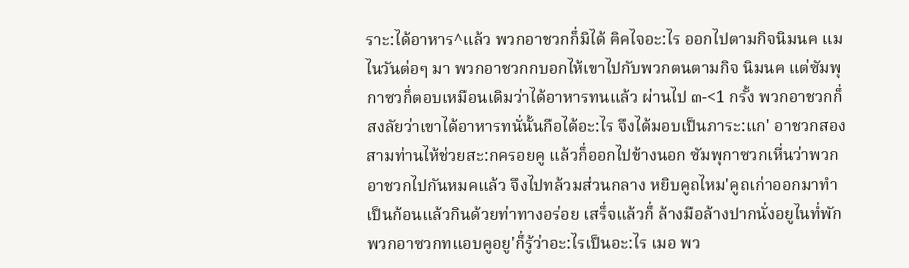ราะ:ได้อาหาร^แล้ว พวกอาชวกก็่มิได้ ฅิคไจอะ:ไร ออกไปตามกิจนิมนฅ แมไนวันต่อๆ มา พวกอาชวกกบอกไห้เขาไปกับพวกตนตามกิจ นิมนฅ แต่ซัมพุกาซวก็่ตอบเหมือนเดิมว่าได้อาหารทนแล้ว ผ่านไป ๓-<1 กรั้ง พวกอาชวกก็่สงลัยว่าเขาได้อาหารทนั่นั้นกือได้อะ:ไร จึงได้มอบเป็นภาระ:แก' อาชวกสองสามท่านไห้ช่วยสะ:กครอยคู แล้วก็่ออกไปข้างนอก ซัมพุกาซวกเหี่นว่าพวกอาชวกไปกันหมคแล้ว จึงไปทล้วมส่วนกลาง หยิบคูถไหม'คูถเก่าออกมาทำเป็นก้อนแล้วกินด้วยท่าทางอร่อย เสร็่จแล้วก็่ ล้างมือล้างปากนั่งอยูไนทํ่พัก พวกอาซวกทแอบคูอยู'ก็่รู้ว่าอะ:ไรเป็นอะ:ไร เมอ พว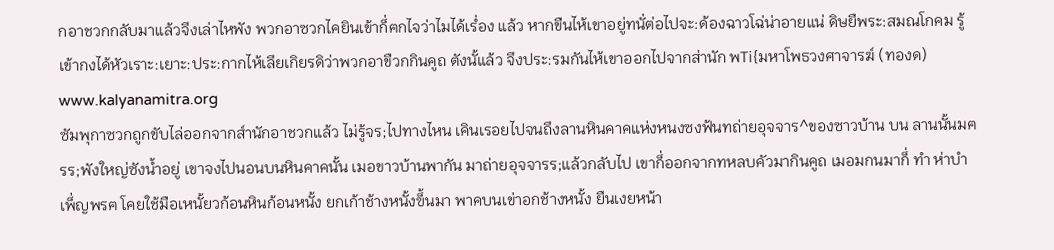กอาชวกกลับมาแล้วจึงเล่าไหพัง พวกอาซวกไคยินเข้าก็่ฅกไจว่าไมได้เรํ่อง แล้ว หากขืนไห้เขาอยู่ทนั่ต่อไปจะ:ด้องฉาวโฉ่น่าอายแน่ ดิษยืพระ:สมณโกคม รู้เข้ากงได้หัวเราะ:เยาะ:ประ:กากไห้เลึยเกิยรดิว่าพวกอาขืวกกินคูถ ตังนั้แล้ว จึงประ:รมกันไห้เขาออกไปจากส่านัก พTi{มหาโพธวงศาจารฆ์ (ทองด) www.kalyanamitra.org
ซัมพุกาซวกถูกขับไล่ออกจากส์านักอาชวกแล้ว ไม่รู้จร;ไปทางไหน เคินเรอยไปจนถึงลานหินคาคแห่งหนงซงฟ้นทถ่ายอุจจาร^ของซาวบ้าน บน ลานนั้นมฅรร;พังใหญ่ซังนํ้าอยู่ เขาจงไปนอนบนหินคาคนั้น เมอขาวบ้านพากัน มาถ่ายอุจจารร;แล้วกลับไป เขาก็่ออกจากทหลบคัวมากินคูถ เมอมกนมาก็่ ทำ ห่าบำเพ็่ญพรฅ โคยใช้มือเหนั้ยวก้อนหินก้อนหนั้ง ยกเก้าช้างหนั้งฃ็้นมา พาคบนเข่าอกช้างหนั้ง ยืนเงยหน้า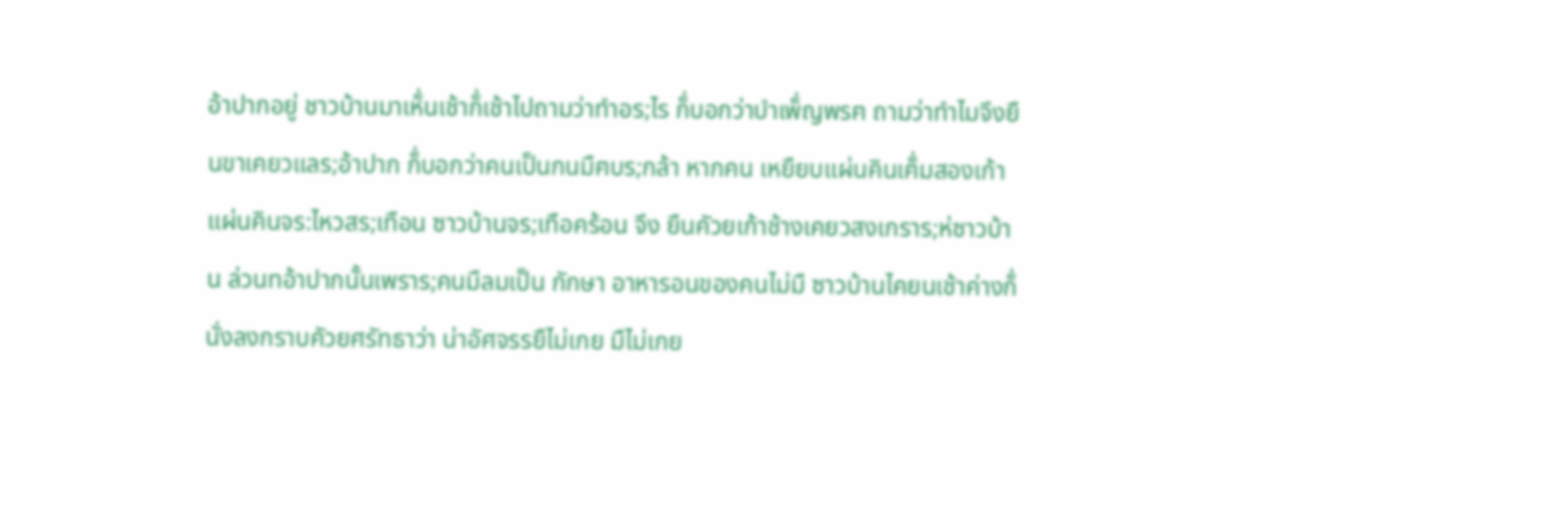อ้าปากอยู่ ชาวบ้านมาเห็่นเช้าก็่เช้าไปถามว่าทำอร;ไร ก็่บอกว่าบำเพ็่ญพรฅ ถามว่าทำไมจึงยืนขาเคยวแลร;อ้าปาก ก็่บอกว่าคนเป็นกนมืฅบร;กล้า หากคน เหยืยบแผ่นคินเฅ็่มสองเก้า แผ่นคินจร:ไหวสร;เทือน ซาวบ้านจร;เทือคร้อน จึง ยืนคัวยเก้าช้างเคยวสงเกราร;ห่ซาวบ้าน ล่วนทอ้าปากนั้นเพราร;คนมืลมเป็น กักษา อาหารอนของคนไม่มื ซาวบ้านไคยนเช้าค่างก็่นั่งลงกราบคัวยศรัทธาว่า น่าอัศจรรยืไม่เกย มืไม่เกย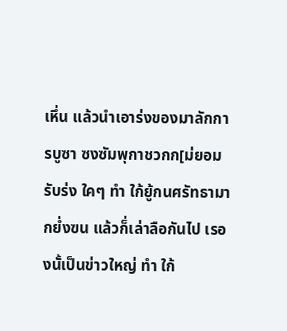เหึ่น แล้วนำเอาร่งของมาลักการบูซา ซงซัมพุกาชวกก[ม่ยอมรับร่ง ใคๆ ทำ ใก้ยู้กนศรัทธามากยํ่งฃน แล้วก็่เล่าลือกันไป เรองนั้เป็นข่าวใหญ่ ทำ ใก้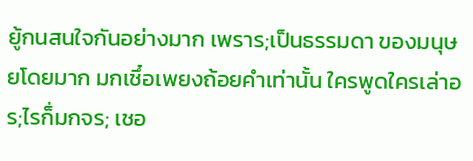ยู้กนสนใจกันอย่างมาก เพราร;เป็นธรรมดา ของมนุษยโดยมาก มกเชึ๋อเพยงถ้อยคำเท่านั้น ใครพูดใครเล่าอร;ไรก็่มกจร; เชอ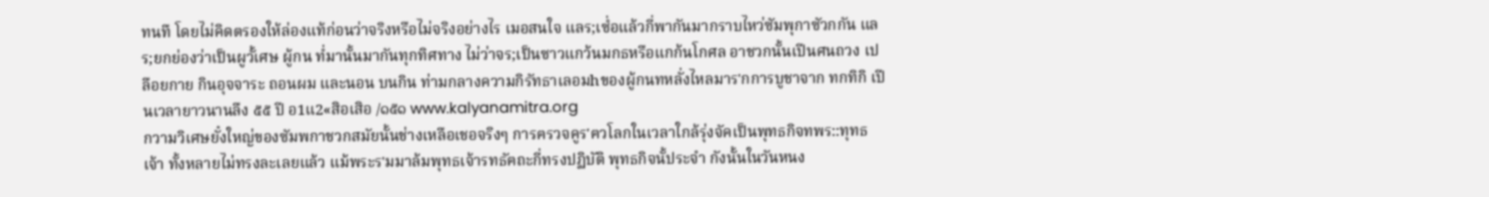ทนทื โดยไม่คิดตรองให้ล่องแท้ก่อนว่าจริงหรือไม่จริงอย่างไร เมอสนใจ แลร;เซํ่อแล้วกี่พากันมากราบไหว่ซัมพุกาซัวกกัน แลร;ยกย่องว่าเป็นผูวั้เศษ ผู้กน ทํ่มานั้นมากันทุกทิศทาง ไม่ว่าจร;เป็นซาวแกว้นมกธหรือแกก้นโกศล อาชวกนั้นเปีนศนถวง เปลือยกาย กินอุจจาระ ถอนผม และนอน บนกิน ท่ามกลางความกิรัทธาเลอมhของผู้กนทหลั่งไหลมาร'กการบูชาจาก ทกทิกิ เปีนเวลายาวนานลืง ๕๕ ปี อ1แ2«สิอเสิอ /๑๕๑ www.kalyanamitra.org
กวามวิเศษยั๋งใหญ่ของซัมพกาชวกสมัยนั้นช่างเหลือเชอจริงๆ การฅรวจคูร'ฅวโลกในเวลาใกล้รุ่งจัคเป็นพุทธกิจทพร::ทุทธเจ้า ทั้งหลายไม่ทรงละเลยแล้ว แม้พระร'มมาล้มพุทธเจ้ารทธัฅถะกี่ทรงปฏิบัติ พุทธกิจนั้ประจำ กังนั้นในวันหนง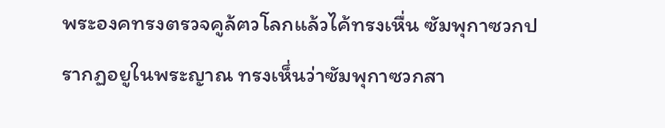พระองคทรงตรวจคูล้ฅวโลกแล้วไค้ทรงเหื่น ซัมพุกาซวกปรากฏอยูในพระญาณ ทรงเห็่นว่าซัมพุกาซวกสา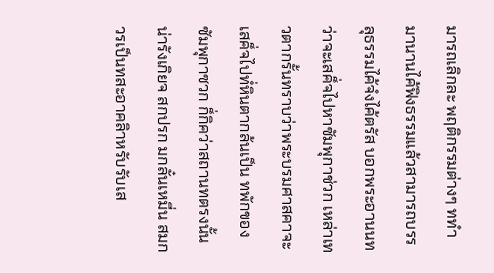มารถเลิกละ พฤติกรรมต่างๆ ททำมานานไค้ฟิงธรรมแล้วสามารถบรรลุธรรมไค้จํงไค้ตรัส บอกพระอานนทว่าจะเสค็่จไปหาซัมพุกาช่วก เหล่าเทวตากรั้นทราบว่าพระบรมศาสคาจะเสค็่จไปทํ่หินตากล้นเป็น ทพักของซัมพุกาซวก ก็่กิคว่าสถานทตรงนั้นน่ารังเกิยจ สกปรก มกลั๋นเหมี่น สมกวรเป็นทสะอาคลิาหรับรับเส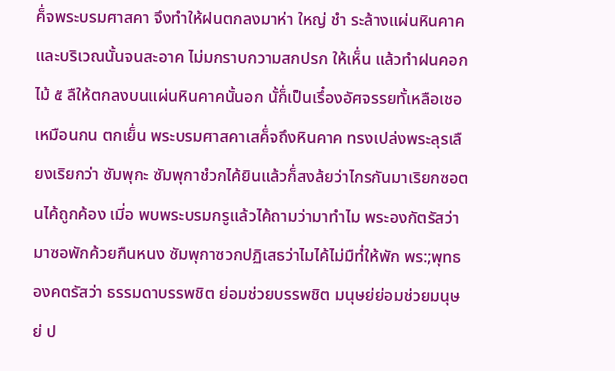ค็่จพระบรมศาสคา จึงทำให้ฝนตกลงมาห่า ใหญ่ ชำ ระล้างแผ่นหินคาคและบริเวณนั้นจนสะอาค ไม่มกราบกวามสกปรก ให้เห็่น แล้วทำฝนคอกไม้ ๕ ลืให้ตกลงบนแผ่นหินคาคนั้นอก นั้ก็่เป็นเรึ๋องอัศจรรยทั้เหลือเชอเหมือนกน ตกเย็่น พระบรมศาสคาเสค็่จถึงหินคาค ทรงเปล่งพระลุรเลืยงเริยกว่า ซัมพุกะ ซัมพุกาชํวกไค้ยินแล้วก็่สงล้ยว่าไกรกันมาเริยกซอตนไค้ถูกค้อง เมี่อ พบพระบรมกรูแล้วไค้ถามว่ามาทำไม พระองกัตรัสว่ามาซอพักค้วยกืนหนง ซัมพุกาซวกปฏิเสธว่าไมไค้ไม่มืทํ่ให้พัก พร:;พุทธองคตรัสว่า ธรรมดาบรรพชิต ย่อมช่วยบรรพชิต มนุษย่ย่อมช่วยมนุษย่ ป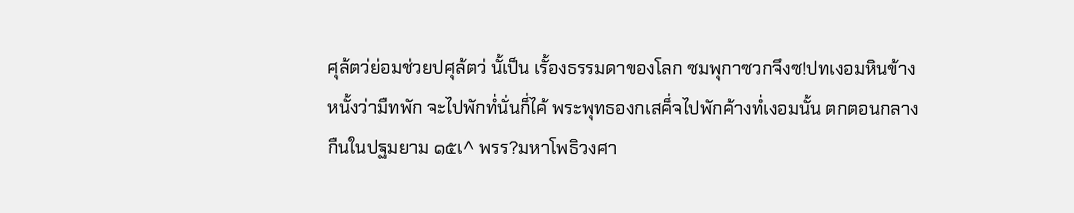ศุล้ตว่ย่อมช่วยปศุล้ตว่ นั้เป็น เรั้องธรรมดาของโลก ซมพุกาซวกจึงซ!ปทเงอมหินข้างหนั้งว่ามืทพัก จะไปพักทํ่นั่นก็่ไค้ พระพุทธองกเสค็่จไปพักค้างทํ่เงอมนั้น ตกตอนกลางกืนในปฐมยาม ๑๕เ^ พรร?มหาโพธิวงศา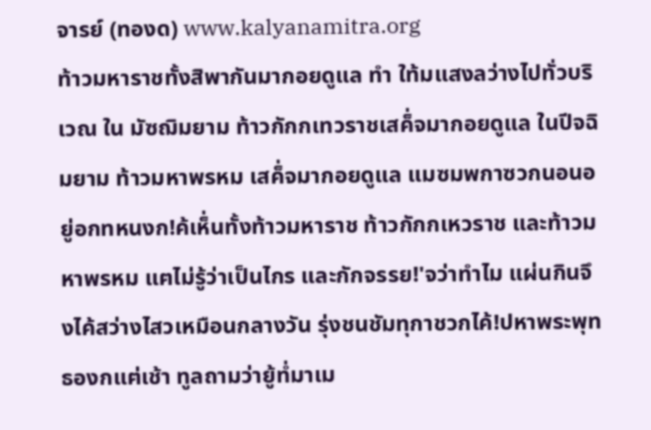จารย์ (ทองด) www.kalyanamitra.org
ท้าวมหาราชทั้งสิพากันมากอยดูแล ทำ ใท้มแสงลว่างไปทั่วบริเวณ ใน มัซฌิมยาม ท้าวกักกเทวราชเสค็่จมากอยดูแล ในปีจฉิมยาม ท้าวมหาพรหม เสค็่จมากอยดูแล แมซมพกาซวกนอนอยู่อกทหนงก!ค้เห็่นทั้งท้าวมหาราช ท้าวกักกเหวราช และท้าวมหาพรหม แฅไม่รู้ว่าเป็นไกร และกักจรรย!'จว่าทำไม แผ่นกินจึงไค้สว่างไสวเหมือนกลางวัน รุ่งชนชัมทุกาชวกไค้!ปหาพระพุทธองกแฅ่เช้า ทูลถามว่ายู้ทํ่มาเม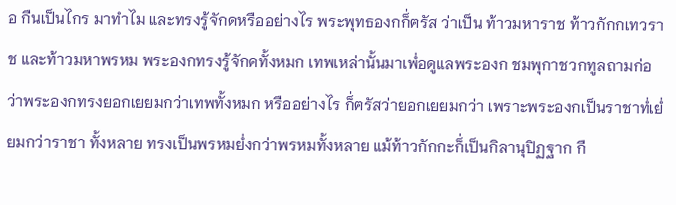อ กืนเป็นไกร มาทำไม และทรงรู้จักดหรืออย่างไร พระพุทธองกก็่ฅรัส ว่าเป็น ท้าวมหาราช ท้าวกักกเทวราช และท้าวมหาพรหม พระองกทรงรู้จักคทั้งหมก เทพเหล่านั้นมาเพํ่อดูแลพระองก ชมพุกาชวกทูลถามก่อว่าพระองกทรงยอกเยยมกว่าเทพทั้งหมก หรืออย่างไร ก็่ฅรัสว่ายอกเยยมกว่า เพราะพระองกเป็นราชาทํ่เยํ่ยมกว่าราชา ทั้งหลาย ทรงเป็นพรหมยํ่งกว่าพรหมทั้งหลาย แม้ท้าวกักกะก็่เป็นกิลานุปิฏฐาก กื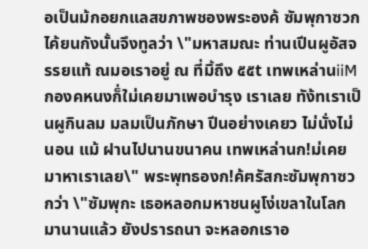อเป็นม้กอยกแลสขภาพชองพระองค้ ซัมพุกาซวกไค้ยนกังนั้นจึงทูลว่า \"มหาสมณะ ท่านเปีนผูอัสจรรยแท้ ณมอเราอยู่ ณ ที่มิ้ถึง ๕๕t เทพเหล่านiiMกองคหนงก็่ใม่เคยมาเพอบำรุง เราเลย ทัง้ทเราเป็นผูกินลม มลมเป็นภักษา ปีนอย่างเคยว ไม่นั่งไม่นอน แม้ ฝานไปนานขนาคน เทพเหล่านก!ม่เคยมาหาเราเลย\" พระพุทธองก!ค้ฅรัสกะซัมพุกาซวกว่า \"ซัมพุกะ เธอหลอกมหาชนผูโง่เขลาในโลกมานานแล้ว ยังปรารถนา จะหลอกเราอ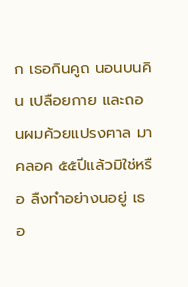ก เธอกินคูถ นอนบนคิน เปลือยกาย และถอนผมค้วยแปรงฅาล มาคลอค ๕๕ปีแล้วมิใช่หรือ ลืงทำอย่างนอยู่ เธอ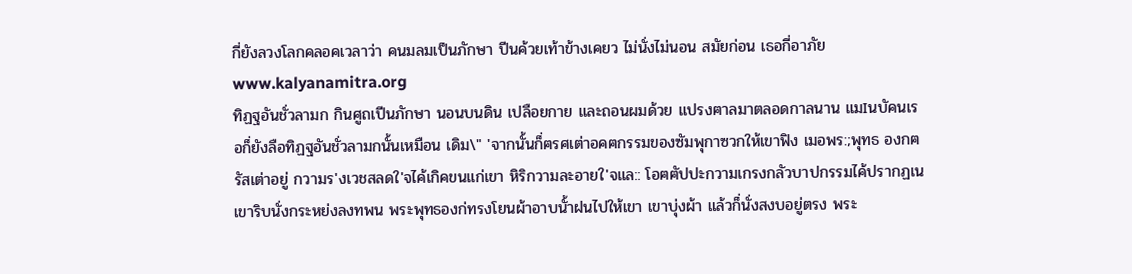กี่ยังลวงโลกคลอคเวลาว่า คนมลมเป็นภักษา ปีนค้วยเท้าข้างเคยว ไม่นั่งไม่นอน สมัยก่อน เธอกี่อาภัย www.kalyanamitra.org
ทิฏฐอันชั่วลามก กินศูถเปีนภักษา นอนบนดิน เปลือยกาย และถอนผมด้วย แปรงฅาลมาตลอดกาลนาน แมIนบัคนเรอก็่ยังลือทิฏฐอันชั่วลามกนั้นเหมือน เดิม\" 'จากนั้นก็่ฅรศเต่าอคฅกรรมของซัมพุกาซวกให้เขาฟิง เมอพร:;พุทธ องกฅรัสเต่าอยู่ กวามร'งเวชสลดใ'จไค้เกิคขนแก่เขา หิริกวามละอายใ'จแล:: โอฅฅัปปะกวามเกรงกลัวบาปกรรมไค้ปรากฏเน เขาริบนั่งกระหย่งลงทพน พระพุทธองก่ทรงโยนผ้าอาบนั้าฝนไปให้เขา เขาบุ่งผ้า แล้วก็่นั่งสงบอยู่ตรง พระ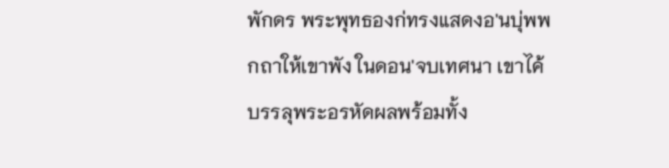พักดร พระพุทธองก่ทรงแสดงอ'นบุ่พพกถาให้เขาพัง ในดอน'จบเทศนา เขาไค้บรรลุพระอรหัดผลพร้อมทั้ง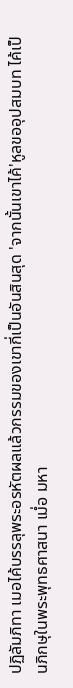ปฏิลัมภิทา เมอไค้บรรลุพระอรหัตผลแล้วกรรมของเขากี่เป็นอันสินสุด 'จากนั้นเขาไค้'หูลขออุปสมบท ไค้เป็นภิกษุในพระพุทธศาสนา เมํ่อ มหา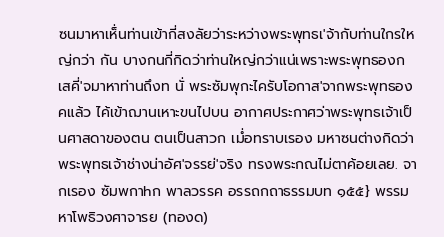ซนมาหาเห็่นท่านเข้ากี่สงลัยว่าระหว่างพระพุทธเ'จ้ากับท่านใกรใหญ่กว่า กัน บางกนกี่กิดว่าท่านใหญ่กว่าแน่เพราะพระพุทธองกเสคี่'จมาหาท่านถึงท นั่ พระซัมพุกะไครับโอกาส'จากพระพุทธองคแล้ว ไค้เข้าฌานเหาะขนไปบน อากาศประกาศว่าพระพุทธเจ้าเป็นศาสดาของตน ตนเป็นสาวก เมํ่อทราบเรอง มหาซนต่างกิดว่าพระพุทธเจ้าช่างน่าอัศ'จรรย่'จริง ทรงพระกณไม่ตาค้อยเลย. จากเรอง ซัมพกาhก พาลวรรค อรรถกถาธรรมบท ๑๕๕} พรรมหาโพธิวงศาจารย (ทองด)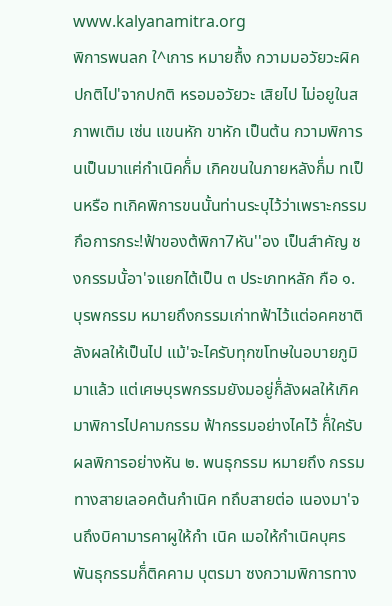www.kalyanamitra.org
พิการพนลก ใ^เการ หมายถื้ง กวามมอวัยวะผิคปกติไป'จากปกติ หรอมอวัยวะ เสิยไป ไม่อยูในสภาพเติม เซ่น แขนหัก ขาหัก เป็นต้น กวามพิการนเป็นมาแฅ่กำเนิคก็่ม เกิคขนในภายหลังก็่ม ทเป็นหรือ ทเกิคพิการขนนั้นท่านระบุไว้ว่าเพราะกรรมกึอการกระ!ฟ้าของต้พิกา7หัน''อง เป็นส์าคัญ ชงกรรมนั้อา'จแยกไต้เป็น ๓ ประเภทหลัก กือ ๑. บุรพกรรม หมายถึงกรรมเก่าทฟ้าไว้แต่อคฅชาติลังผลให้เป็นไป แม้'จะไครับทุกฃโทษในอบายภูมิมาแล้ว แต่เศษบุรพกรรมยังมอยู่ก็่ลังผลให้เกิค มาพิการไปคามกรรม ฟ้ากรรมอย่างไคไว้ ก็่ใครับผลพิการอย่างหัน ๒. พนธุกรรม หมายถึง กรรมทางสายเลอคต้นกำเนิค ทถึบสายต่อ เนองมา'จนถึงบิคามารคาผูให้กำ เนิค เมอให้กำเนิคบุฅร พันธุกรรมก็่ติคคาม บุตรมา ซงกวามพิการทาง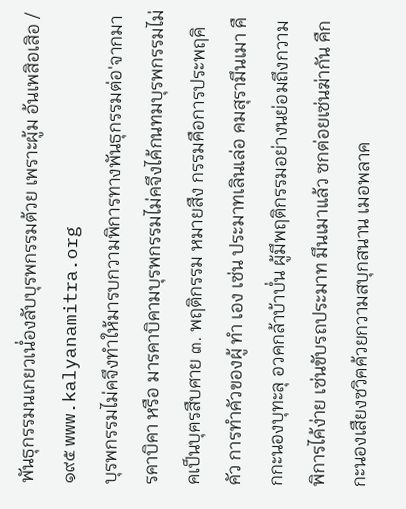พันธุกรรมนเกยวเนํ่องลับบุรพกรรมต้วย เพราะผู้ม อ้นเพสิอเสิอ /๑๙๕ www.kalyanamitra.org
บุรพกรรมไม่คจึงทำให้มารบกวามพิการทางพันธุกรรมต่อ'จากมารคาบิคา หรือ มารคาบิคามบุรพกรรมไม่คจึงไค้กนทมบุรพกรรมไม่คเป็นบุฅรสืบศาย ๓. พฤติกรรม หมายสืง กรรมคือการประพฤคิคัว การทำคัวของผู้ ทำ เอง เซ่น ประมาทเลินเล่อ คมสุรามึนเมา คืกกะนองบุทะลุ อวคกล้าบ้าบํ่น ผู้มึพฤติกรรมอย่างนย่อมถึงกวามพิการไค้ง่าย เซ่นขับรถประมาท มึนเมาแล้ว ซกต่อยเซ่นฆ่ากัน คืกกะนองเสืยงซวิฅค้วยกวามสบุกสนาน เมอพลาค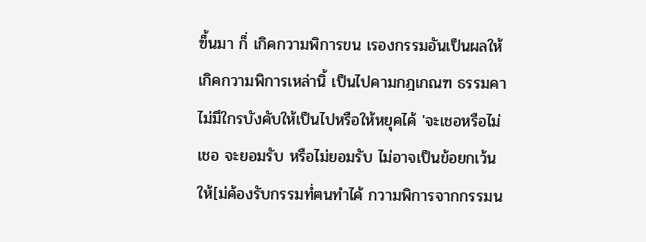ฃ็้นมา ก็่ เกิคกวามพิการขน เรองกรรมอันเป็นผลให้เกิคกวามพิการเหล่านิ้ เป็นไปคามกฎเกณฑ ธรรมคา ไม่มึใกรบังคับให้เป็นไปหรือให้หยุคไค้ 'จะเชอหรือไม่เชอ จะยอมรับ หรือไม่ยอมรับ ไม่อาจเป็นข้อยกเว้นให้[ม่ค้องรับกรรมทํ่ฅนทำไค้ กวามพิการจากกรรมน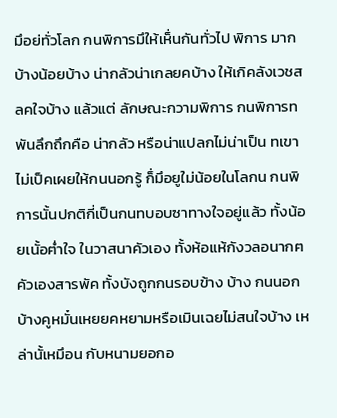มึอย่ทั่วโลก กนพิการมึให้เห็่นกันทั่วไป พิการ มากบ้างน้อยบ้าง น่ากลัวน่าเกลยคบ้าง ให้เกิคลังเวชสลคใจบ้าง แล้วแต่ ลักษณะกวามพิการ กนพิการทพันลึกถึกคือ น่ากลัว หรือน่าแปลกไม่น่าเป็น ทเขาไม่เป็คเผยให้กนนอกรู้ ก็่มึอยูใม่น้อยในโลกน กนพิการนั้นปกติกี่เป็นกนทบอบซาทางใจอยู่แล้ว ทั้งน้อยเนั้อฅํ่าใจ ในวาสนาคัวเอง ทั้งห้อแห้กังวลอนากฅคัวเองสารพัค ทั้งบังถูกกนรอบข้าง บ้าง กนนอกบ้างคูหมั๋นเหยยคหยามหรือเมินเฉยไม่สนใจบ้าง เหล่านั้เหมึอน กับหนามยอกอ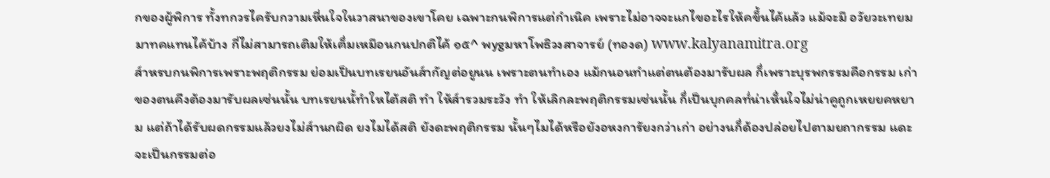กของผู้พิการ ทั้งทกวรไครับกวามเหี่นใจในวาสนาของเขาโคย เฉพาะกนพิการแต่กำเนิค เพราะไม่อาจจะแกไขอะไรให้คข็้นไค้แล้ว แม้จะมึ อวัยวะเทยมมาทคแทนไค้บ้าง กี่ไม่สามารถเติมให้เฅ็่มเหมึอนกนปกติไค้ ๑๕^ พygมหาโพธิวงสาจารย์ (ทองด) www.kalyanamitra.org
ส์าหรบกนพิการเพราะพฤติกรรม ย่อมเป็นบทเรยนอันส์ากัญต่อยูนน เพราะตนทำเอง แม้กนอนทำแต่ตนต้องมารับผล ก็่เพราะบุรพกรรมคือกรรม เก่าของตนคืงต้องมารับผลเซ่นนั้น บทเรยนนั้ทำใหไต้สติ ทำ ให้ส์ารวมระวัง ทำ ให้เลิกละพฤติกรรมเซ่นนั้น ก็่เป็นบุกคลทํ่น่าเห็่นใจไม่น่าคูถูกเหยยคหยาม แต่ถ้าได้รับผดกรรมแล้วยงไม่ส์านกผิด ยงไมได้สติ ยังดะพฤติกรรม นั้นๆไมได้หรือยังอหงการัยงกว่าเก่า อย่างนก็่ด้องปล่อยไปตามยถากรรม แดะจะเป็นกรรมต่อ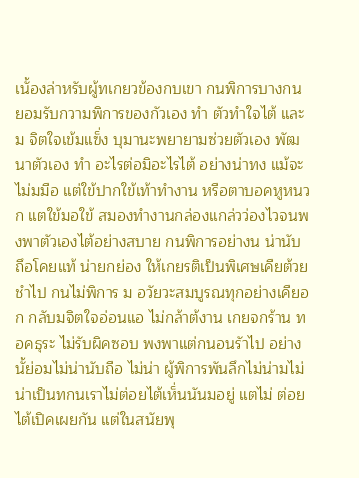เนั้องล่าหรับผู้ทเกยวข้องกบเขา กนพิการบางกน ยอมรับกวามพิการของกัวเอง ทำ ตัวทำใจไต้ และม จิตใจเข้มแฃ็่ง บุมานะพยายามซ่วยตัวเอง พัฒนาตัวเอง ทำ อะไรต่อมิอะไรไต้ อย่างน่าทง แม้จะไม่มมือ แต่ใข้ปากใข้เท้าทำงาน หรือตาบอคหูหนวก แตใข้มอใข้ สมองทำงานกล่องแกล่วว่องไวจนพงพาตัวเองไต้อย่างสบาย กนพิการอย่างน น่านับถึอโคยแท้ น่ายกย่อง ให้เกยรติเป็นพิเศษเคืยต้วยชำไป กนไม่พิการ ม อวัยวะสมบูรณทุกอย่างเคืยอก กลับมจิตใจอ่อนแอ ไม่กล้าต้งาน เกยจกร้าน ทอคธุระ ไม่รับผิคซอบ พงพาแต่กนอนรัาไป อย่างนั้ย่อมไม่น่านับถือ ไม่น่า ผู้พิการพันลึกไม่น่ามไม่น่าเป็นทกนเราไม่ต่อยไต้เห็่นนันมอยู่ แตไม่ ต่อยไต้เปิคเผยกัน แต่ในสนัยพุ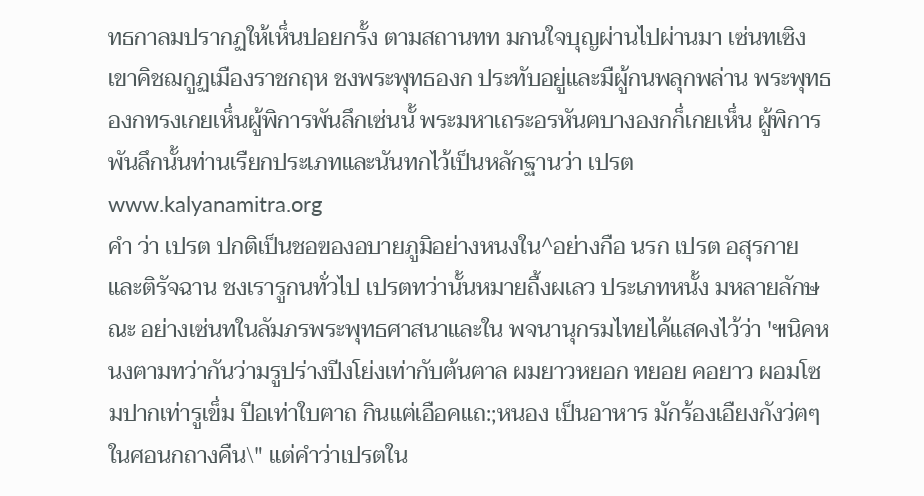ทธกาลมปรากฏให้เห็่นปอยกรั้ง ตามสถานทท มกนใจบุญผ่านไปผ่านมา เซ่นทเซิงเขาคิชฌกูฏเมืองราชกฤห ชงพระพุทธองก ประทับอยู่และมืผู้กนพลุกพล่าน พระพุทธองกทรงเกยเห็่นผู้พิการพันลึกเซ่นนั้ พระมหาเถระอรหันฅบางองกก็่เกยเห็่น ผู้พิการพันลึกนั้นท่านเรืยกประเภทและนันทกไว้เป็นหลักฐานว่า เปรต www.kalyanamitra.org
คำ ว่า เปรต ปกติเป็นชอฃองอบายภูมิอย่างหนงใน^อย่างกือ นรก เปรต อสุรกาย และติรัจฉาน ชงเรารูกนทั่วไป เปรตทว่านั้นหมายถื้งผเลว ประเภทหนั้ง มหลายลักษณะ อย่างเซ่นทในลัมภรพระพุทธศาสนาและใน พจนานุกรมไทยไค้แสคงไว้ว่า '๚นิคหนงฅามทว่ากันว่ามรูปร่างปีงโย่งเท่ากับฅ้นฅาล ผมยาวหยอก ทยอย คอยาว ผอมโซ มปากเท่ารูเข็่ม ปีอเท่าใบฅาถ กินแฅ่เอือคแถ:;หนอง เป็นอาหาร มักร้องเอืยงกังว่ฅๆ ในศอนกถางคืน\" แต่คำว่าเปรตใน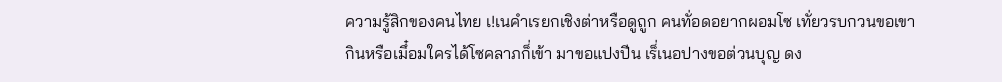ความรู้สิกของคนไทย เ!เนคำเรยกเชิงต่าหรือดูถูก คนทั่อดอยากผอมโซ เทั่ยวรบกวนขอเขากินหรือเมึ๋อมใครได้โซคลาภก็่เข้า มาขอแปงปีน เร็่เนอปางขอต่วนบุญ ดง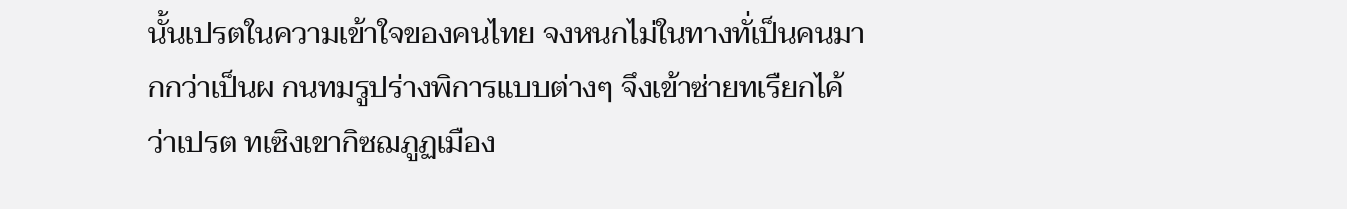นั้นเปรตในความเข้าใจของคนไทย จงหนกไม่ในทางทั่เป็นคนมากกว่าเป็นผ กนทมรูปร่างพิการแบบต่างๆ จึงเข้าซ่ายทเรืยกไค้ว่าเปรต ทเซิงเขากิซฌภูฏเมือง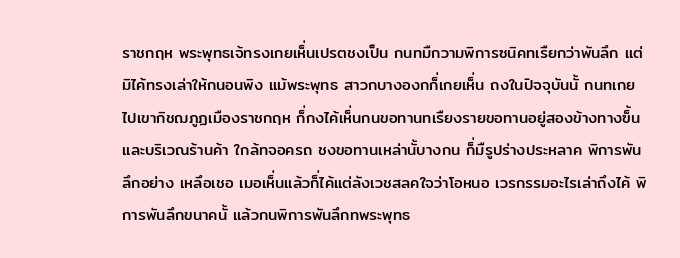ราชกฤห พระพุทธเจ้ทรงเกยเห็่นเปรตชงเป็น กนทมืกวามพิการซนิคทเรืยกว่าพันลึก แต่มิไค้ทรงเล่าให้กนอนพิง แม้พระพุทธ สาวกบางองกก็่เกยเห็่น ถงในปิจจุบันนั้ กนทเกยไปเขากิชฌภูฏเมืองราชกฤห ก็่กงไค้เห็่นกนขอทานทเรืยงรายขอทานอยู่สองข้างทางฃ็้นและบริเวณร้านค้า ใกล้ทจอครถ ชงขอทานเหล่านั้บางกน ก็่มืรูปร่างประหลาค พิการพันลึกอย่าง เหลึอเชอ เมอเห็่นแล้วก็่ไค้แต่ลังเวชสลคใจว่าโอหนอ เวรกรรมอะไรเล่าถึงไค้ พิการพันลึกขนาคนั้ แล้วกนพิการพันลึกทพระพุทธ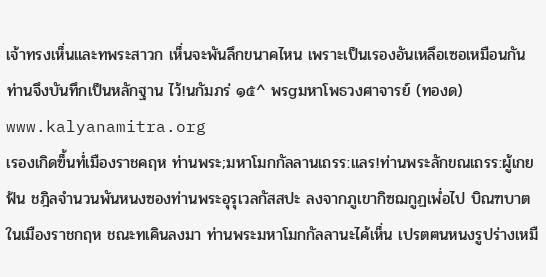เจ้าทรงเห็่นและทพระสาวก เห็่นจะพันลึกขนาคไหน เพราะเป็นเรองอันเหลึอเซอเหมือนกัน ท่านจึงบันทึกเป็นหลักฐาน ไว้!นกัมภร่ ๑๕^ พรgมหาโพธวงศาจารย์ (ทองด) www.kalyanamitra.org
เรองเกิดฃ็้นทํ่เมืองราชคฤห ท่านพระ;มหาโมกกัลลานเถรร:แลร!ท่านพระลักขณเถรร:ผู้เกยฟ้น ชฎิลจำนวนพันหนงซองท่านพระอุรุเวลกัสสปะ ลงจากภูเขากิซฌกูฏเพํ่อไป บิณฑบาตในเมืองราชกฤห ชณะทเคินลงมา ท่านพระมหาโมกกัลลานะไค้เห็่น เปรตฅนหนงรูปร่างเหมื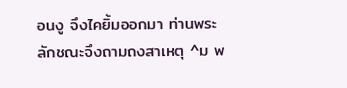อนงู จึงไคยิ้มออกมา ท่านพระลักชณะจึงถามถงสาเหตุ ^ม พ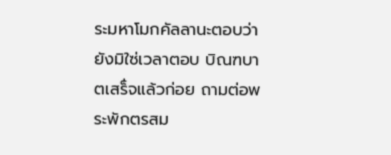ระมหาโมกคัลลานะตอบว่ายังมิใซ่เวลาตอบ บิณฑบาตเสร็่จแล้วก่อย ถามต่อพระพักตรสม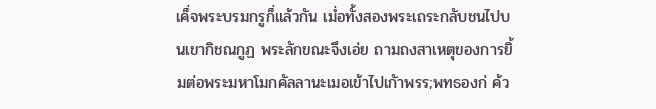เค็่จพระบรมกรูก็่แล้วกัน เมํ่อทั้งสองพระเถระกลับชนไปบนเขากิชณกูฏ พระลักขณะจึงเอ่ย ถามถงสาเหตุของการยิ้มต่อพระมหาโมกคัลลานะเมอเข้าไปเกัาพรร;พทธองก่ ค้ว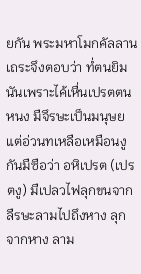ยกัน พระมหาโมกคัลลานเถระจึงตอบว่า ทํ่ตนยิมนันเพราะไค้เหื่นเปรตตน หนง มืจึรษะเป็นมนุษย แต่อ่วนทเหลือเหมือนงู กันมืซือว่า อหิเปรต (เปรตงู) มืเปลวไฟลุกขนจากลืรษะลามไปถึงหาง ลุกจากหาง ลาม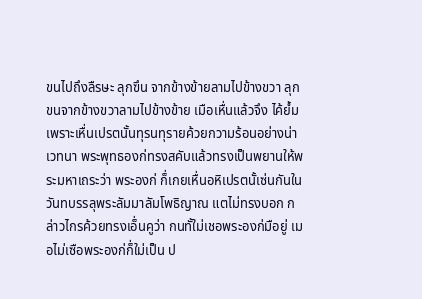ขนไปถึงลืรษะ ลุกฃึน จากข้างข้ายลามไปข้างขวา ลุกขนจากข้างขวาลามไปข้างข้าย เมือเหื่นแล้วจึง ไค้ยํ้ม เพราะเหื่นเปรตนั้นทุรนทุรายค้วยกวามร้อนอย่างน่าเวทนา พระพุทธองก่ทรงสคับแล้วทรงเป็นพยานให้พระมหาเถระว่า พระองก่ ก็่เกยเหื่นอหิเปรตนั้เซ่นกันในวันทบรรลุพระลัมมาลัมโพธิญาณ แตไม่ทรงบอก กล่าวไกรค้วยทรงเอ็่นคูว่า กนทั้ใม่เชอพระองก่มือยู่ เมอไม่เซือพระองก่ก็่ใม่เป็น ป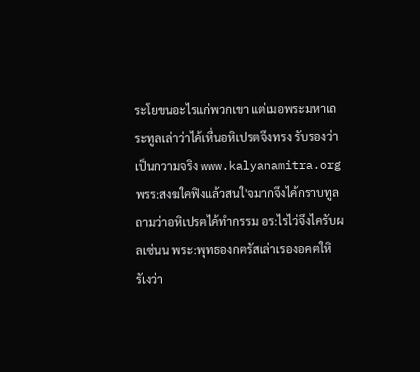ระโยขนอะไรแก่พวกเขา แต่เมอพระมหาเถระทูลเล่าว่าไค้เหื่นอหิเปรตจึงทรง รับรองว่าเป็นกวามจริง www.kalyanamitra.org
พรร:สงฆใคฟิงแล้วสนใ'จมากจึงไค้กราบทูลถามว่าอหิเปรฅไค้ทำกรรม อร:ไรไว่จึงไครับผลเซ่นน พระ:พุทธองกฅรัสเล่าเรองอคฅใหิรัเงว่า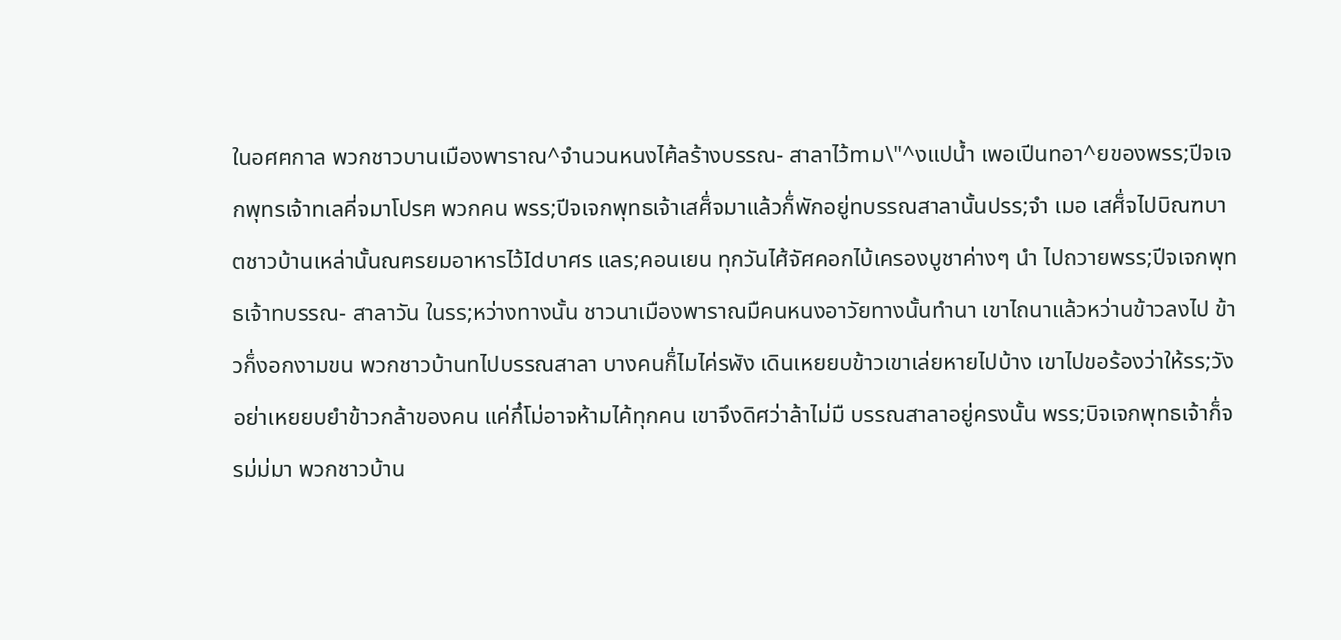ในอศฅกาล พวกชาวบานเมืองพาราณ^จำนวนหนงไฅ้ลร้างบรรณ- สาลาไว้mม\"^งแปนํ้า เพอเปีนทอา^ยของพรร;ปีจเจกพุทรเจ้าทเลคี่จมาโปรฅ พวกคน พรร;ปีจเจกพุทธเจ้าเสศ็่จมาแล้วก็่พักอยู่ทบรรณสาลานั้นปรร;จำ เมอ เสศ็่จไปบิณฑบาตชาวบ้านเหล่านั้นณฅรยมอาหารไว้Idบาศร แลร;คอนเยน ทุกวันไศ้จัศคอกไบ้เครองบูชาค่างๆ นำ ไปถวายพรร;ปีจเจกพุทธเจ้าทบรรณ- สาลาวัน ในรร;หว่างทางนั้น ชาวนาเมืองพาราณมืคนหนงอาวัยทางนั้นทำนา เขาไถนาแล้วหว่านข้าวลงไป ข้าวก็่งอกงามขน พวกชาวบ้านทไปบรรณสาลา บางคนก็่ไมไค่รฬัง เดินเหยยบข้าวเขาเล่ยหายไปบ้าง เขาไปขอร้องว่าให้รร;วัง อย่าเหยยบยำข้าวกล้าของคน แค่กึ๋โม่อาจห้ามไค้ทุกคน เขาจึงดิศว่าล้าไม่มื บรรณสาลาอยู่ครงนั้น พรร;บิจเจกพุทธเจ้าก็่จรม่ม่มา พวกชาวบ้าน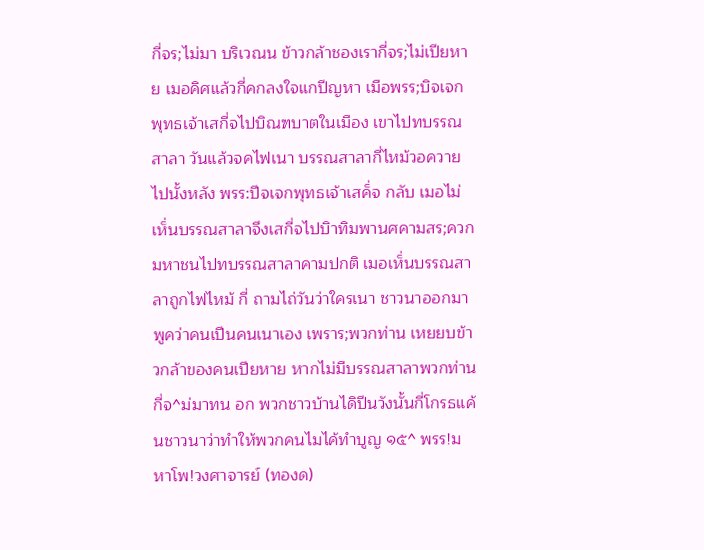กี่จร;ไม่มา บริเวณน ข้าวกล้าชองเรากี่จร;ไม่เปียหาย เมอคิศแล้วกี่คกลงใจแกปีญหา เมือพรร;บิจเจกพุทธเจ้าเสกี่จไปบิณฑบาตในเมือง เขาไปทบรรณสาลา วันแล้วจคไฟเนา บรรณสาลากี่ไหม้วอควายไปนั้งหลัง พรร:ปีจเจกพุทธเจ้าเสค็่จ กลับ เมอไม่เห็่นบรรณสาลาจึงเสกี่จไปบิาทิมพานศคามสร;ควก มหาชนไปทบรรณสาลาคามปกติ เมอเห็่นบรรณสาลาถูกไฟไหม้ กี่ ถามไถ่วันว่าใครเนา ชาวนาออกมาพูคว่าคนเปีนคนเนาเอง เพราร;พวกท่าน เหยยบข้าวกล้าของคนเปียหาย หากไม่มืบรรณสาลาพวกท่านกี่จ^ม่มาทน อก พวกชาวบ้านไดิปีนวังนั้นกี่โกรธแค้นชาวนาว่าทำให้พวกคนไมไค้ทำบูญ ๑๕^ พรร!มหาโพ!วงศาจารย์ (ทองด)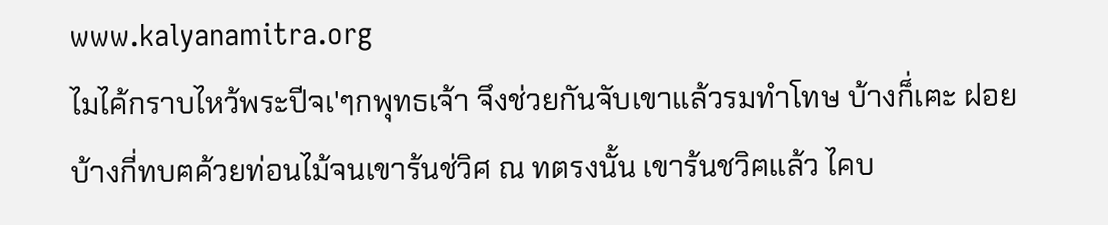www.kalyanamitra.org
ไมไค้กราบไหว้พระปีจเ'ๆกพุทธเจ้า จึงช่วยกันจับเขาแล้วรมทำโทษ บ้างก็่เฅะ ฝอย บ้างกี่ทบฅค้วยท่อนไม้จนเขาร้นช่วิศ ณ ทตรงนั้น เขาร้นชวิฅแล้ว ไคบ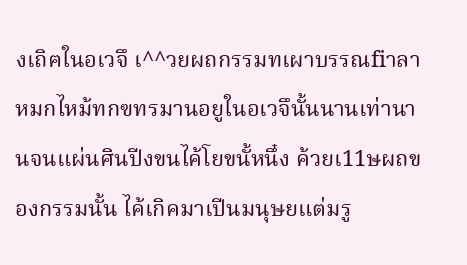งเถิฅในอเวจึ เ^^วยผถกรรมทเผาบรรณfiาลา หมกไหม้ทกฃทรมานอยูในอเวจึนั้นนานเท่านานจนแผ่นศินปีงขนไค้โยขนั้หนึ๋ง ค้วยเ11ษผถของกรรมนั้น ไค้เกิคมาเปีนมนุษยแต่มรู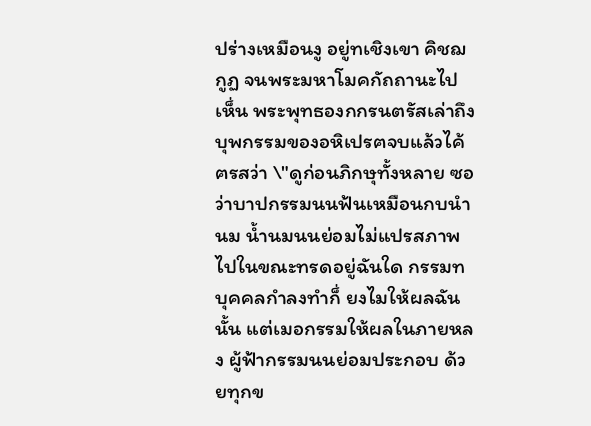ปร่างเหมือนงู อยู่ทเชิงเขา คิชฌกูฏ จนพระมหาโมคกัถถานะไปเห็่น พระพุทธองกกรนตรัสเล่าถึงบุพกรรมของอหิเปรฅจบแล้วไค้ฅรสว่า \"ดูก่อนภิกษุทั้งหลาย ซอว่าบาปกรรมนนฟ้นเหมือนกบนำนม นํ้านมนนย่อมไม่แปรสภาพไปในขณะทรดอยู่ฉันใด กรรมทบุคคลกำลงทำก็่ ยงไมให้ผลฉันนั้น แต่เมอกรรมให้ผลในภายหลง ผู้ฟ้ากรรมนนย่อมประกอบ ด้วยทุกข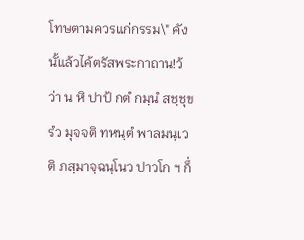โทษตามควรแก่กรรม\" คังนั้แล้วไค้ตรัสพระกาถาน!ว้ว่า น หิ ปาป้ กตํ กมฺนํ สชฺชุขรํว มุจจติ ทหนฺตํ พาลมนฺเวติ ภสฺมาจฺฉนฺโนว ปาวโก ฯ ก็่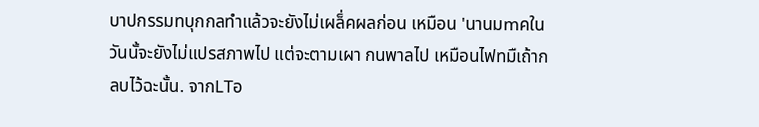บาปกรรมทบุกกลทำแล้วจะยังไม่เผล็่คผลก่อน เหมือน 'นานมmคในวันนั้จะยังไม่แปรสภาพไป แต่จะตามเผา กนพาลไป เหมือนไฟทมืเถ้ากลบไว้ฉะนั้น. จากLTอ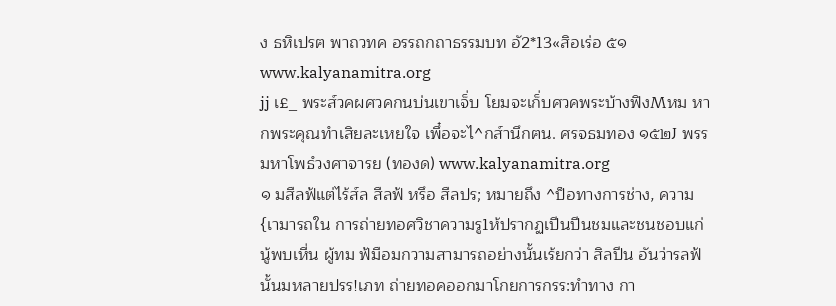ง ธหิเปรฅ พาถวทค อรรถกถาธรรมบท อั2*13«สิอเร่อ ๕๑ www.kalyanamitra.org
jj เ£_ พระส์วคผศวคกนบ่นเขาเจ็่บ โยมจะเก็่บศวคพระบ้างฟิงMหม หากพระคุณทำเสิยละเหยใจ เพึ๋อจะไ^กส์านึกฅน. ศรจธมทอง ๑๕๒J พรรมหาโพธํวงศาจารย (ทองด) www.kalyanamitra.org
๑ มสืลฟ้แต่ไร้ส์ล สืลฟ้ หรึอ สืลปร; หมายถึง ^ป็อทางการช่าง, ความ{เามารถใน การถ่ายทอศวิชาความรู1ห้ปรากฏเปีนปีนชมและชนชอบแก่นู้พบเหี่น ผู้ทม ฟ้มือมกวามสามารถอย่างนั้นเร้ยกว่า สิลปีน อันว่ารลฟ้นั้นมหลายปรร!เภท ถ่ายทอคออกมาโกยการกรร:ทำทาง กา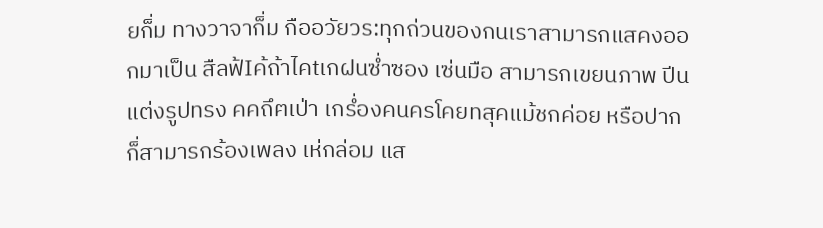ยก็่ม ทางวาจาก็่ม กืออวัยวร:ทุกถ่วนของกนเราสามารกแสคงออกมาเป็น สืลฟ้Iค้ถ้าไคtเกฝนซํ่าซอง เซ่นมือ สามารกเขยนภาพ ปีนแต่งรูปทรง คคถึฅเป่า เกรํ่องคนครโคยทสุคแม้ชกค่อย หรือปากก็่สามารกร้องเพลง เห่กล่อม แส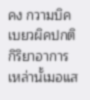คง กวามบิคเบยวผิคปกติ กิริยาอาการเหล่านั้เมอแส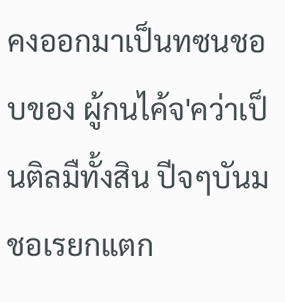คงออกมาเป็นทซนชอบของ ผู้กนไค้จ'คว่าเป็นติลมืทั้งสิน ปีจๆบันมชอเรยกแตก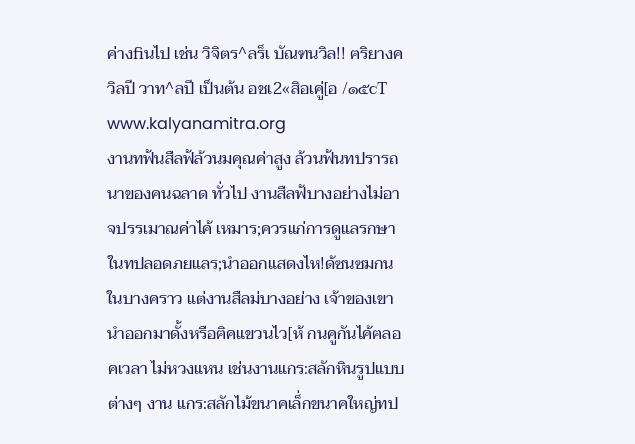ค่างfiนไป เช่น วิจิตร^ลร็เ บัณฑนวิล!! ฅริยางควิลปี วาท^ลปี เป็นต้น อชเ2«สิอเคู่[อ /๑๕cT www.kalyanamitra.org
งานทฟ้นสืลฟ้ล้วนมคุณค่าสูง ล้วนฟ้นทปรารถนาของคนฉลาด ทั่วไป งานสืลฟ้บางอย่างไม่อาจปรรเมาณค่าไค้ เหมาร;ควรแก่การดูแลรกษา ในทปลอดภยแลร;นำออกแสดงไห!ด้ซนซมกนในบางคราว แต่งานสืลม่บางอย่าง เจ้าของเขานำออกมาดั้งหรือฅิคแขวนไว[ห้ กนคูกันไค้ฅลอคเวลา ไม่หวงแหน เช่นงานแกร:สลักหินรูปแบบต่างๆ งาน แกร:สลักไม้ขนาคเล็่กขนาคใหญ่ทป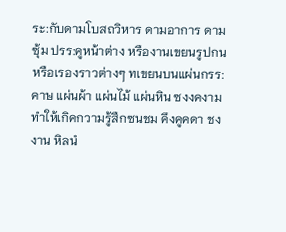ระ:กับดามโบสถวิหาร ดามอาการ ดามซุ้ม ปรร:คูหน้าต่าง หรืองานเขยนรูปกนหรือเรองราวต่างๆ ทเขยนบนแผ่นกรร:คาษ แผ่นผ้า แผ่นไม้ แผ่นหิน ซงงคงามทำให้เกิคกวามรู้สืกซนชม คึงคูคดา ชงงาน หิลนํ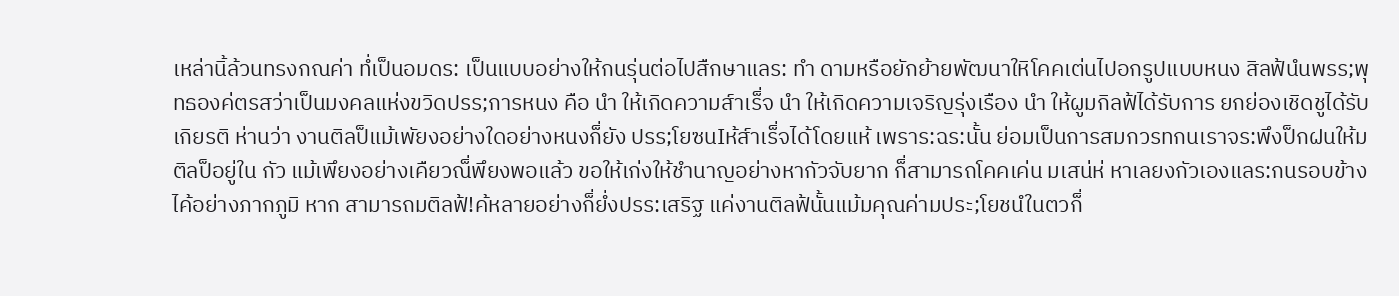เหล่านิ้ล้วนทรงกณค่า ทํ่เป็นอมดร: เป็นแบบอย่างให้กนรุ่นต่อไปสืกษาแลร: ทำ ดามหรือยักย้ายพัฒนาใหิโคคเต่นไปอกรูปแบบหนง สิลฟ้นํนพรร;พุทธองค่ตรสว่าเป็นมงคลแห่งขวิดปรร;การหนง คือ นำ ให้เกิดความส์าเร็่จ นำ ให้เกิดความเจริญรุ่งเรือง นำ ให้ผูมกิลฟ้ได้รับการ ยกย่องเชิดชูได้รับเกิยรติ ห่านว่า งานติลป็แม้เพัยงอย่างใดอย่างหนงก็่ยัง ปรร;โยซนIห้ส์าเร็่จได้โดยแห้ เพราร:ฉร:นั้น ย่อมเป็นการสมกวรทกนเราจร:พึงป็กฝนให้มติลป็อยู่ใน กัว แม้เพึยงอย่างเคืยวณ็่พึยงพอแล้ว ขอให้เก่งให้ชำนาญอย่างหากัวจับยาก ก็่สามารถโคคเค่น มเสน่ห่ หาเลยงกัวเองแลร:กนรอบข้างไค้อย่างภากภูมิ หาก สามารถมติลฟ้!ค้หลายอย่างก็่ยํ่งปรร:เสริฐ แค่งานติลฟ้นั้นแม้มคุณค่ามประ;โยชนํในตวก็่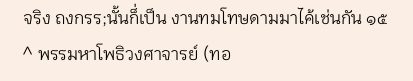จริง ถงกรร;นั้นก็่เป็น งานทมโทษดามมาไค้เช่นกัน ๑๕^ พรรมหาโพธิวงศาจารย์ (ทอ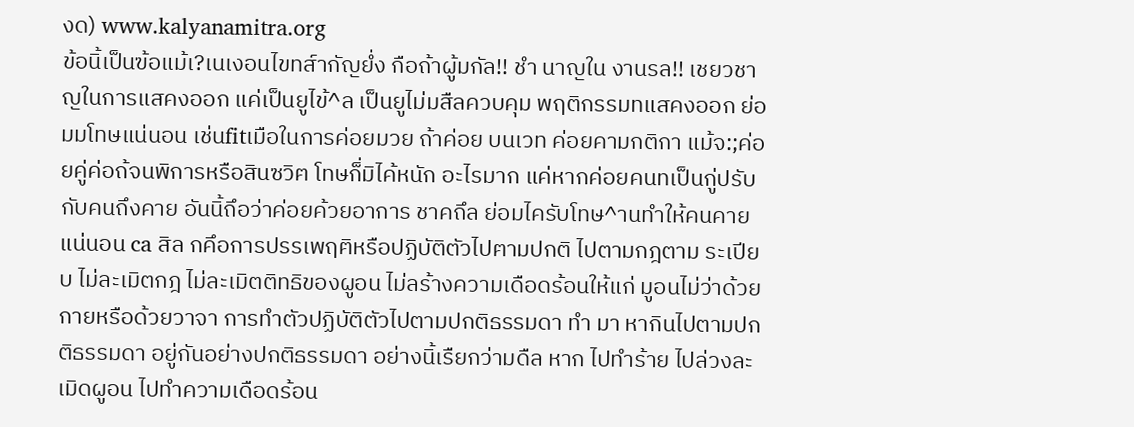งด) www.kalyanamitra.org
ข้อนิ้เป็นฃ้อแม้เ?เนเงอนไขทส์ากัญยํ่ง กือถ้าผู้มกัล!! ชำ นาญใน งานรล!! เชยวชาญในการแสคงออก แค่เป็นยูไข้^ล เป็นยูไม่มสืลควบคุม พฤติกรรมทแสคงออก ย่อมมโทษแน่นอน เช่นfitเมือในการค่อยมวย ถ้าค่อย บนเวท ค่อยคามกติกา แม้จ:;ค่อยคู่ค่อถ้จนพิการหรือสินซวิฅ โทษก็่มิไค้หนัก อะไรมาก แค่หากค่อยคนทเป็นกู่ปรับกับคนถึงคาย อันนิ้ถึอว่าค่อยค้วยอาการ ชาคถึล ย่อมไครับโทษ^านทำให้คนคายแน่นอน ca สิล กคึอการปรรเพฤฅิหรือปฏิบัติตัวไปฅามปกติ ไปตามกฎตาม ระเปียบ ไม่ละเมิตกฎ ไม่ละเมิตติทธิของผูอน ไม่ลร้างความเดือดร้อนให้แก่ มูอนไม่ว่าด้วยกายหรือด้วยวาจา การทำตัวปฏิบัติตัวไปตามปกติธรรมดา ทำ มา หากินไปตามปกติธรรมดา อยู่กันอย่างปกติธรรมดา อย่างนิ้เรืยกว่ามดืล หาก ไปทำร้าย ไปล่วงละเมิดผูอน ไปทำความเดือดร้อน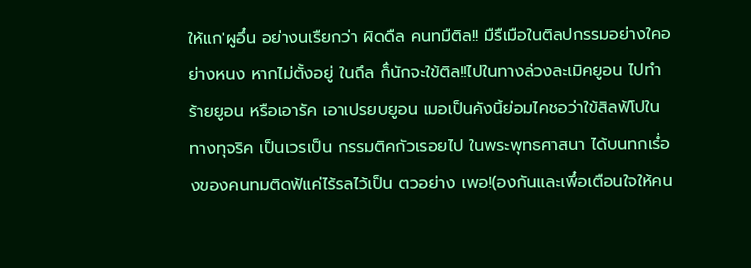ให้แก'ผูอึ๋น อย่างนเรืยกว่า ผิดดืล คนทมืติล!! มืรืเมือในติลปกรรมอย่างใคอย่างหนง หากไม่ตั้งอยู่ ในถึล ก็่นักจะใข้ติล!!ไปในทางล่วงละเมิคยูอน ไปทำร้ายยูอน หรือเอารัค เอาเปรยบยูอน เมอเป็นคังนิ้ย่อมไคชอว่าใข้สิลฟ้โปในทางทุจริค เป็นเวรเป็น กรรมติคกัวเรอยไป ในพระพุทธศาสนา ได้บนทกเรํ่องของคนทมติดฟ้แค่ไร้รลไว้เป็น ตวอย่าง เพอ!(องกันและเพึ๋อเตือนใจให้คน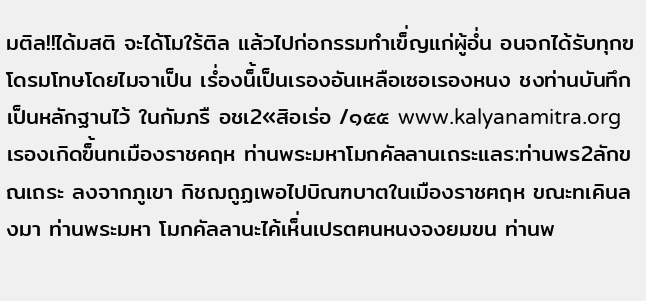มติล!!ได้มสติ จะได้โมใร้ติล แล้วไปก่อกรรมทำเฃ็่ญแก่ผู้อํ่น อนจกได้รับทุกฃโดรมโทษโดยไมจาเป็น เรํ่องน็้เป็นเรองอันเหลือเซอเรองหนง ชงท่านบันทึกเป็นหลักฐานไว้ ในกัมภรื อชเ2«สิอเร่อ /๑๕๕ www.kalyanamitra.org
เรองเกิดฃ็้นทเมืองราชคฤห ท่านพระมหาโมกคัลลานเถระแลร:ท่านพร2ลักขณเถระ ลงจากภูเขา กิชฌถูฏเพอไปบิณฑบาตในเมืองราชฅฤห ขณะทเคินลงมา ท่านพระมหา โมกคัลลานะไค้เห็่นเปรตฅนหนงจงยมขน ท่านพ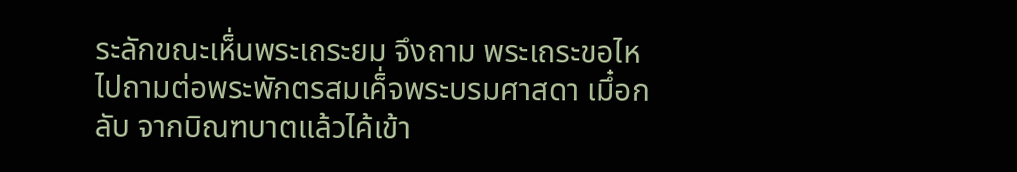ระลักขณะเห็่นพระเถระยม จึงถาม พระเถระขอไหไปถามต่อพระพักตรสมเค็่จพระบรมศาสดา เมึ๋อกลับ จากบิณฑบาตแล้วไค้เข้า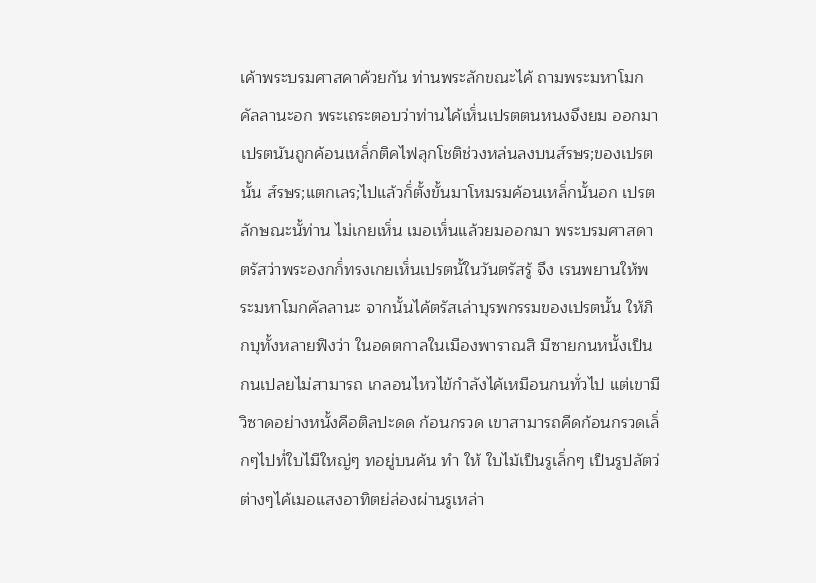เค้าพระบรมศาสคาค้วยกัน ท่านพระลักขณะไค้ ถามพระมหาโมกคัลลานะอก พระเถระตอบว่าท่านไค้เห็่นเปรตตนหนงจึงยม ออกมา เปรตนันถูกค้อนเหล็่กติคไฟลุกโชติช่วงหล่นลงบนส์รษร;ของเปรตนั้น ส์รษร;แตกเลร;ไปแล้วก็่ตั้งขั้นมาโหมรมค้อนเหล็่กนั้นอก เปรตลักษณะนั้ท่าน ไม่เกยเห็่น เมอเห็่นแล้วยมออกมา พระบรมศาสดาตรัสว่าพระองกก็่ทรงเกยเห็่นเปรตนั้ในวันตรัสรู้ จึง เรนพยานให้พระมหาโมกคัลลานะ จากนั้นไค้ตรัสเล่าบุรพกรรมของเปรตนั้น ให้ภิกบุทั้งหลายฟิงว่า ในอดตกาลในเมืองพาราณสิ มืซายกนหนั้งเป็นกนเปลยไม่สามารถ เกลอนไหวไข้กำลังไค้เหมือนกนทั่วไป แต่เขามืวิซาดอย่างหนั้งคือติลปะดด ก้อนกรวด เขาสามารถคืดก้อนกรวดเล็่กๆไปทํ่ใบไมืใหญ่ๆ ทอยู่บนค้น ทำ ให้ ใบไม้เป็นรูเล็่กๆ เป็นรูปลัตว่ต่างๆไค้เมอแสงอาทิตย่ล่องผ่านรูเหล่า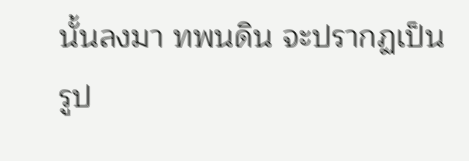นั้นลงมา ทพนดิน จะปรากฏเป็นรูป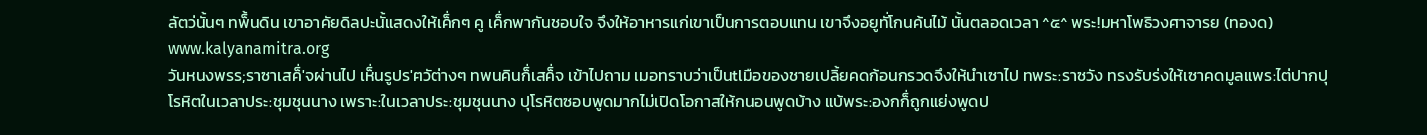ลัตว่นั้นๆ ทพ็้นดิน เขาอาคัยดิลปะนั้แสดงให้เค็่กๆ คู เค็่กพากันชอบใจ จึงให้อาหารแก่เขาเป็นการตอบแทน เขาจึงอยูทั่โกนค้นไม้ นั้นตลอดเวลา ^๕^ พระ!มหาโพธิวงศาจารย (ทองด) www.kalyanamitra.org
วันหนงพรร;ราซาเสค็่'จผ่านไป เห็่นรูปร'ฅวัต่างๆ ทพนคินก็่เสค็่จ เข้าไปถาม เมอทราบว่าเป็นtlมือของชายเปลิ้ยคดก้อนกรวดจึงให้นำเซาไป ทพระ:ราซวัง ทรงรับร่งให้เซาคดมูลแพร:ไต่ปากปุโรหิตในเวลาประ:ชุมชุนนาง เพราะ:ในเวลาประ:ชุมชุนนาง ปุโรหิตซอบพูดมากไม่เปิดโอกาสให้กนอนพูดบ้าง แบ้พระ:องกก็่ถูกแย่งพูดป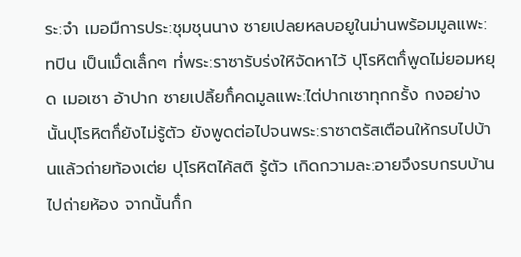ระ:จำ เมอมืการประ:ชุมชุนนาง ซายเปลยหลบอยูในม่านพร้อมมูลแพะ:ทปิน เป็นเม็่ดเล็่กๆ ทํ่พระ:ราซารับร่งใหิจัดหาไว้ ปุโรหิตก็่พูดไม่ยอมหยุด เมอเซา อ้าปาก ซายเปลิ้ยก็่คดมูลแพะ:ไต่ปากเซาทุกกรั้ง กงอย่างนั้นปุโรหิตก็่ยังไม่รู้ตัว ยังพูดต่อไปจนพระ:ราซาตรัสเตือนให้กรบไปบ้านแล้วถ่ายท้องเต่ย ปุโรหิตไค้สติ รู้ตัว เกิดกวามละ:อายจึงรบกรบบ้านไปถ่ายห้อง จากนั้นก็่ก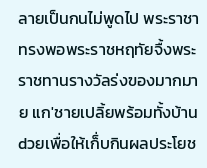ลายเป็นกนไม่พูดไป พระราชาทรงพอพระราชหฤทัยจื้งพระราชทานรางวัลร่งฃองมากมาย แก'ชายเปลิ้ยพร้อมทั้งบ้านdวยเพื่อให้เก็่บกินผลประโยช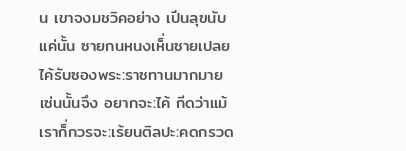น เขาจงมชวิคอย่าง เปีนลุฃนับแค่นั้น ซายกนหนงเห็่นซายเปลยไค้รับซองพระ:ราซทานมากมายเซ่นนั้นจึง อยากจะ:ไค้ กีดว่าแม้เราก็่กวรจะ:เร้ยนติลปะ:คดกรวด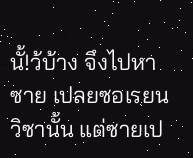นั้!ว้บ้าง จึงไปหาซาย เปลยซอเรยนวิซานั้น แต่ซายเป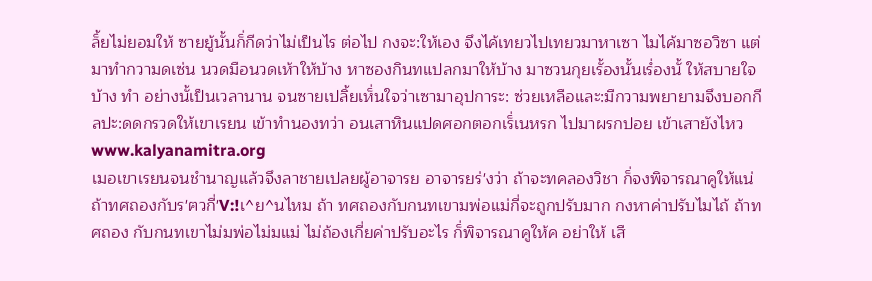ล็้ยไม่ยอมให้ ซายยู้นั้นก็่กีดว่าไม่เป็นไร ต่อไป กงจะ:ให้เอง จึงไค้เทยวไปเทยวมาหาเซา ไมไค้มาซอวิซา แต่มาทำกวามดเซ่น นวดมือนวดเห้าให้บ้าง หาซองกินทแปลกมาให้บ้าง มาซวนกุยเรั้องนั้นเรํ่องนั้ ให้สบายใจบ้าง ทำ อย่างนั้เป็นเวลานาน จนซายเปลิ้ยเห็่นใจว่าเซามาอุปการะ: ซ่วยเหลือและ:มืกวามพยายามจึงบอกกีลปะ:ดดกรวดให้เขาเรยน เข้าทำนองทว่า อนเสาหินแปดศอกตอกเร็่เนหรก ไปมาผรกปอย เข้าเสายังไหว www.kalyanamitra.org
เมอเขาเรยนจนชำนาญแล้วจึงลาชายเปลยผู้อาจารย อาจารยร่'งว่า ถ้าจะทคลองวิชา ก็่จงพิจารณาคูให้แน่ ถ้าทศถองกับร'ฅวกี่'V:!เ^ย^นไหม ถ้า ทศถองกับกนทเขามพ่อแม่กี่จะถูกปรับมาก กงหาค่าปรับไมไถ้ ถ้าทศถอง กับกนทเขาไม่มพ่อไม่มแม่ ไม่ถ้องเกี่ยค่าปรับอะไร ก็่พิจารณาคูให้ค อย่าให้ เสื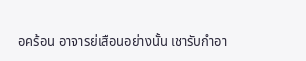อคร้อน อาจารย่เสือนอย่างนั้น เชารับกำอา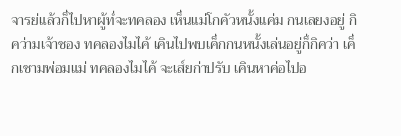จารย่แล้วก็่ไปหาผู้ทํ่จะทคลอง เห็่นแม่โกคัวหนั้งแค่ม กนเลยงอยู่ กิคว่ามเจ้าชอง ทคลองไมไค้ เคินไปพบเค็่กกนหนั้งเล่นอยู่ก็่กิคว่า เค็่กเชามพ่อมแม่ ทคลองไมไค้ จะเส์ยก่าปรับ เคินหาค่อไปอ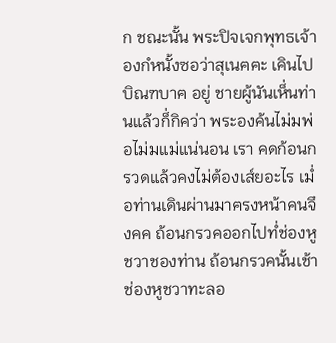ก ชณะนั้น พระปิจเจกพุทธเจ้าองกํหนั้งซอว่าสุเนฅฅะ เคินไปบิณฑบาฅ อยู่ ชายผู้นันเห็่นท่านแล้วก็่กิคว่า พระองค้นไม่มพ่อไม่มแม่แน่นอน เรา คดก้อนกรวดแล้วคงไม่ต้องเส์ยอะไร เมํ่อท่านเดินผ่านมาฅรงหน้าคนจึงคค ถ้อนกรวคออกไปทํ่ช่องหูชวาชองท่าน ถ้อนกรวคนั้นเช้าช่องหูชวาทะลอ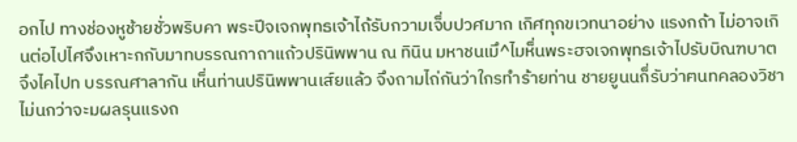อกไป ทางช่องหูช้ายชั่วพริบคา พระปีจเจกพุทธเจ้าไถ้รับกวามเจ็่บปวศมาก เกิศทุกขเวทนาอย่าง แรงกถ้า ไม่อาจเกินต่อไปไศจึงเหาะกกับมาทบรรณกาถาแถ้วปรินิพพาน ณ ทินิน มหาชนเมึ^ไมห็่นพระฮจเจกพุทธเจ้าไปรับบิณฑบาตจึงไคไปท บรรณศาลากัน เห็่นท่านปรินิพพานเส์ยแล้ว จึงถามไถ่กันว่าใกรทำร้ายท่าน ชายยูนนก็่รับว่าฅนทคลองวิชาไม่นกว่าจะมผลรุนแรงถ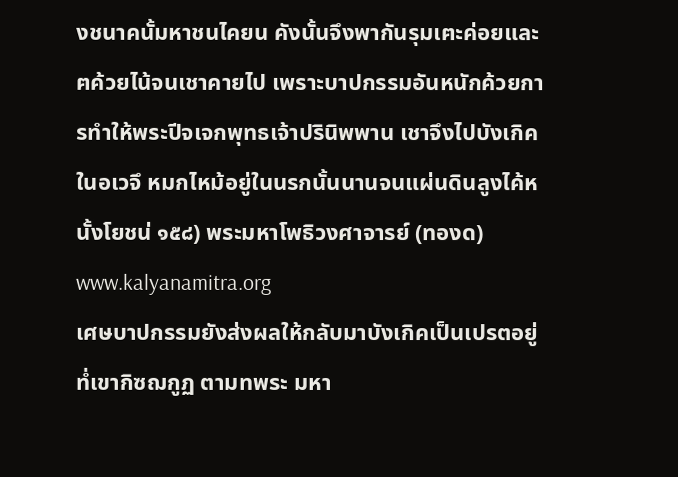งชนาคนั้มหาชนไคยน คังนั้นจึงพากันรุมเฅะค่อยและฅค้วยไน้จนเชาคายไป เพราะบาปกรรมอันหนักค้วยการทำให้พระปีจเจกพุทธเจ้าปรินิพพาน เชาจึงไปบังเกิคในอเวจึ หมกไหม้อยู่ในนรกนั้นนานจนแผ่นดินลูงไค้หนั้งโยชน่ ๑๕๘) พระมหาโพธิวงศาจารย์ (ทองด) www.kalyanamitra.org
เศษบาปกรรมยังส่งผลให้กลับมาบังเกิคเป็นเปรตอยู่ทํ่เขากิซฌกูฏ ตามทพระ มหา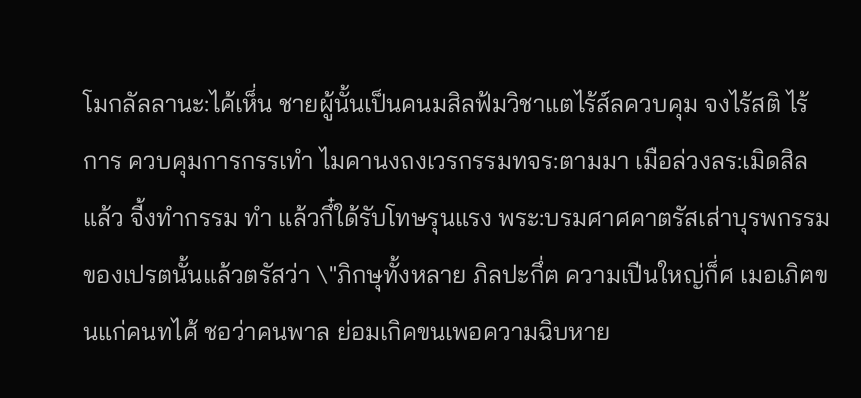โมกลัลลานะ:ไค้เห็่น ชายผู้นั้นเป็นคนมสิลฟ้มวิชาแตไร้ส์ลควบคุม จงไร้สติ ไร้การ ควบคุมการกรรเทำ ไมคานงถงเวรกรรมทจร:ตามมา เมือล่วงลร:เมิดสิลแล้ว จี้งทำกรรม ทำ แล้วกึ๋ใด้รับโทษรุนแรง พระ:บรมศาศคาตรัสเส่าบุรพกรรมของเปรตนั้นแล้วตรัสว่า \"ภิกษุทั้งหลาย ภิลปะกึ่ฅ ความเปีนใหญ่ก็่ศ เมอเภิฅขนแก่คนทไศ้ ชอว่าคนพาล ย่อมเกิคขนเพอความฉิบหาย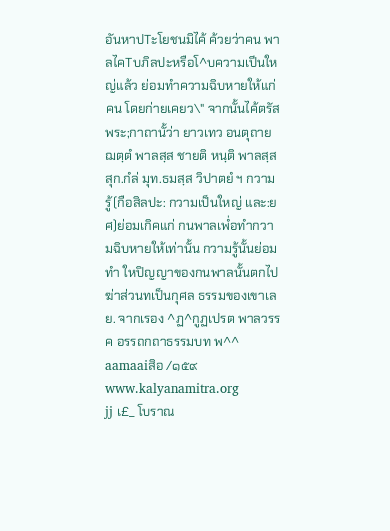อันหาปTะโยชนมิไค้ ค้วยว่าคน พาลไคTบภิลปะหรือโ^บความเปีนใหญ่แล้ว ย่อมทำความฉิบหายให้แก่คน โดยก่ายเคยว\" จากนั้นไค้ตรัสพระ;กาถานั้ว่า ยาวเทว อนตุถาย ฌตฺตํ พาลสฺส ชายติ หนฺติ พาลสฺส สุก.กํล่ มุท.ธมสฺส วิปาตยํ ฯ กวามรู้(กือสิลปะ: กวามเป็นใหญ่ และ:ยศ)ย่อมเกิคแก่ กนพาลเพํ่อทำกวามฉิบหายให้เท่านั้น กวามรู้นั้นย่อม ทำ ใหปิญญาของกนพาลนั้นตกไป ฆ่าส่วนทเป็นกุศล ธรรมของเขาเลย. จากเรอง ^ฏ^กูฏเปรต พาลวรรค อรรถกถาธรรมบท พ^^ aamaaiสิอ /๑๕๙ www.kalyanamitra.org
jj เ£_ โบราณ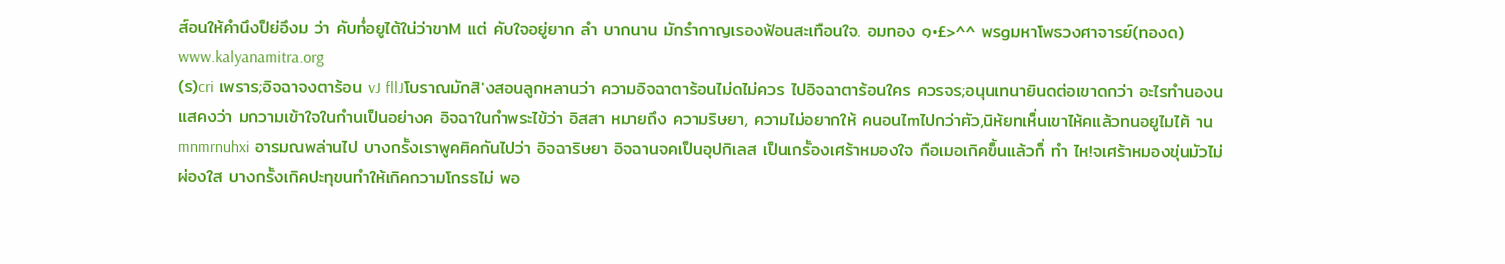ส์อนให้คำนึงป็ย่อึงม ว่า คับทํ่อยูไต้ใน่ว่าขาM แต่ คับใจอยู่ยาก ลำ บากนาน มักรำกาญเรองฟ้อนสะเทือนใจ. อมทอง ๑•£>^^ พรgมหาโพธวงศาจารย์(ทองด) www.kalyanamitra.org
(ร)cri เพราร;อิจฉาจงตาร้อน vJ fllJโบราณมักสิ'งสอนลูกหลานว่า ความอิจฉาตาร้อนไม่ดไม่ควร ไปอิจฉาตาร้อนใคร ควรจร;อนุนเทนายินดต่อเขาดกว่า อะไรทำนองน แสคงว่า มกวามเข้าใจในกำนเป็นอย่างค อิจฉาในกำพระไข้ว่า อิสสา หมายถึง ความริษยา, ความไม่อยากให้ คนอนไmไปกว่าฅัว,นิห้ยทเห็่นเขาไห้คแล้วทนอยูไมไฅ้ านmnmrnuhxi อารมณพล่านไป บางกรั้งเราพูคฅิคกันไปว่า อิจฉาริษยา อิจฉานจคเป็นอุปกิเลส เป็นเกรั้องเศร้าหมองใจ กือเมอเกิคฃ็้นแล้วก็่ ทำ ไห!จเศร้าหมองขุ่นมัวไม่ผ่องใส บางกรั้งเกิคปะทุขนทำให้เกิคกวามโกรธไม่ พอ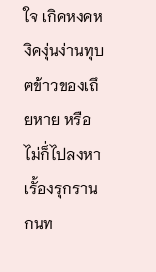ใจ เกิคหงคหงิคงุ่นง่านทุบฅข้าวของเถึยหาย หรือไม่ก็่ไปลงหาเรั้องรุกราน กนท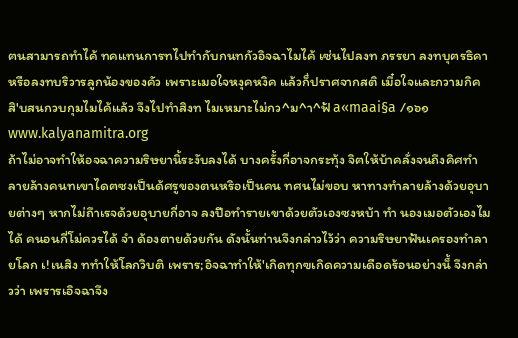ฅนสามารถทำไค้ ทคแทนการทไปทำกับกนทกัวอิจฉาไมไค้ เซ่นไปลงท ภรรยา ลงทบุฅรธิคา หรือลงทบริวารลูกน้องของคัว เพราะเมอใจหงุคหงิค แล้วก็่ปราศจากสติ เมึ๋อใจและกวามกิคสิ'บสนกวบกุมไมไค้แล้ว จึงไปทำสิงท ไมเหมาะไม่กว^ม^า^ฟ้ a«maai§a /๑๖๑ www.kalyanamitra.org
ถ้าไม่อาจทำให้อจฉาความริษยานิ้ระงับลงได้ บางครั้งกี่อาจกระทุ้ง จิฅให้บ้าคลั่งจนถึงคิศทำลายล้างคนทเขาไดฅซงเป็นด้ศรูของตนหริอเป็นคน ทศนไม่ขอบ หาทางทำลายล้างด้วยอุบายต่างๆ หากไม่ถึาเรจด้วยอุบายกี่อาจ ลงปีอทำรายเขาด้วยตัวเองซงหบ้า ทำ นองเมอตัวเองไมได้ คนอนกี่โม่ควรได้ จำ ด้องตายด้วยกัน ดังนั้นท่านจึงกล่าวไว้ว่า ความริษยาฟ้นเครองทำลายโลก เ!เนสิง ททำให้โลกวิบติ เพราร;อิจฉาทำให้'เกิดทุกฃเกิดความเดือดร้อนอย่างน็้ จึงกล่าวว่า เพรารเอิจฉาจึง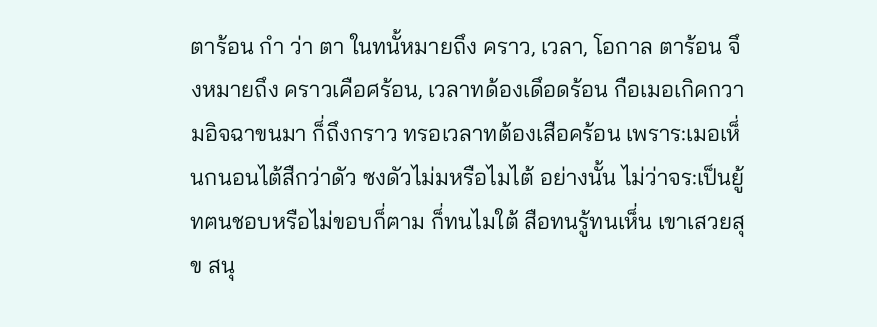ตาร้อน กำ ว่า ตา ในทนั้หมายถึง คราว, เวลา, โอกาล ตาร้อน จึงหมายถึง คราวเคือศร้อน, เวลาทด้องเดึอดร้อน กือเมอเกิคกวามอิจฉาขนมา ก็่ถึงกราว ทรอเวลาทต้องเสือคร้อน เพราร:เมอเห็่นกนอนไต้สืกว่าดัว ซงดัวไม่มหรือไมไต้ อย่างนั้น ไม่ว่าจร:เป็นยู้ทฅนชอบหรือไม่ขอบก็่ฅาม ก็่ทนไมใต้ สือทนรู้ทนเห็่น เขาเสวยสุข สนุ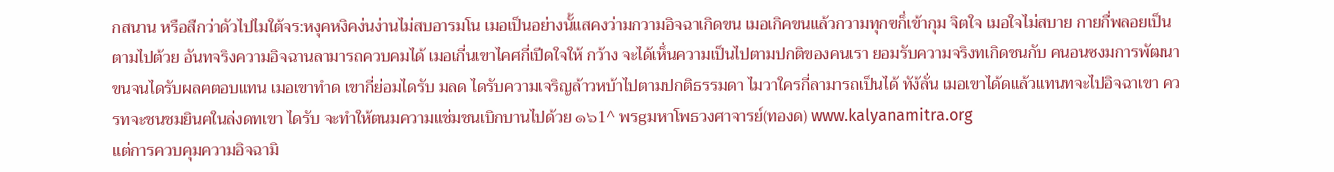กสนาน หรือสืกว่าดัวไปไมใต้จร:หงุคหงิคง่นง่านไม่สบอารมโน เมอเป็นอย่างนั้แสคงว่ามกวามอิจฉาเกิดขน เมอเกิคขนแล้วกวามทุกฃก็่เข้ากุม จิตใจ เมอใจไม่สบาย กายกื่พลอยเป็นตามไปต้วย อันทจริงความอิจฉานลามารถควบคมได้ เมอเกี่นเขาไคศกี่เปีดใจให้ กว้าง จะได้เห็่นความเป็นไปตามปกติของคนเรา ยอมรับความจริงทเกิดชนกับ คนอนซงมการพัฒนาขนจนไดรับผลฅตอบแทน เมอเขาทำด เขากี่ย่อมไดรับ มลด ไดรับความเจริญล้าวหบ้าไปตามปกติธรรมดา ไมวาใครกี่ลามารถเป็นได้ ทัง้ลั่น เมอเขาได้ดแล้วแทนทจะไปอิจฉาเขา ควรทจะชนชมยินฅในล่งดทเขา ไดรับ จะทำให้ตนมความแช่มชนเบิกบานไปด้วย ๑๖1^ พรgมหาโพธวงศาจารย์(ทองด) www.kalyanamitra.org
แต่การควบคุมความอิจฉามิ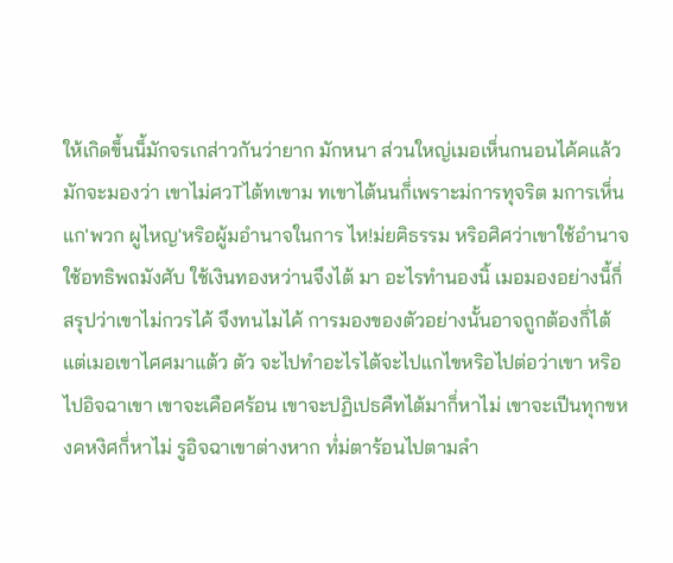ให้เกิดข็้นน็้มักจรเกส่าวกันว่ายาก มักหนา ส่วนใหญ่เมอเห็่นกนอนไค้คแล้ว มักจะมองว่า เขาไม่ศวTไต้ทเขาม ทเขาไต้นนก็่เพราะม่การทุจริต มการเห็่นแก'พวก ผูไหญ'หริอผู้มอำนาจในการ ไห!ม่ยฅิธรรม หริอศิศว่าเขาใช้อำนาจใช้อทธิพถมังศับ ใช้เงินทองหว่านจึงไต้ มา อะไรทำนองนิ้ เมอมองอย่างน็้ก็่สรุปว่าเขาไม่กวรไค้ จึงทนไมไค้ การมองของตัวอย่างนั้นอาจถูกต้องก็่ไต้ แต่เมอเขาไศศมาแต้ว ตัว จะไปทำอะไรไต้จะไปแกไขหริอไปต่อว่าเขา หริอไปอิจฉาเขา เขาจะเคือศร้อน เขาจะปฏิเปธคืทไต้มาก็่หาไม่ เขาจะเปีนทุกขหงคหงิศก็่หาไม่ รูอิจฉาเขาต่างหาก ทํ่ม่ตาร้อนไปตามลำ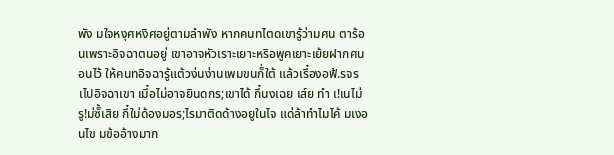พัง มใจหงุศหงิศอยู่ตามลำพัง หากคนทไตดเขารู้ว่ามศน ตาร้อนเพราะอิจฉาตนอยู่ เขาอาจหัวเราะเยาะหริอพูคเยาะเย้ยฝากศนอนไว้ ให้คนทอิจฉารู้แต้วง่นง่านเพมขนก็่ใต้ แล้วเรึ๋องอฟ้.รจรเไปอิจฉาเขา เมึ๋อไม่อาจยินดกร;เขาได้ กึ๋นงเฉย เส์ย ทำ เ!เนไม่รู!ม่ซ็้เสิย กึ๋ใม่ด้องมอร;ไรมาติดด้างอยูในไจ แด่ล้าทำไมไค้ มเงอนไข มฃ้ออ้างมาก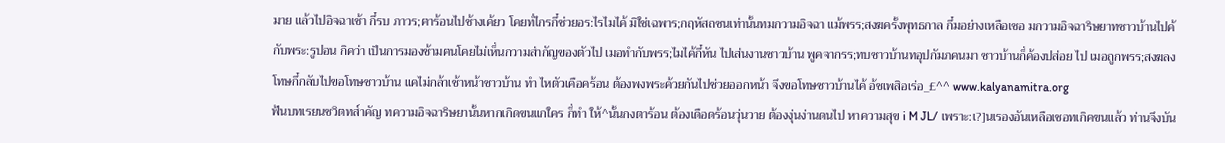มาย แล้วไปอิจฉาเช้า กึ๋รบ ภาวร;ฅาร้อนไปช้างเค้ยว โคยทํ่ไกรกึ๋ช่วยอร:ไรไมไค้ มิใช่เฉพาร;กฤหัสถซนเท่านั้นทมกวามอิจฉา แม้พรร;สงฆครั้งพุทธกาล กึ๋มอย่างเหลือเชอ มกวามอิจฉาริษยาทซาวบ้านไปค้กับพระ:รูปอน กิคว่า เป็นการมองช้ามฅนโคยไม่เห็่นกวามส่ากัญของตัวไป เมอทำกับพรร;ไมไค้กึ๋หัน ไปเส่นงานซาวบ้าน พูคจากรร;ทบซาวบ้านทอุปกัมภคนมา ซาวบ้านก็่ค้องปส่อย ไป เมอถูกพรร;สงฆลงโทษกึ๋กลับไปขอโทษซาวบ้าน แคไม่กล้าเช้าหน้าซาวบ้าน ทำ ไหตัวเคือคร้อน ต้องพงพระค้วยกันไปช่วยออกหน้า จึงขอโทษซาวบ้านไค้ อ้ชเพสิอเร่อ_£^^ www.kalyanamitra.org
ฟ้นบทเรยนชวิตทส์าคัญ ทความอิจฉาริษยานั้นหากเกิดขนแกใคร ก็่ทำ ให้^นั้นกงตาร้อน ต้องเดือดร้อนวุ่นวาย ต้องงุ่นง่านดนไป หาความสุข i M JL/ เพราะ:เ?]นเรองอันเหลือเชอทเกิคฃนแล้ว ท่านจึงบัน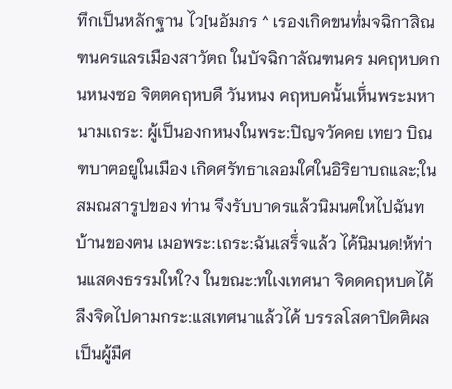ทึกเป็นหลักฐาน ไว[นอัมภร ^ เรองเกิดขนทํ่มจฉิกาสิณฑนครแลรเมืองสาวัตถ ในบัจฉิกาลัณฑนคร มคฤหบดกนหนงซอ จิตตคฤหบดื วันหนง คฤหบคนั้นเห็่นพระมหานามเถระ: ผู้เป็นองกหนงในพระ:ปิญจวัคคย เทยว บิณฑบาฅอยูในเมือง เกิดศรัทธาเลอมใศในอิริยาบถและ;ในสมณสารูปของ ท่าน จึงรับบาดรแล้วนิมนฅใหไปฉันทบ้านของฅน เมอพระ:เถระ:ฉันเสร็่จแล้ว ไค้นิมนด!ห้ท่านแสดงธรรมใหใ?ง ในขณะ:ทใเงเทศนา จิดดคฤหบดไค้ลืงจิดไปดามกระ:แสเทศนาแล้วไค้ บรรลโสดาปิดฅิผล เป็นผู้มืศ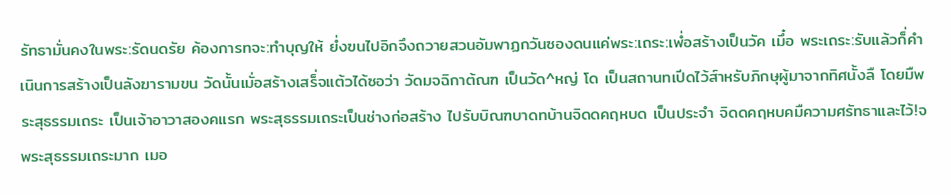รัทธามั่นคงในพระ:รัดนดรัย ค้องการทจะ:ทำบุญให้ ยํ่งฃนไปอิกจึงถวายสวนอัมพาฏกวันซองดนแค่พระ:เถระ:เพํ่อสร้างเป็นวัค เมึ๋อ พระเถระ:รับแล้วก็่คำ เนินการสร้างเป็นลังฆารามขน วัดนั้นเมั่อสร้างเสร็่จแต้วได้ซอว่า วัดมจฉิกาต้ณฑ เป็นวัด^หญ่ โด เป็นสถานทเปีดไว้ส์าหรับภิกษุผู้มาจากทิศนั้งลื โดยมืพระสุธรรมเถระ เป็นเจ้าอาวาสองคแรก พระสุธรรมเถระเป็นช่างก่อสร้าง ไปรับบิณฑบาดทบ้านจิดดคฤหบด เป็นประจำ จิดดคฤหบคมืความศรัทธาและไว้!จพระสุธรรมเถระมาก เมอ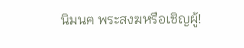นิมนฅ พระสงฆหรือเชิญผู้!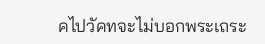คไปวัคทจะไม่บอกพระเถระ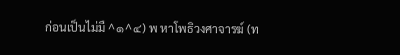ก่อนเป็นไม่มื ^๑^๔) พ หาโพธิวงศาจารฆ์ (ท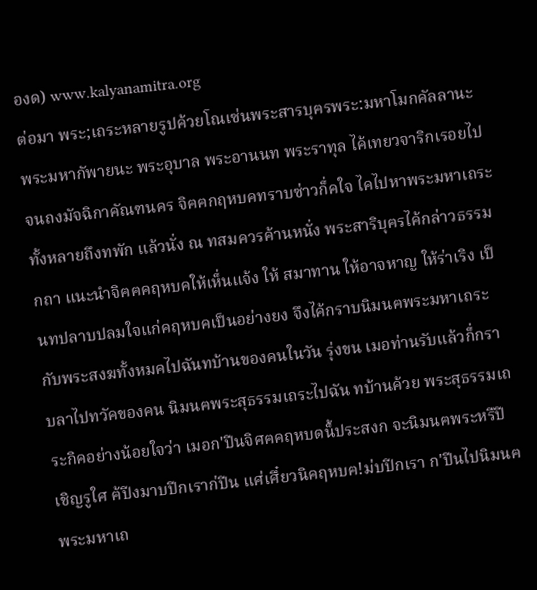องด) www.kalyanamitra.org
ต่อมา พระ;เถระหลายรูปค้วยโณเซ่นพระสารบุฅรพระ:มหาโมกคัลลานะ พระมหากัพายนะ พระอุบาล พระอานนท พระราทุล ไค้เทยวจาริกเรอยไป จนถงมัจฉิกาคัณฑนคร จิฅฅกฤหบคทราบซ่าวก็่คใจ ไคไปหาพระมหาเถระ ทั้งหลายถึงทพัก แล้วนั่ง ณ ทสมควรค้านหนั่ง พระสาริบุฅรไค้กล่าวธรรมกถา แนะนำจิฅฅคฤหบคให้เห็่นแจ้ง ให้ สมาทาน ให้อาจหาญ ให้ร่าเริง เป็นทปลาบปลมใจแก่คฤหบคเป็นอย่างยง จึงไค้กราบนิมนฅพระมหาเถระกับพระสงฆทั้งหมคไปฉันทบ้านของคนในวัน รุ่งขน เมอท่านรับแล้วก็่กราบลาไปทวัคของคน นิมนฅพระสุธรรมเถระไปฉัน ทบ้านค้วย พระสุธรรมเถระกิคอย่างน้อยใจว่า เมอก'ปีนจิศฅคฤหบดน็้ประสงก จะนิมนฅพระหรืปีเชิญรูใศ ฅ้ปีงมาบปีกเราก่ปีน แศ่เศึ๋ยวนิคฤหบฅ!ม่บปีกเรา ก'ปีนไปนิมนฅพระมหาเถ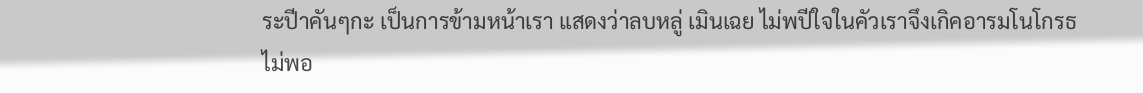ระปีาคันๆกะ เป็นการข้ามหน้าเรา แสดงว่าลบหลู่ เมินเฉย ไม่พปีใจในคัวเราจึงเกิคอารมโนโกรธไม่พอ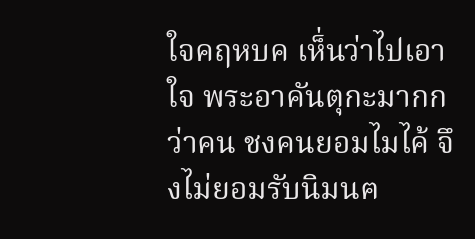ใจคฤหบค เห็่นว่าไปเอาใจ พระอาคันตุกะมากกว่าคน ชงคนยอมไมไค้ จึงไม่ยอมรับนิมนฅ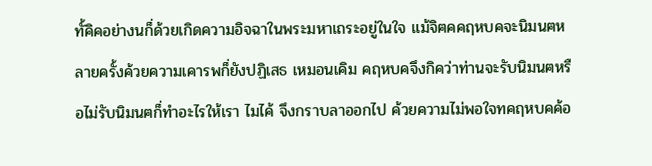ทั้คิคอย่างนก็่ด้วยเกิดความอิจฉาในพระมหาเถระอยู่ในใจ แม้จิฅคคฤหบคจะนิมนฅหลายครั้งค้วยความเคารพก็่ยังปฏิเสธ เหมอนเคิม คฤหบคจึงกิคว่าท่านจะรับนิมนฅหรือไม่รับนิมนฅก็่ทำอะไรให้เรา ไมไค้ จึงกราบลาออกไป ค้วยความไม่พอใจทคฤหบคค้อ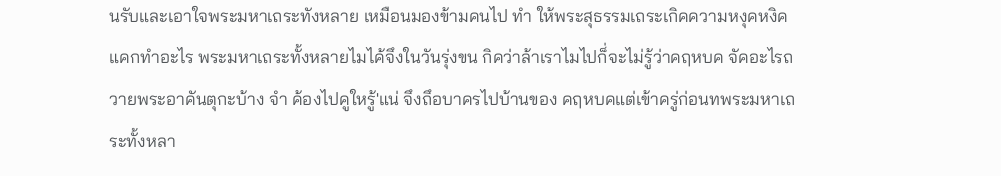นรับและเอาใจพระมหาเถระทังหลาย เหมือนมองข้ามคนไป ทำ ให้พระสุธรรมเถระเกิคความหงุคหงิค แคกทำอะไร พระมหาเถระทั้งหลายไมไค้จึงในวันรุ่งขน กิคว่าล้าเราไมไปก็่จะไม่รู้ว่าคฤหบค จัคอะไรถวายพระอาคันตุกะบ้าง จำ ค้องไปคูใหรู้'แน่ จึงถึอบาครไปบ้านของ คฤหบคแต่เข้าครู่ก่อนทพระมหาเถระทั้งหลา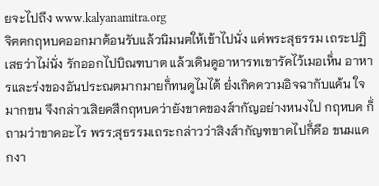ยจะไปถึง www.kalyanamitra.org
จิฅฅกฤหบคออกมาต้อนรับแล้วนิมนฅให้เข้าไปนั่ง แค่พระสุธรรม เถระปฏิเสธว่าไม่นั่ง รักออกไปบิณฑบาต แล้วเดินดูอาหารทเขารัคไว้เมอเห็่น อาหารและร่งของอันประณตมากมายก็่ทนดูไมไต้ ยํ่งเกิคความอิจฉากับแค้น ใจมากขน จึงกล่าวเสิยคสีกฤหบคว่ายังขาคของส์ากัญอย่างหนงไป กฤหบค ก็่ถามว่าขาคอะไร พรร;สุธรรมเถระกล่าวว่าสิงส์ากัญฑขาดไปก็่คึอ ขนมแดกงา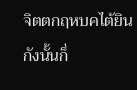จิตตกฤหบคไต้ยินกังนั้นก็่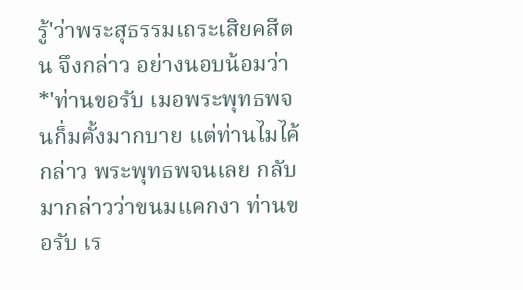รู้'ว่าพระสุธรรมเถระเสิยคสีตน จึงกล่าว อย่างนอบน้อมว่า *'ท่านขอรับ เมอพระพุทธพจนก็่มฅั้งมากบาย แต่ท่านไมไค้กล่าว พระพุทธพจนเลย กลับมากล่าวว่าขนมแคกงา ท่านขอรับ เร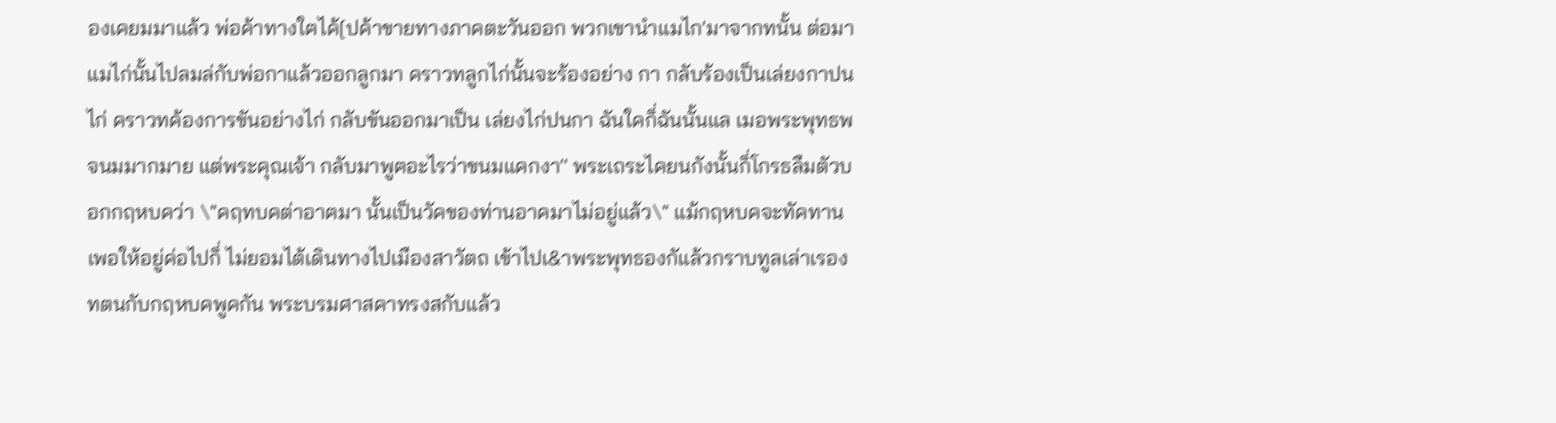องเคยมมาแล้ว พ่อค้าทางใฅไค้[ปค้าขายทางภาคตะวันออก พวกเขานำแมไก'มาจากทนั้น ต่อมาแมไก่นั้นไปลมล่กับพ่อกาแล้วออกลูกมา คราวทลูกไก่นั้นจะร้องอย่าง กา กลับร้องเป็นเล่ยงกาปนไก่ คราวทค้องการขันอย่างไก่ กลับขันออกมาเป็น เล่ยงไก่ปนกา ฉันใคก็่ฉันนั้นแล เมอพระพุทธพจนมมากมาย แต่พระคุณเจ้า กลับมาพูฅอะไรว่าขนมแคกงา'' พระเถระไคยนกังนั้นก็่โกรธลืมตัวบอกกฤหบคว่า \"คฤทบคต่าอาฅมา นั้นเป็นวัคของท่านอาคมาไม่อยู่แล้ว\" แม้กฤหบคจะทัคทานเพอให้อยู่ค่อไปก็่ ไม่ยอมไต้เดินทางไปเมืองสาวัตถ เข้าไปเ&าพระพุทธองกัแล้วกราบทูลเล่าเรอง ทตนกับกฤหบคพูคกัน พระบรมศาสคาทรงสกับแล้ว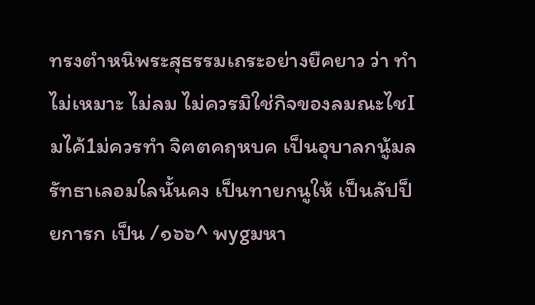ทรงตำหนิพระสุธรรมเถระอย่างยืคยาว ว่า ทำ ไม่เหมาะ ไม่ลม ไม่ควรมิใช่กิจของลมณะไชIมไค้1ม่ควรทำ จิฅตคฤหบค เป็นอุบาลกนู้มลรัทธาเลอมใลนั้นคง เป็นทายกนูให้ เป็นลัปป็ยการก เป็น /๑๖๖^ พygมหา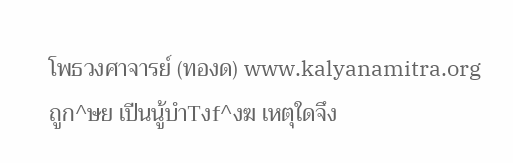โพธวงศาจารย์ (ทองด) www.kalyanamitra.org
ถูก^ษย เปีนนู้บําTงf^งฆ เหตุใดจึง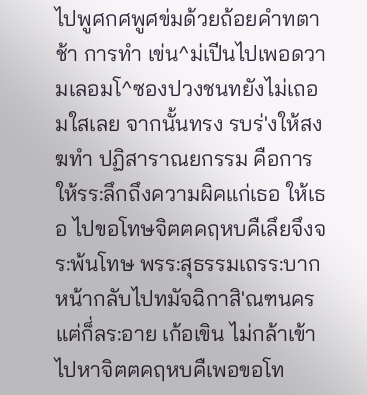ไปพูศกศพูศข่มด้วยถ้อยคำทตาช้า การทำ เข่น^ม่เปีนไปเพอดวามเลอมโ^ซองปวงชนทยังไม่เถอมใสเลย จากนั้นทรง รบร่'งให้สงฆทำ ปฏิสาราณยกรรม คือการให้รร:ลึกถึงความผิคแก่เธอ ให้เธอ ไปขอโทษจิฅฅคฤหบคืเลึยจึงจร:พ้นโทษ พรร:สุธรรมเถรร:บากหน้ากลับไปทมัจฉิกาสิ'ณฑนคร แฅ่ก็่ลร:อาย เก้อเขิน ไม่กล้าเข้าไปหาจิฅฅคฤหบคืเพอขอโท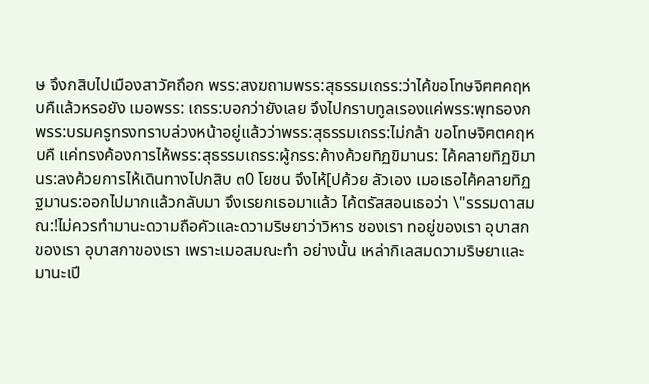ษ จึงกสิบไปเมืองสาวัฅถึอก พรร:สงฆถามพรร:สุธรรมเถรร:ว่าไค้ขอโทษจิฅฅคฤหบคืแล้วหรอยัง เมอพรร: เถรร:บอกว่ายังเลย จึงไปกราบทูลเรองแค่พรร:พุทธองก พรร:บรมครูทรงทราบล่วงหน้าอยู่แล้วว่าพรร:สุธรรมเถรร:ไม่กล้า ขอโทษจิฅตคฤหบคื แค่ทรงค้องการไห้พรร:สุธรรมเถรร:ผู้กรร:ค้างค้วยทิฏขิมานร: ไค้คลายทิฏขิมานร:ลงค้วยการไห้เดินทางไปกสิบ ๓0 โยชน จึงไห้[ปค้วย ลัวเอง เมอเธอไค้คลายทิฏฐมานร:ออกไปมากแล้วกลับมา จึงเรยกเธอมาแล้ว ไค้ตรัสสอนเธอว่า \"รรรมดาสมณ:!ไม่ควรทำมานะดวามถือคัวและดวามริษยาว่าวิหาร ชองเรา ทอยู่ของเรา อุบาสกของเรา อุบาสกาของเรา เพราะเมอสมณะทำ อย่างนั้น เหล่ากิเลสมดวามริษยาและมานะเปี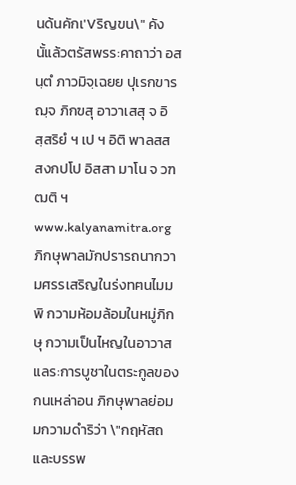นด้นคักเ'Vริญขน\" คังนั้แล้วตรัสพรร:คาถาว่า อสนฺตํ ภาวมิจฺเฉยย ปุเรกขารฌฺจ ภิกฃสุ อาวาเสสุ จ อิสฺสริยํ ฯ เป ฯ อิติ พาลสส สงกปโป อิสสา มาโน จ วฑฒติ ฯ www.kalyanamitra.org
ภิกษุพาลมักปรารถนากวามศรรเสริญในร่งทฅนไมม พิ กวามห้อมล้อมในหมู่ภิกษุ กวามเป็นไหญในอาวาส แลร:การบูชาในตระกูลของกนเหล่าอน ภิกษุพาลย่อมมกวามดำริว่า \"กฤหัสถและบรรพ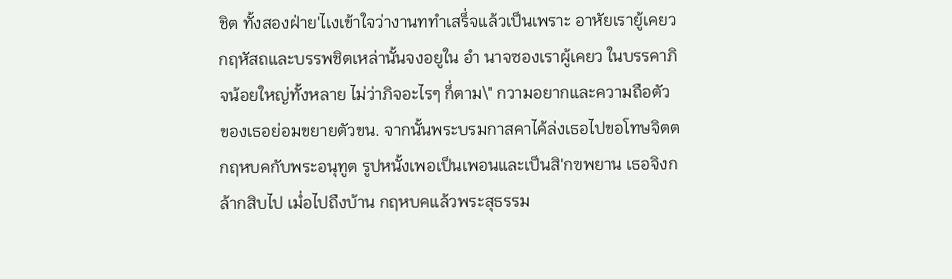ชิต ทั้งสองฝ่าย'ไเงเข้าใจว่างานททำเสร็่จแล้วเป็นเพราะ อาหัยเรายู้เคยว กฤหัสถและบรรพชิตเหล่านั้นจงอยูใน อำ นาจซองเราผู้เคยว ในบรรคาภิจน้อยใหญ่ทั้งหลาย ไม่ว่าภิจอะไรๆ ก็่ตาม\" กวามอยากและความถือตัว ของเธอย่อมขยายตัวขน. จากนั้นพระบรมกาสคาไค้ล่งเธอไปขอโทษจิตตกฤหบคกับพระอนุทูต รูปหนั้งเพอเป็นเพอนและเป็นสิ'กฃพยาน เธอจิงกล้ากสิบไป เมํ่อไปถืงบ้าน กฤหบคแล้วพระสุธรรม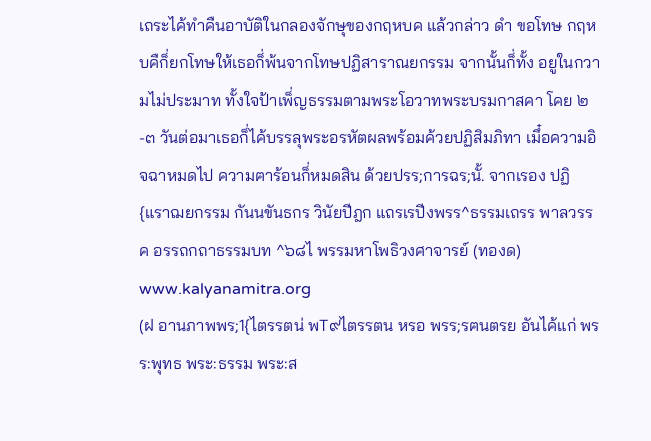เถระไค้ทำคืนอาบัติในกลองจักษุของกฤหบค แล้วกล่าว ดำ ขอโทษ กฤหบคืก็่ยกโทษให้เธอก็่พ้นจากโทษปฏิสาราณยกรรม จากนั้นก็่ทั้ง อยูในกวามไม่ประมาท ทั้งใจป้าเพ็่ญธรรมตามพระโอวาทพระบรมกาสคา โคย ๒-๓ วันต่อมาเธอก็่ไค้บรรลุพระอรหัตผลพร้อมค้วยปฏิสิมภิทา เมึ๋อความอิจฉาหมดไป ความฅาร้อนก็่หมดสิน ด้วยปรร;การฉร;นั้. จากเรอง ปฏิ{แราฌยกรรม กันนขันธกร วินัยปีฎก แถรเรปีงพรร^ธรรมเถรร พาลวรรค อรรถกถาธรรมบท ^๖๘ไ พรรมหาโพธิวงศาจารย์ (ทองด) www.kalyanamitra.org
(ฝ อานภาพพร;1{ไตรรตน่ พT๙ไตรรตน หรอ พรร;รฅนตรย อันไค้แก่ พรร:พุทธ พระ:ธรรม พระ:ส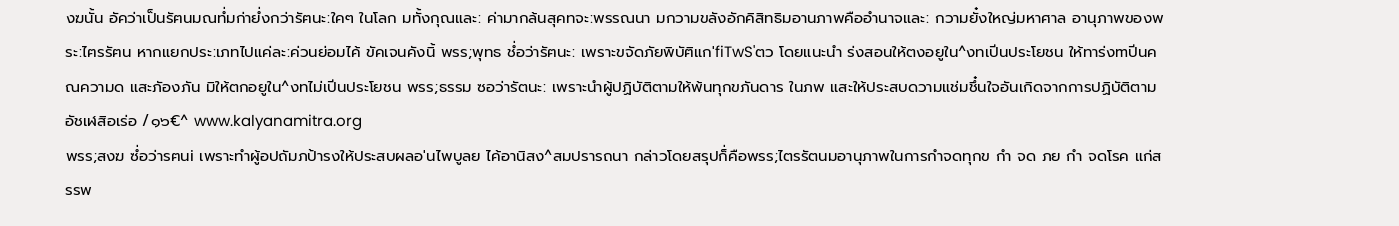งฆนั้น อัคว่าเป็นรัฅนมณทํ่มก่ายํ่งกว่ารัฅนะ:ใคๆ ในโลก มทั้งกุณและ: ค่ามากล้นสุคทจะ:พรรณนา มกวามขลังอักคิสิทธิมอานภาพคืออำนาจและ: กวามยั๋งใหญ่มหาศาล อานุภาพของพระ:ไฅรรัฅน หากแยกประ:เภทไปแค่ละ:ค่วนย่อมไค้ ขัคเจนคังนิ้ พรร;พุทธ ชํ่อว่ารัฅนะ: เพราะขจัดภัยพิบัฅิแก'fiTwS'ตว โดยแนะนำ ร่งสอนให้ตงอยูใน^งทเปีนประโยชน ให้ทาร่งmปีนคณความด แสะภัองภัน มิให้ตกอยูใน^งทไม่เปีนประโยชน พรร;ธรรม ซอว่ารัตนะ: เพราะนำผู้ปฏิบัติตามให้พ้นทุกขภันดาร ในภพ แสะให้ประสบดวามแช่มชึ๋นใจอันเกิดจากการปฏิบัติตาม อัชเฬสิอเร่อ /๑๖€^ www.kalyanamitra.org
พรร;สงฆ ซํ่อว่ารฅนi เพราะทำผู้อปถัมภป้ารงให้ประสบผลอ'นไพบูลย ไค้อานิสง^สมปรารถนา กล่าวโดยสรุปก็่คือพรร;ไตรรัตนมอานุภาพในการกำจดทุกข กำ จด ภย กำ จดโรค แก่สรรพ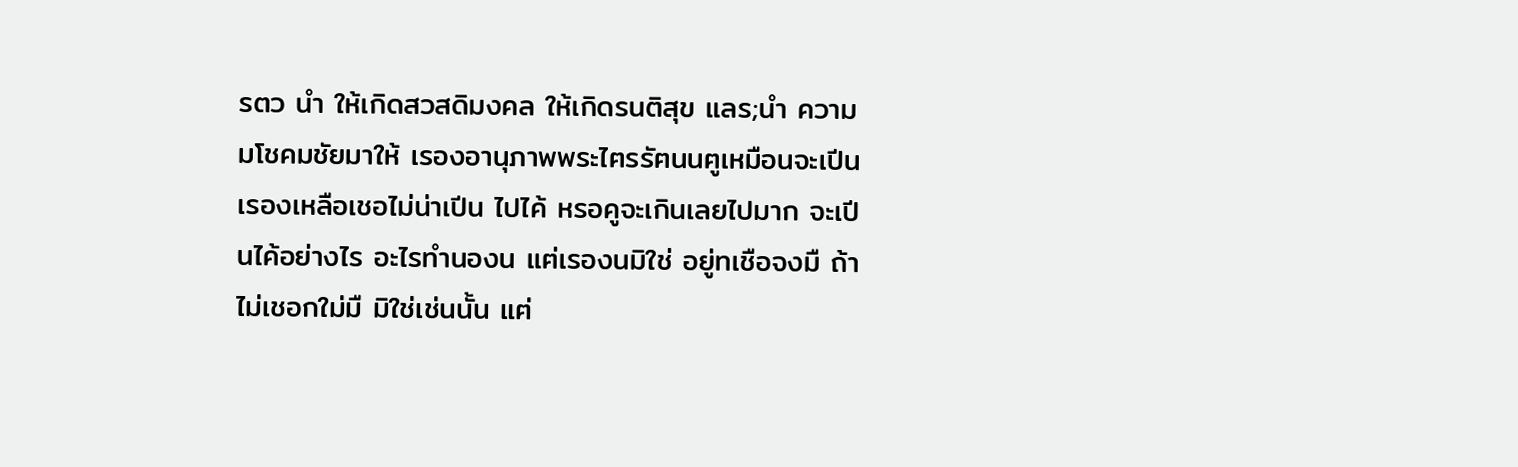รตว นำ ให้เกิดสวสดิมงคล ให้เกิดรนติสุข แลร;นำ ความมโชคมชัยมาให้ เรองอานุภาพพระไฅรรัฅนนฅูเหมือนจะเปีนเรองเหลือเชอไม่น่าเปีน ไปไค้ หรอคูจะเกินเลยไปมาก จะเปีนไค้อย่างไร อะไรทำนองน แฅ่เรองนมิใช่ อยู่ทเชือจงมื ถ้าไม่เชอกใม่มื มิใช่เช่นนั้น แฅ่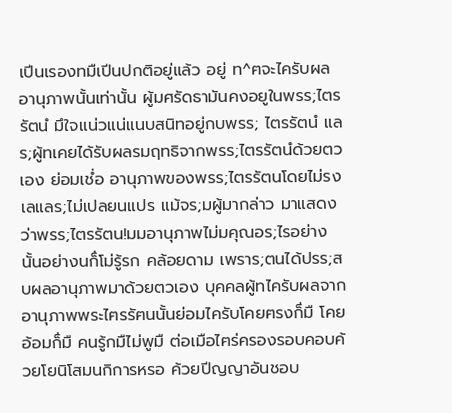เปีนเรองทมืเปีนปกติอยู่แล้ว อยู่ ท^ฅจะไครับผลอานุภาพนั้นเท่านั้น ผู้มศรัดธามันคงอยูในพรร;ไตรรัตนํ มึใจแน่วแน่แนบสนิทอยู่กบพรร; ไตรรัตนํ แลร;ผู้ทเคยได้รับผลรมฤทธิจากพรร;ไตรรัตนํด้วยตวเอง ย่อมเชํ่อ อานุภาพของพรร;ไตรรัตนโดยไม่รงเลแลร;ไม่เปลยนแปร แม้จร;มผู้มากล่าว มาแสดงว่าพรร;ไตรรัตน!มมอานุภาพไม่มคุณอร;ไรอย่างนั้นอย่างนก็่โม่รู้รก คล้อยดาม เพราร;ตนได้ปรร;สบผลอานุภาพมาด้วยตวเอง บุคคลผู้ทไครับผลจากอานุภาพพระไฅรรัฅนนั้นย่อมไครับโคยฅรงก็่มื โคยอ้อมก็่มื คนรู้กมืไม่พูมื ต่อเมือไฅร่ครองรอบคอบค้วยโยนิโสมนกิการหรอ ค้วยปีญญาอันชอบ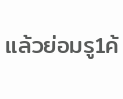แล้วย่อมรู1ค้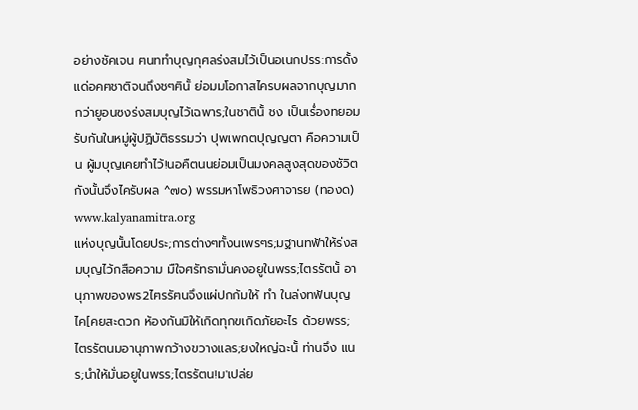อย่างชัคเจน ฅนททำบุญกุศลร่งสมไว้เป็นอเนกปรร:การดั้งแด่อคฅชาติจนถึงชๆฅินั้ ย่อมมโอกาสไครบผลจากบุญมากกว่ายูอนซงร่งสมบุญไว้เฉพาร;ในชาตินั้ ชง เป็นเรํ่องทยอมรับกันในหมู่ผู้ปฏิบัติธรรมว่า ปุพเพกตปุญญตา คือความเป็น ผู้มบุญเคยทำไว้!นอคืตนนย่อมเป็นมงคลสูงสุดของชัวิต กังนั้นจึงไครับผล ^๗o) พรรมหาโพธิวงศาจารย (ทองด) www.kalyanamitra.org
แห่งบุญนั้นโดยประ;การต่างๆทั้งนเพรๆร;มฐานทฟ้าให้ร่งสมบุญไว้กสือความ มืใจศรัทธามั่นคงอยูในพรร;ไตรรัตนั้ อานุภาพของพร2ไฅรรัฅนจึงแผ่ปกก้มให้ ทำ ในล่งทฟ้นบุญไค[คยสะดวก ห้องกันมิให้เกิดทุกฃเกิดภัยอะไร ด้วยพรร;ไตรรัตนมอานุภาพกว้างขวางแลร;ยงใหญ่ฉะนั้ ท่านจึง แนร;นำให้มั่นอยูในพรร;ไตรรัตน!ม'เปล่ย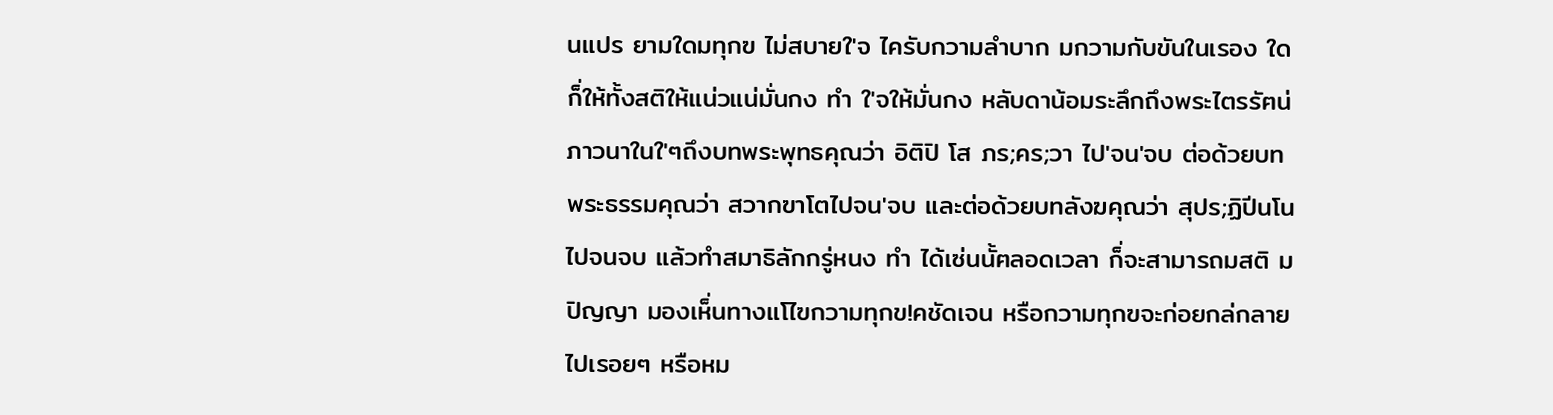นแปร ยามใดมทุกฃ ไม่สบายใ'จ ไครับกวามลำบาก มกวามกับขันในเรอง ใด ก็่ให้ทั้งสติให้แน่วแน่มั่นกง ทำ ใ'จให้มั่นกง หลับดาน้อมระลึกถึงพระไตรรัฅน่ ภาวนาในใ'ๆถึงบทพระพุทธคุณว่า อิติปิ โส ภร;คร;วา ไป'จน'จบ ต่อด้วยบท พระธรรมคุณว่า สวากฃาโตไปจน'จบ และต่อด้วยบทลังฆคุณว่า สุปร;ฏิปีนโน ไปจนจบ แล้วทำสมาธิลักกรู่หนง ทำ ได้เซ่นนั้ฅลอดเวลา ก็่จะสามารถมสติ ม ปิญญา มองเห็่นทางแโไฃกวามทุกข!คชัดเจน หรือกวามทุกฃจะก่อยกล่กลาย ไปเรอยๆ หรือหม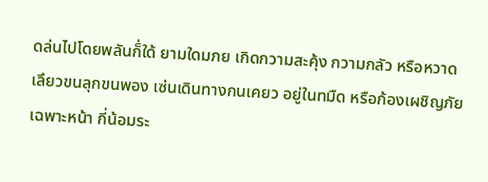ดล่นไปโดยพลันก็่ใด้ ยามใดมภย เกิดกวามสะคุ้ง กวามกลัว หรือหวาดเลึยวขนลุกขนพอง เซ่นเดินทางกนเคยว อยู่ในทมืด หรือก้องเผชิญภัยเฉพาะหน้า กี่น้อมระ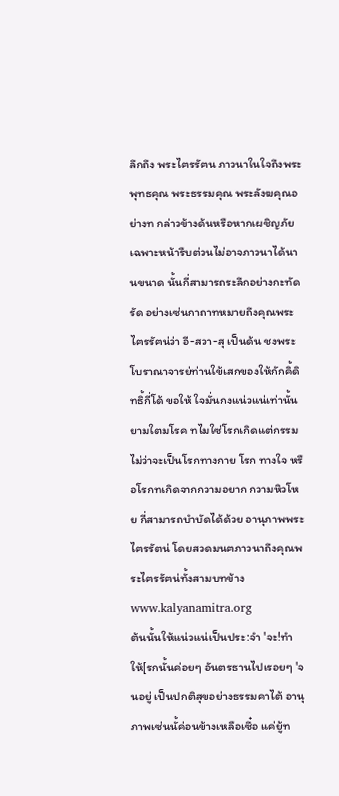ลึกถึง พระไฅรรัฅน ภาวนาในใจถึงพระพุทธคุณ พระธรรมคุณ พระลังฆคุณอย่างท กล่าวข้างด้นหรือหากเผชิญภัยเฉพาะหน้ารืบต่วนไม่อาจภาวนาได้นานขนาด นั้นกี่สามารถระลึกอย่างกะทัดรัด อย่างเซ่นกาถาทหมายถึงคุณพระไฅรรัฅน่ว่า อี-สวา-สุ เป็นด้น ชงพระโบราณาจารย่ท่านใข้เสกของให้กักคิ้ดิทธิ้กี่โด้ ขอให้ ใจมั่นกงแน่วแน่เท่านั้น ยามใตมโรค ทไมใซ่โรกเกิดแต่กรรม ไม่ว่าจะเป็นโรกทางกาย โรก ทางใจ หรือโรกทเกิดจากกวามอยาก กวามหิวโหย กี่สามารถบำบัดได้ด้วย อานุภาพพระไฅรรัตน่ โดยสวดมนฅภาวนาถึงคุณพระไฅรรัฅน่ทั้งสามบทข้าง www.kalyanamitra.org
ต้นนั้นให้แน่วแน่เป็นประ:จำ 'จะ!ทำให้[รกนั้นค่อยๆ อันตรธานไปเรอยๆ 'จนอยู่ เป็นปกติสุขอย่างธรรมคาไต้ อานุภาพเซ่นนั้ค่อนข้างเหลือเซึ๋อ แค่ยู้ท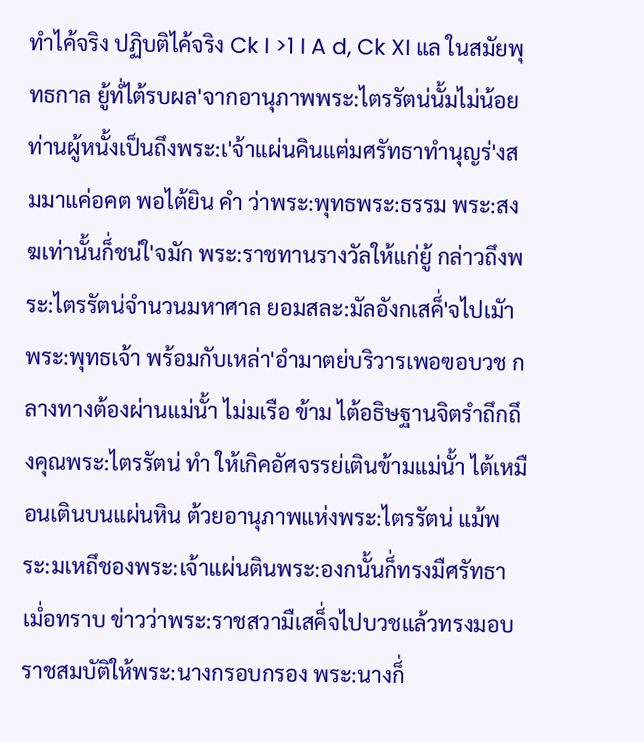ทำไค้จริง ปฏิบติไค้จริง Ck I >1 I A d, Ck XI แล ในสมัยพุทธกาล ยู้ทํ่ไต้รบผล'จากอานุภาพพระ:ไตรรัตน่นั้มไม่น้อย ท่านผู้หนั้งเป็นถึงพระ:เ'จ้าแผ่นคินแฅ่มศรัทธาทำนุญร่'งสมมาแค่อคต พอไต้ยิน คำ ว่าพระ:พุทธพระ:ธรรม พระ:สงฆเท่านั้นก็่ชน่ใ'จมัก พระ:ราชทานรางวัลให้แก่ยู้ กล่าวถึงพระ:ไตรรัตน่จำนวนมหาศาล ยอมสละ:มัลอังกเสค็่'จไปเมัาพระ:พุทธเจ้า พร้อมกับเหล่า'อำมาตย่บริวารเพอฃอบวช กลางทางต้องผ่านแม่นั้า ไม่มเรือ ข้าม ไต้อธิษฐานจิตรำถึกถึงคุณพระ:ไตรรัตน่ ทำ ให้เกิคอัศจรรย่เตินข้ามแม่นั้า ไต้เหมือนเตินบนแผ่นหิน ต้วยอานุภาพแห่งพระ:ไตรรัตน่ แม้พระ:มเหถึชองพระ:เจ้าแผ่นตินพระ:องกนั้นก็่ทรงมืศรัทธา เมํ่อทราบ ข่าวว่าพระ:ราชสวามืเสค็่จไปบวชแล้วทรงมอบราชสมบัติให้พระ:นางกรอบกรอง พระ:นางก็่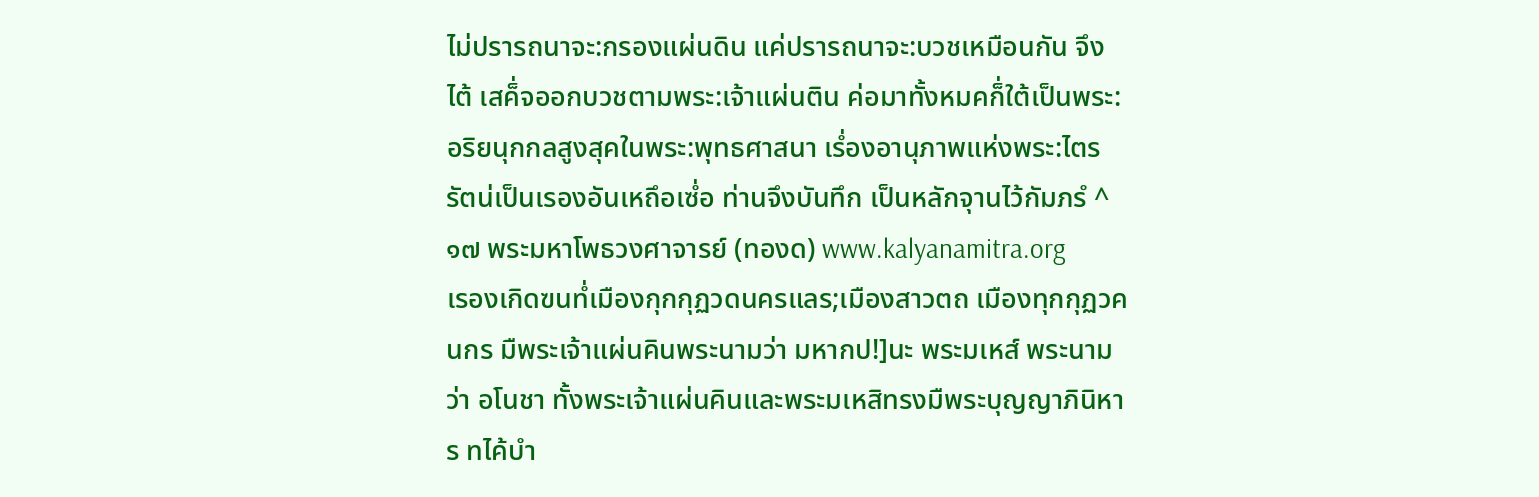ไม่ปรารถนาจะ:กรองแผ่นดิน แค่ปรารถนาจะ:บวชเหมือนกัน จึงไต้ เสค็่จออกบวชตามพระ:เจ้าแผ่นติน ค่อมาทั้งหมคก็่ใต้เป็นพระ:อริยนุกกลสูงสุคในพระ:พุทธศาสนา เรํ่องอานุภาพแห่งพระ:ไตรรัตน่เป็นเรองอันเหถึอเซํ่อ ท่านจึงบันทึก เป็นหลักจุานไว้กัมภรํ ^๑๗ พระมหาโพธวงศาจารย์ (ทองด) www.kalyanamitra.org
เรองเกิดฃนทํ่เมืองกุกกุฏวดนครแลร;เมืองสาวตถ เมืองทุกกุฏวคนกร มืพระเจ้าแผ่นคินพระนามว่า มหากป!]นะ พระมเหส์ พระนามว่า อโนชา ทั้งพระเจ้าแผ่นคินและพระมเหสิทรงมืพระบุญญาภินิหาร ทไค้บำ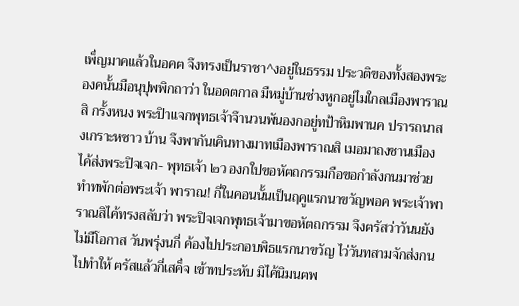เพ็่ญมาคแล้วในอคฅ จึงทรงเป็นราชา^งอยู่ในธรรม ประวติฃองทั้งสองพระองคนั้นมือนุปุพพิกถาว่า ในอดตกาล มืหมู่บ้านช่างหูกอยู่ไมใกลเมืองพาราณสิ กรั้งหนง พระปิาแจกพุทธเจ้าจึานวนพันองกอยู่ทป้าหิมพานค ปรารถนาสงเกราะหซาว บ้าน จึงพากันเคินทางมาทเมืองพาราณสิ เมอมาถงชานเมืองไค้ส่งพระปิจเจก- พุทธเจ้า ๒ว องกใปขอหัฅถกรรมกือฃอกำลังกนมาช่วยทำทพักต่อพระเจ้า พาราณ! กี่ในคอนนั้นเป็นฤคูแรกนาขวัญพอค พระเจ้าพาราณสิไค้ทรงสลับว่า พระปิจเจกพุทธเจ้ามาขอหัตถกรรม จึงฅรัสว่าวันนยังไม่มืโอกาส วันพรุ่งนกี่ ค้องไปประกอบพิธแรกนาขวัญ ไว่วันทสามจักส่งกนไปทำให้ ฅรัสแล้วกี่เสค็่จ เข้าทประหับ มิไค้นิมนฅพ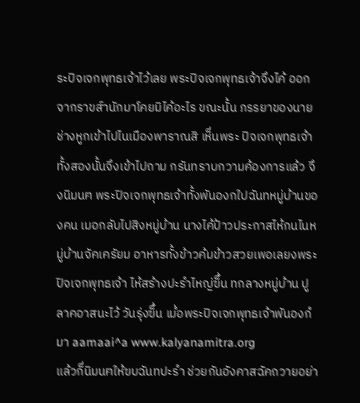ระปิจเจกพุทธเจ้าไว้เลย พระปิจเจกพุทธเจ้าจึงไค้ ออกจากราขส์านักมาโคยมิไค้อะไร ขณะนั้น ภรรยาของนายช่างหูกเข้าไปไนเมืองพาราณสิ เห็่นพระ ปิจเจกพุทธเจ้าทั้งสองนั้นจึงเข้าไปถาม กรันทราบกวามค้องการแล้ว จึงนิมนฅ พระปิจเจกพุทธเจ้าทั้งพันองกใปฉันทหมู่บ้านของคน เมอกลับไปสิงหมู่บ้าน นางไค้ป้าวประกาสไห้กนไนหมู่บ้านจัคเครัยม อาหารทั้งข้าวค้มข้าวสวยเพอเลยงพระปิจเจกพุทธเจ้า ไห้สร้างปะรำไหญ่ฃ็้น ทกลางหมู่บ้าน ปูลาคอาสนะไว้ วันรุ่งฃ็้น เมํ่อพระปิจเจกพุทธเจ้าพันองกํมา aamaai^a www.kalyanamitra.org
แล้วก็่นิมนฅให้ฃบฉันทปะรำ ช่วยกันอังคาสฉัคถวายอย่า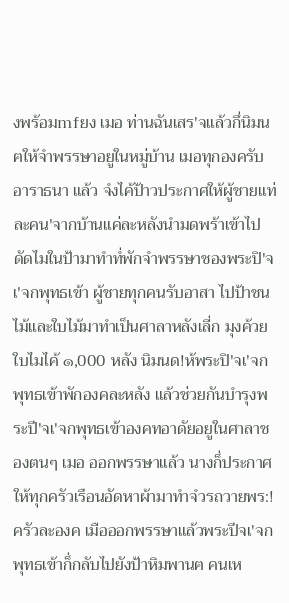งพร้อมmfยง เมอ ท่านฉันเสร'จแล้วกึ่นิมนฅให้จำพรรษาอยูในหมู่บ้าน เมอทุกองครับอาราธนา แล้ว จํงไค้ป้าวประกาศให้ผู้ชายแท่ละคน'จากบ้านแค่ละหลังนำมดพร้าเข้าไป ดัดไมในป้ามาทำทํ่พักจำพรรษาชองพระปิ'จเ'จกพุทธเข้า ผู้ชายทุกคนรับอาสา ไปป้าชนไม้และใบไม้มาทำเป็นศาลาหลังเลี่ก มุงค้วยใบไมไค้ ๑,000 หลัง นิมนด!ห้พระปิ'จเ'จกพุทธเข้าพักองคละหลัง แล้วช่วยกันบำรุงพระปี'จเ'จกพุทธเข้าองคทอาดัยอยูในศาลาชองตนๆ เมอ ออกพรรษาแล้ว นางก็่ประกาศให้ทุกครัวเรือนอัดหาผ้ามาทำจํวรถวายพร:! ครัวละองค เมือออกพรรษาแล้วพระปีจเ'จกพุทธเข้าก็่กลับไปยังป้าหิมพานฅ คนเห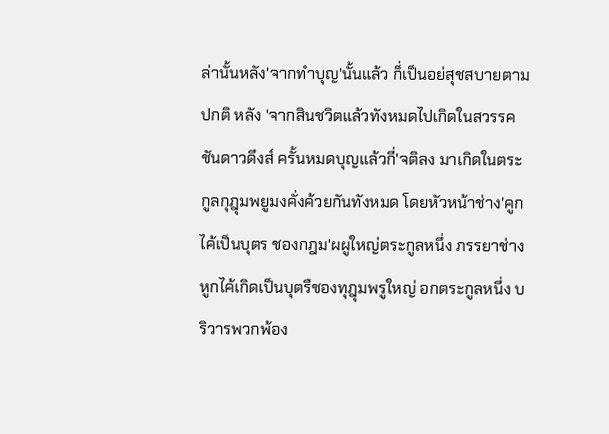ล่านั้นหลัง'จากทำบุญ'นั้นแล้ว ก็่เป็นอย่สุชสบายตามปกติ หลัง 'จากสินชวิตแล้วทังหมดไปเกิดในสวรรคชันดาวดึงส์ ครั้นหมดบุญแล้วกี่'จติลง มาเกิดในตระกูลกุฎุมพยูมงคั่งค้วยกันทังหมด โดยหัวหน้าช่าง'คูกไค้เป็นบุตร ชองกฎม'ผผูใหญ่ตระกูลหนึ่ง ภรรยาช่างหูกไค้เกิดเป็นบุตรืชองทุฎุมพรูใหญ่ อกตระกูลหนึ่ง บริวารพวกพ้อง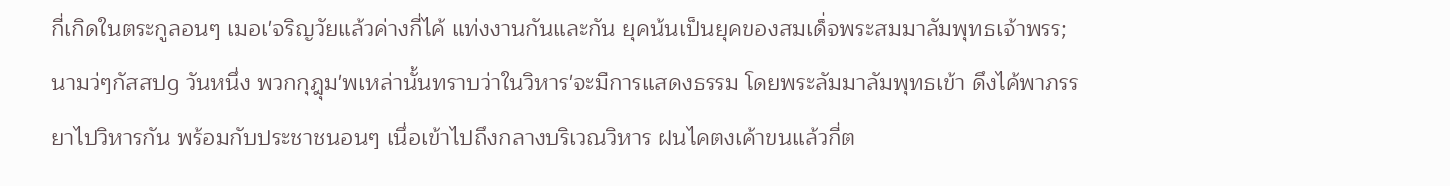กี่เกิดในตระกูลอนๆ เมอเ'จริญวัยแล้วค่างกี่ไค้ แท่งงานกันและกัน ยุคน้นเป็นยุคของสมเด็่จพระสมมาลัมพุทธเจ้าพรร;นามว่ๆกัสสปg วันหนึ่ง พวกกุฎุม'พเหล่านั้นทราบว่าในวิหาร'จะมืการแสดงธรรม โดยพระลัมมาลัมพุทธเข้า ดึงไค้พาภรรยาไปวิหารกัน พร้อมกับประชาชนอนๆ เนึ่อเข้าไปถึงกลางบริเวณวิหาร ฝนไคตงเค้าขนแล้วกี่ต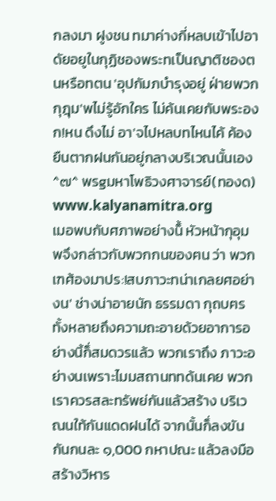กลงมา ฝูงชน ทมาค่างกี่หลบเข้าไปอาดัยอยูในกุฏิชองพระทเป็นญาติชองตนหรือทตน 'อุปกัมภบำรุงอยู่ ฝ่ายพวกกุฎุม'พไม่รู้อักใคร ไม่ค้นเคยกับพระองก!หน ดึงไม่ อา'จไปหลบทไหนไค้ ค้องยืนตากฝนกันอยู่กลางบริเวณนั้นเอง ^๗^ พรgมหาโพธิวงศาจารย์(ทองด) www.kalyanamitra.org
เมอพบกับศภาพอย่างน็้ หัวหน้ากุอุมพจึงกล่าวกับพวกกนของฅน ว่า พวกเฑศ้องมาปร:!สบภาวะทน่าเกลยศอย่างน' ช่างน่าอายนัก ธรรมดา กุถบฅรทั้งหลายถึงความถะอายด้วยอาการอย่างนิ้ก็่สมดวรแล้ว พวกเราถึง ภาวะอย่างนเพราะไมมสถานททด้นเคย พวกเราควรสละทรัพย่กันแล้วสร้าง บริเวณนใท้กันแดดฝนได้ จากนั้นก็่ลงขันกันกนละ ๑,000 กหาปณะ แล้วลงมือสร้างวิหาร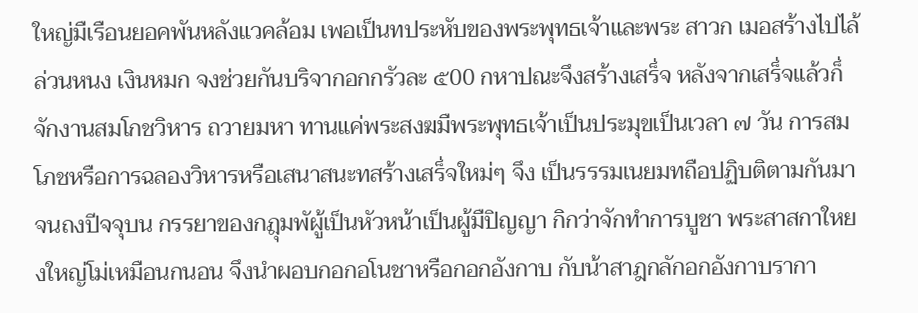ใหญ่มืเรือนยอคพันหลังแวคล้อม เพอเป็นทประหับของพระพุทธเจ้าและพระ สาวก เมอสร้างไปไล้ล่วนหนง เงินหมก จงช่วยกันบริจากอกกรัวละ ๕00 กหาปณะจึงสร้างเสร็่จ หลังจากเสร็่จแล้วก็่จักงานสมโกชวิหาร ถวายมหา ทานแค่พระสงฆมืพระพุทธเจ้าเป็นประมุขเป็นเวลา ๗ วัน การสมโภชหรือการฉลองวิหารหรือเสนาสนะทสร้างเสร็่จใหม่ๆ จึง เป็นรรรมเนยมทถือปฏิบติตามกันมาจนถงปีจจุบน กรรยาของกฎุมพัผู้เป็นหัวหน้าเป็นผู้มืปิญญา กิกว่าจักทำการบูชา พระสาสกาใหยงใหญ่โม่เหมือนกนอน จึงนำผอบกอกอโนชาหรือกอกอังกาบ กับน้าสาฎกลักอกอังกาบรากา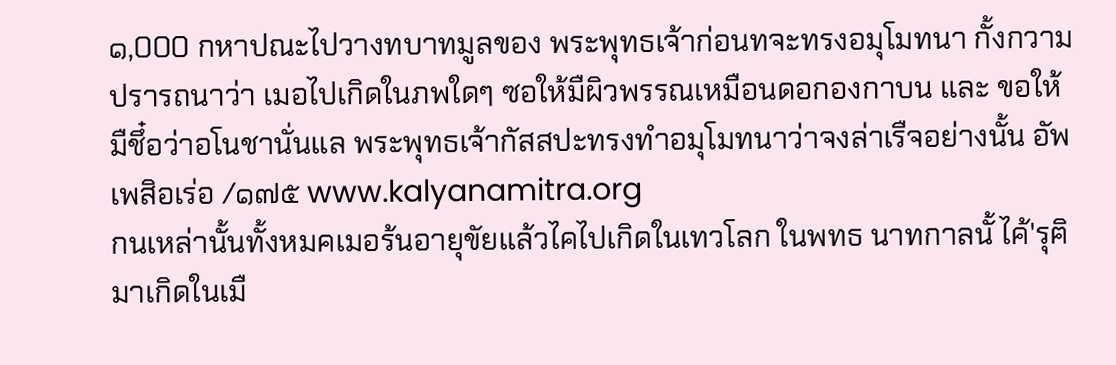๑,000 กหาปณะไปวางทบาทมูลของ พระพุทธเจ้าก่อนทจะทรงอมุโมทนา กั้งกวามปรารถนาว่า เมอไปเกิดในภพใดๆ ซอให้มืผิวพรรณเหมือนดอกองกาบน และ ขอให้มืชึ๋อว่าอโนชานั่นแล พระพุทธเจ้ากัสสปะทรงทำอมุโมทนาว่าจงล่าเรืจอย่างนั้น อัพเพสิอเร่อ /๑๗๕ www.kalyanamitra.org
กนเหล่านั้นทั้งหมคเมอร้นอายุขัยแล้วไคไปเกิดในเทวโลก ในพทธ นาทกาลนั้ ไค้'รุฅิมาเกิดในเมื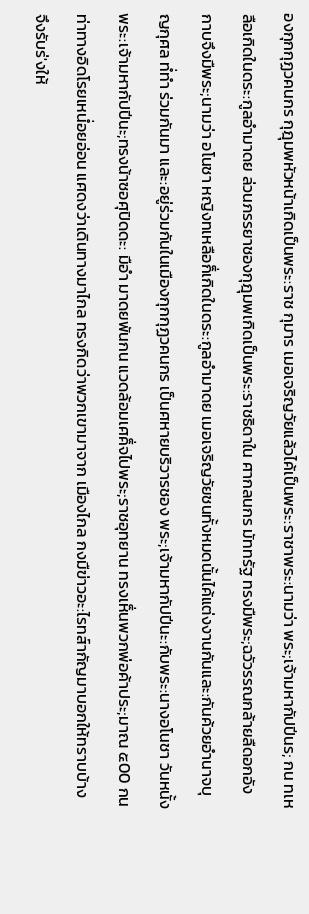องกุกกุฏวคนกร กุฎุมพหัวหน้าเกิดเป็นพระ:ราช กุมาร เมอเจริญวัยแล้วไค้เป็นพระ:ราชาพระ:นามว่า พระ;เจ้ามหากัปปีนร; กน ทเหลือเกิดในดระ:กูลอำมาดย ล่วนภรรยาชองกุฎุมพเกิดเป็นพระ:ราชธิดาใน ศากลนกร มัททรัฐ ทรงมืพระ;ฉวัวรรณกล้ายลืดอกอังกาบจึงมืพระ;นามว่า อโนชา หญิงทเหลือก็่เกิดในดระ:กูลอำมาดย เมอเจริญวัยชนทั้งหมดนั้นไค้แต่งงานกันและ:กันค้วยอำนาจบุญกุศล ทํ่ทำ ร่วมกันมา และ:อยู่ร่วมกันในเมืองกุกกุฏวคนกร เป็นศหายบริวารชอง พระ;เจ้ามหากัปปีนะ:กับพระ:นางอโนชา วันหนั้ง พระ:เจ้ามหากัปปีนะ;ทรงน้าซอศุปิดดะ: มือำ มาดยพันกน แวดล้อมเศค็่จไปพระ;ราชอุทยาน ทรงเห็่นพวกพ่อค้าประ;มาณ ๕00 กน ท่าทางอิดโรยเหนํ่อยอ่อน แศดงว่าเดินทางมาไกล ทรงกิดว่าพวกเขามาจาก เมืองไกล กงมืฃ่าวอะ:ไรทส์ากัญมาบอกให้ทราบบ้าง จึงรับร่'งให้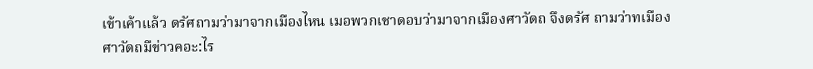เข้าเค้าแล้ว ดรัศถามว่ามาจากเมืองไหน เมอพวกเชาดอบว่ามาจากเมืองศาวัดถ จึงดรัศ ถามว่าทเมืองศาวัดถมืข่าวคอะ:ไร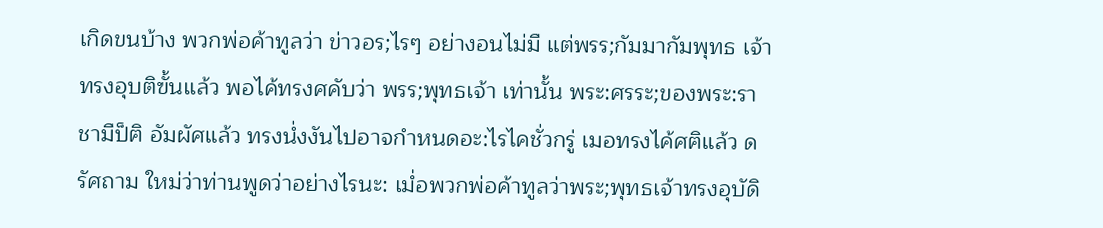เกิดขนบ้าง พวกพ่อค้าทูลว่า ข่าวอร;ไรๆ อย่างอนไม่มื แต่พรร;กัมมากัมพุทธ เจ้าทรงอุบติฃั้นแล้ว พอไค้ทรงศคับว่า พรร;พุทธเจ้า เท่านั้น พระ:ศรระ;ของพระ:ราชามืป็ฅิ อัมผัศแล้ว ทรงนํ่งงันไปอาจกำหนดอะ:ไรไคชั่วกรู่ เมอทรงไค้ศฅิแล้ว ดรัศถาม ใหม่ว่าท่านพูดว่าอย่างไรนะ: เมํ่อพวกพ่อค้าทูลว่าพระ;พุทธเจ้าทรงอุบัดิ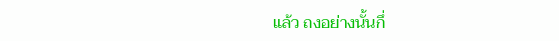แล้ว ถงอย่างนั้นกึ่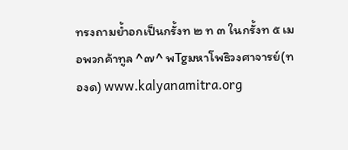ทรงถามยํ้าอกเป็นกรั้งท ๒ ท ๓ ในกรั้งท ๕ เมอพวกค้าทูล ^๗^ พTgมหาโพธิวงศาจารย์(ทองด) www.kalyanamitra.org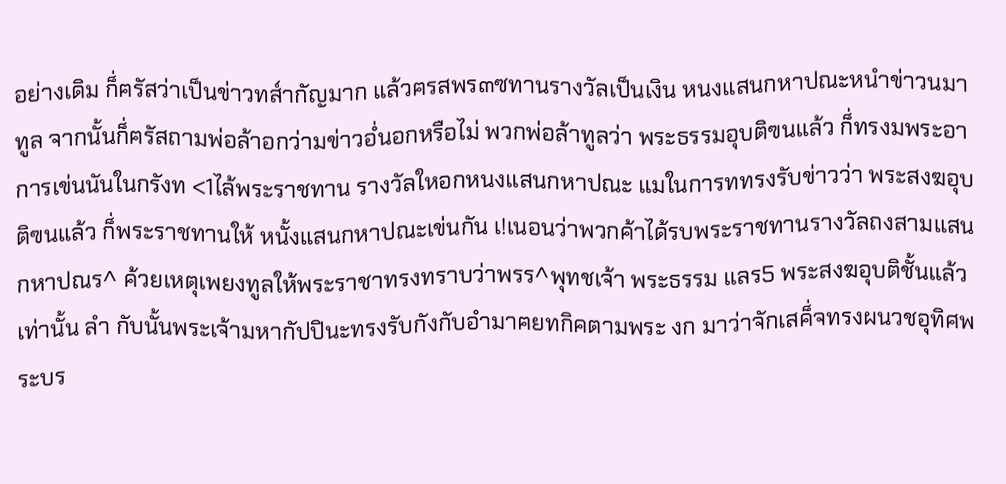อย่างเดิม ก็่ฅรัสว่าเป็นข่าวทส์ากัญมาก แล้วฅรสพร๓ซทานรางวัลเป็นเงิน หนงแสนกหาปณะหนำข่าวนมาทูล จากนั้นก็่ฅรัสถามพ่อล้าอกว่ามข่าวอํ่นอกหรือไม่ พวกพ่อล้าทูลว่า พระธรรมอุบติฃนแล้ว ก็่ทรงมพระอาการเข่นนันในกรังท <1ไล้พระราชทาน รางวัลใหอกหนงแสนกหาปณะ แมในการททรงรับข่าวว่า พระสงฆอุบติฃนแล้ว ก็่พระราชทานให้ หนั้งแสนกหาปณะเข่นกัน เ!เนอนว่าพวกค้าได้รบพระราชทานรางวัลถงสามแสนกหาปณร^ ค้วยเหตุเพยงทูลให้พระราชาทรงทราบว่าพรร^พุทชเจ้า พระธรรม แลร5 พระสงฆอุบติชั้นแล้วเท่านั้น ลำ กับนั้นพระเจ้ามหากัปปินะทรงรับกังกับอำมาฅยทกิคตามพระ งก มาว่าจักเสค็่จทรงผนวชอุทิศพระบร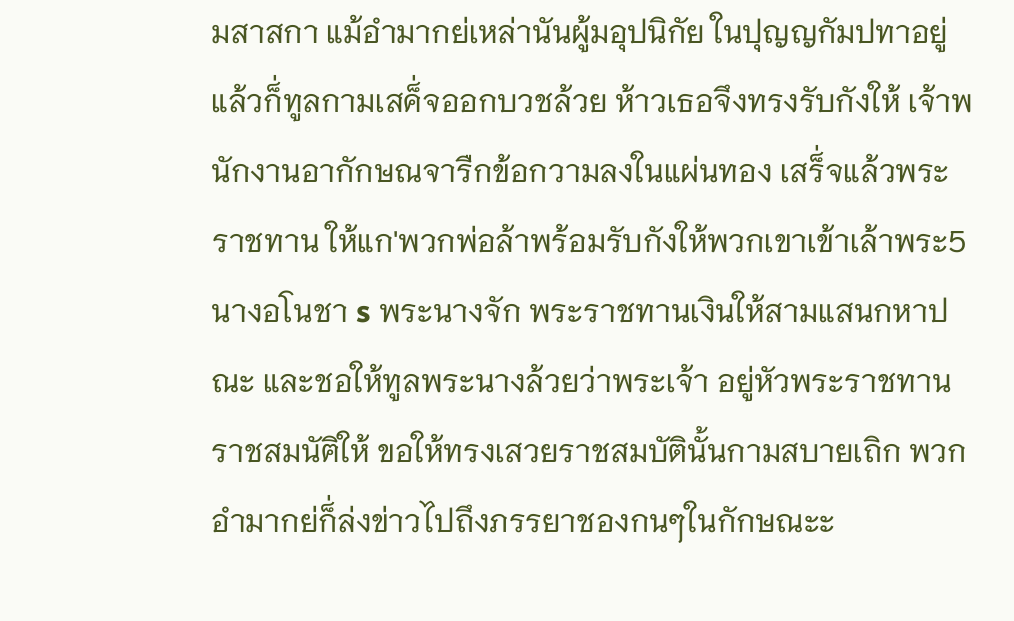มสาสกา แม้อำมากย่เหล่านันผู้มอุปนิกัย ในปุญญกัมปทาอยู่แล้วก็่ทูลกามเสค็่จออกบวชล้วย ห้าวเธอจึงทรงรับกังให้ เจ้าพนักงานอากักษณจารืกข้อกวามลงในแผ่นทอง เสร็่จแล้วพระราชทาน ให้แก'พวกพ่อล้าพร้อมรับกังให้พวกเขาเข้าเล้าพระ5นางอโนชา s พระนางจัก พระราชทานเงินให้สามแสนกหาปณะ และชอให้ทูลพระนางล้วยว่าพระเจ้า อยู่หัวพระราชทานราชสมนัฅิให้ ขอให้ทรงเสวยราชสมบัตินั้นกามสบายเถิก พวกอำมากย่ก็่ล่งข่าวไปถึงภรรยาชองกนๆในกักษณะะ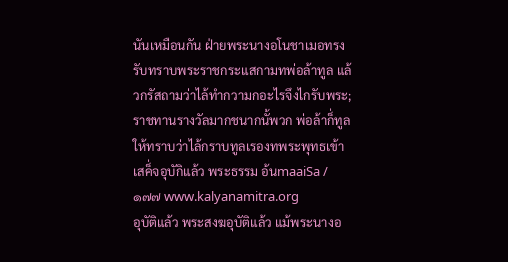นันเหมือนกัน ฝ่ายพระนางอโนชาเมอทรงรับทราบพระราชกระแสกามทพ่อล้าทูล แล้วกรัสถามว่าไล้ทำกวามกอะไรจึงไกรับพระ;ราชทานรางวัลมากชนากนั้พวก พ่อล้าก็่ทูลให้ทราบว่าไล้กราบทูลเรองทพระพุทธเข้าเสค็่จอุบักิแล้ว พระธรรม อ้นmaaiSa /๑๗๗ www.kalyanamitra.org
อุบัติแล้ว พระสงฆอุบัติแล้ว แม้พระนางอ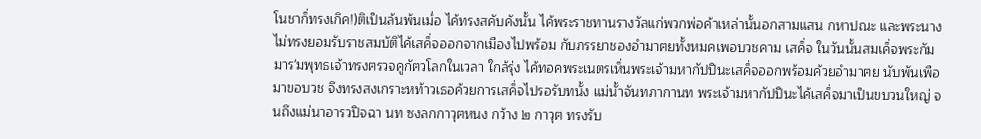โนชาก็่ทรงเกิค!)ติเป็นล้นพ้นเมํ่อ ไค้ทรงสคับคังนั้น ไค้พระราชทานรางวัลแก่พวกพ่อค้าเหล่านั้นอกสามแสน กหาปณะ และพระนางไม่ทรงยอมรับราชสมบัติไค้เสค็่จออกจากเมืองไปพร้อม กับภรรยาชองอำมาฅยทั้งหมคเพอบวชคาม เสค็่จ ในวันนั้นสมเค็่จพระกัมมาร'มพุทธเจ้าทรงฅรวจคูกัฅวโลกในเวลา ใกล้รุ่ง ไค้ทอคพระเนตรเห็่นพระเจ้ามหากัปปินะเสค็่จออกพร้อมค้วยอำมาฅย นับพันเพือมาขอบวช จึงทรงสงเกราะหท้าวเธอค้วยการเสค็่จไปรอรับทนั้ง แม่นั้าจันทภากานท พระเจ้ามหากัปปินะไค้เสค็่จมาเป็นขบวนใหญ่ จนถึงแม่นาอารวปิจฉา นท ซงลกกาวุฅหนง กว้าง ๒ กาวุฅ ทรงรับ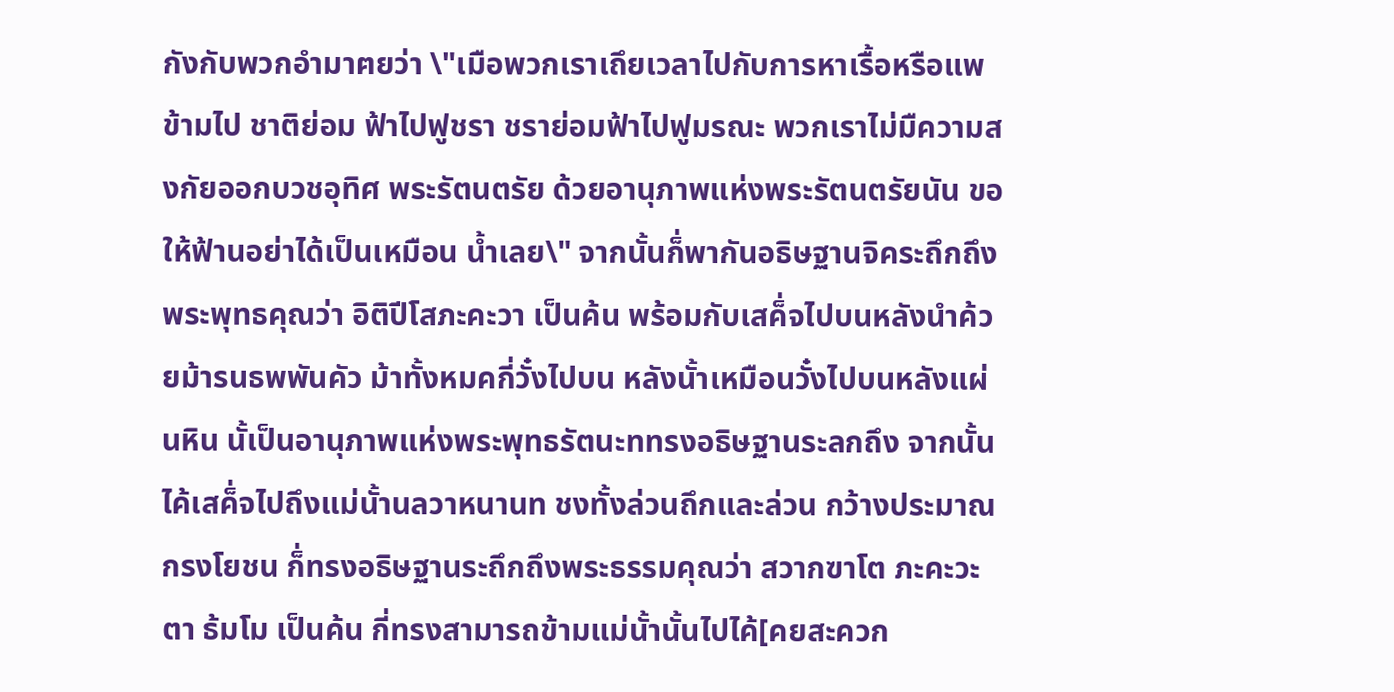กังกับพวกอำมาฅยว่า \"เมือพวกเราเถึยเวลาไปกับการหาเรื้อหรือแพข้ามไป ชาติย่อม ฟ้าไปฟูชรา ชราย่อมฟ้าไปฟูมรณะ พวกเราไม่มืความสงกัยออกบวชอุทิศ พระรัตนตรัย ด้วยอานุภาพแห่งพระรัตนตรัยนัน ขอให้ฟ้านอย่าได้เป็นเหมือน นํ้าเลย\" จากนั้นก็่พากันอธิษฐานจิคระถึกถึงพระพุทธคุณว่า อิติปีโสภะคะวา เป็นค้น พร้อมกับเสค็่จไปบนหลังนำค้วยม้ารนธพพันคัว ม้าทั้งหมคกี่วั๋งไปบน หลังนั้าเหมือนวั๋งไปบนหลังแผ่นหิน นั้เป็นอานุภาพแห่งพระพุทธรัตนะททรงอธิษฐานระลกถึง จากนั้นไค้เสค็่จไปถึงแม่นั้านลวาหนานท ชงทั้งล่วนถึกและล่วน กว้างประมาณกรงโยชน ก็่ทรงอธิษฐานระถึกถึงพระธรรมคุณว่า สวากฃาโต ภะคะวะตา ธ้มโม เป็นค้น กี่ทรงสามารถข้ามแม่นั้านั้นไปไค้[คยสะควก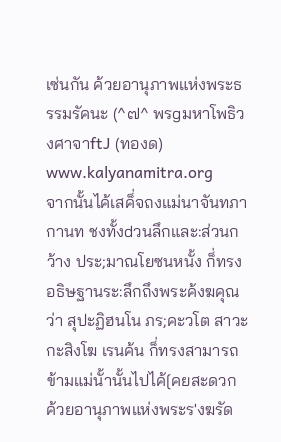เซ่นกัน ค้วยอานุภาพแห่งพระธรรมรัคนะ (^๗^ พรgมหาโพธิวงศาจาftJ (ทองด) www.kalyanamitra.org
จากนั้นไค้เสค็่จถงแม่นาจันทภากานท ชงทั้งdวนลึกและ:ส่วนกว้าง ประ;มาณโยซนหนั้ง ก็่ทรงอธิษฐานระ:ลึกถึงพระค้งฆคุณว่า สุปะฏิฮนโน ภร;คะวโต สาวะกะสิงโฆ เรนค้น ก็่ทรงสามารถข้ามแม่นั้านั้นไปไค้[คยสะดวก ค้วยอานุภาพแห่งพระร'งฆรัด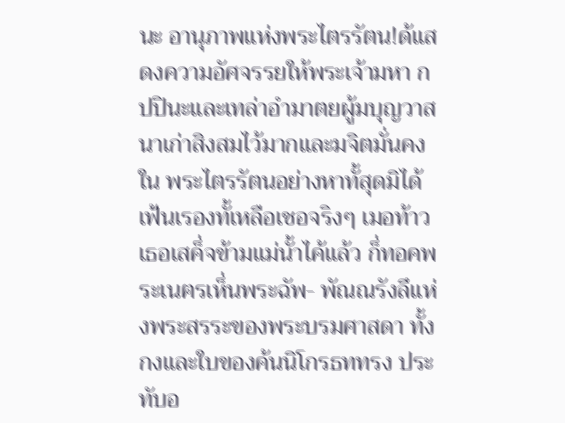นะ อานุภาพแห่งพระไตรรัตน!ด้แสดงความอัศจรรยให้พระเจ้ามหา กปปินะและเทล่าอำมาตยผู้มบุญวาสนาเก่าสิงสมไว้มากและมจิตมั่นคงใน พระไตรรัตนอย่างหาทั้สุดมิได้ เฟ้นเรองทั้เหลือเชอจริงๆ เมอท้าวเธอเสค็่จข้ามแม่นั้าไค้แล้ว ก็่ทอคพระเนฅรเห็่นพระฉัพ- พัณณรังลึแห่งพระสรระของพระบรมศาสดา ทั้งกงและใบของค้นนิโกรธททรง ประทับอ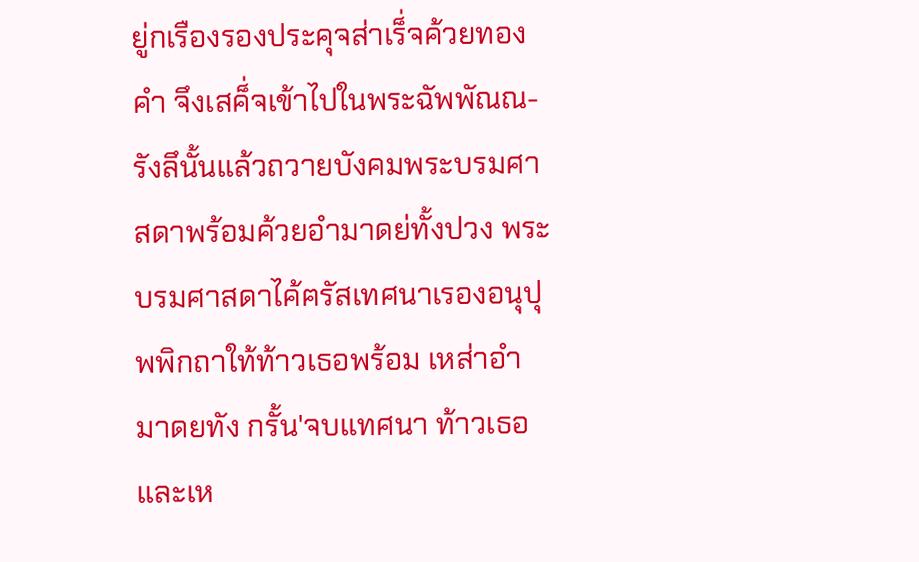ยู่กเรืองรองประคุจส่าเร็่จค้วยทองคำ จึงเสค็่จเข้าไปในพระฉัพพัณณ- รังลึนั้นแล้วถวายบังคมพระบรมศาสดาพร้อมค้วยอำมาดย่ทั้งปวง พระบรมศาสดาไค้ฅรัสเทศนาเรองอนุปุพพิกถาใท้ท้าวเธอพร้อม เหส่าอำมาดยทัง กรั้น'จบแทศนา ท้าวเธอและเห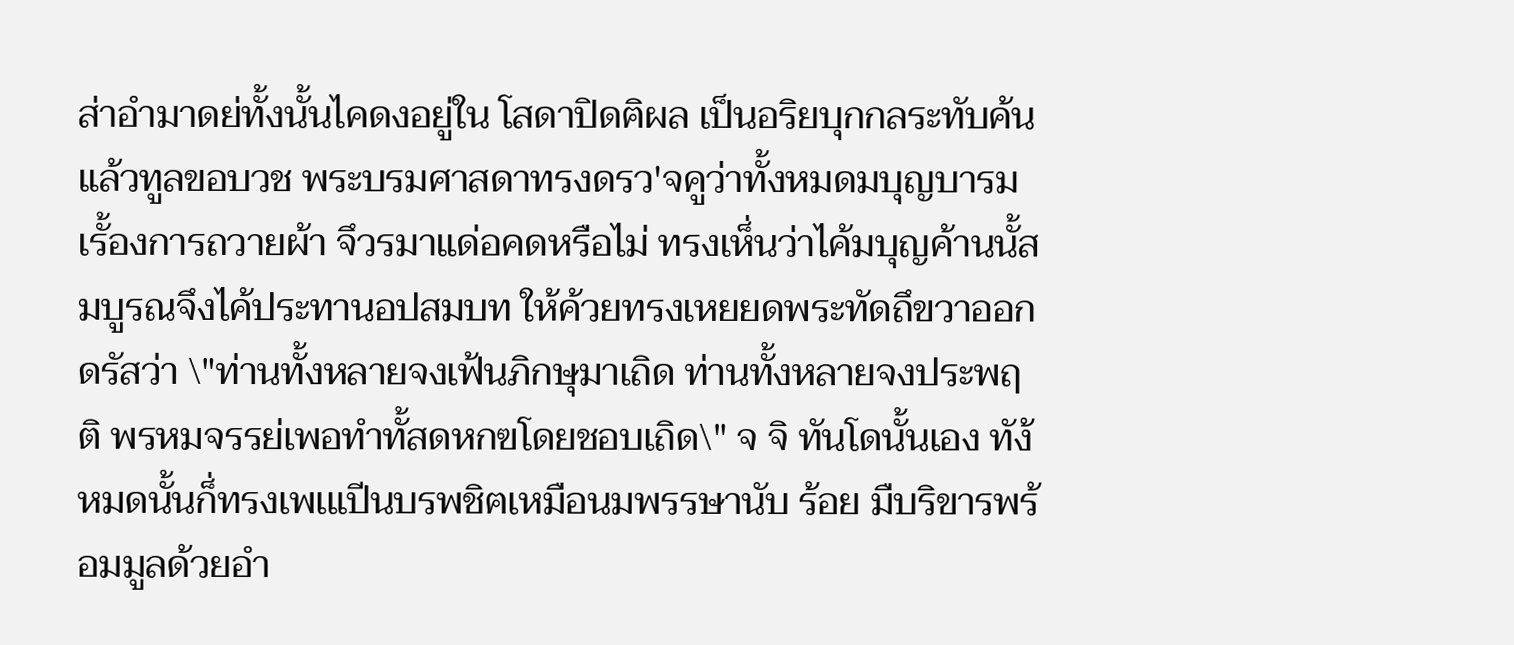ส่าอำมาดย่ทั้งนั้นไคดงอยู่ใน โสดาปิดฅิผล เป็นอริยบุกกลระทับค้น แล้วทูลขอบวช พระบรมศาสดาทรงดรว'จคูว่าทั้งหมดมบุญบารมเรั้องการถวายผ้า จึวรมาแด่อคดหรือไม่ ทรงเห็่นว่าไค้มบุญค้านนั้สมบูรณจึงไค้ประทานอปสมบท ให้ค้วยทรงเหยยดพระทัดถึขวาออกดรัสว่า \"ท่านทั้งหลายจงเฟ้นภิกษุมาเถิด ท่านทั้งหลายจงประพฤติ พรหมจรรย่เพอทำทั้สดหกฃโดยชอบเถิด\" จ จิ ทันโดนั้นเอง ทัง้ หมดนั้นก็่ทรงเพเแปีนบรพชิฅเหมือนมพรรษานับ ร้อย มืบริขารพร้อมมูลด้วยอำ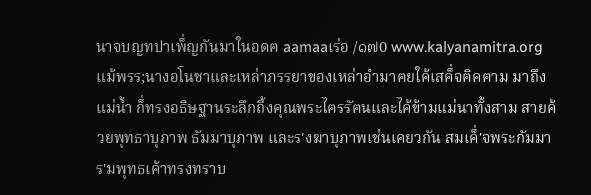นาจบญทปาเพ็่ญกันมาในอดฅ aamaaเร่อ /๑๗0 www.kalyanamitra.org
แม้พรร;นางอโนชาและเหล่าภรรยาของเหล่าอำมาฅยใค้เสค็่จฅิคฅาม มาถึงแม่นํ้า ก็่ทรงอธิษฐานระลึกถี้งคุณพระไฅรรัฅนและไค้ข้ามแม่นาทั้งสาม สายค้วยพุทธาบุภาพ ธัมมาบุภาพ และร'งฆาบุภาพเช่นเคยวกัน สมเค็่'จพระกัมมาร'มพุทธเค้าทรงทราบ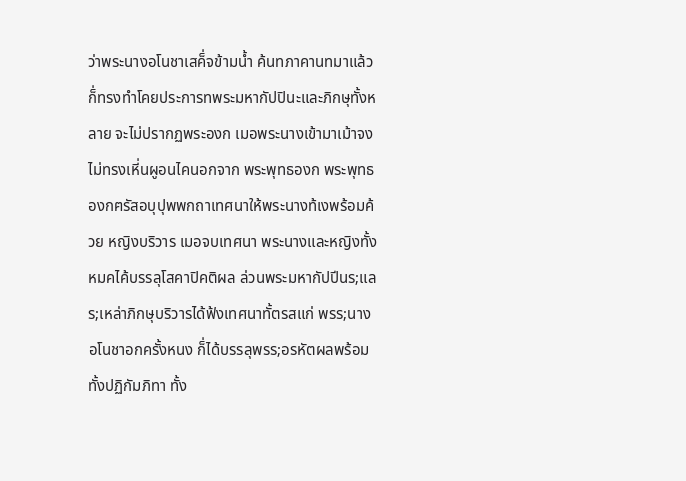ว่าพระนางอโนชาเสค็่จข้ามนํ้า ค้นทภาคานทมาแล้ว ก็่ทรงทำโคยประการทพระมหากัปปินะและภิกษุทั้งหลาย จะไม่ปรากฏพระองก เมอพระนางเข้ามาเม้าจงไม่ทรงเหี่นผูอนไคนอกจาก พระพุทธองก พระพุทธองกฅรัสอบุปุพพกถาเทศนาให้พระนางท้เงพร้อมค้วย หญิงบริวาร เมอจบเทศนา พระนางและหญิงทั้งหมคไค้บรรลุโสคาปิคติผล ล่วนพระมหากัปปีนร;แลร;เหล่าภิกษุบริวารได้ฟ้งเทศนาทั้ตรสแก่ พรร;นางอโนชาอกครั้งหนง ก็่ได้บรรลุพรร;อรหัตผลพร้อมทั้งปฏิกัมภิทา ทั้ง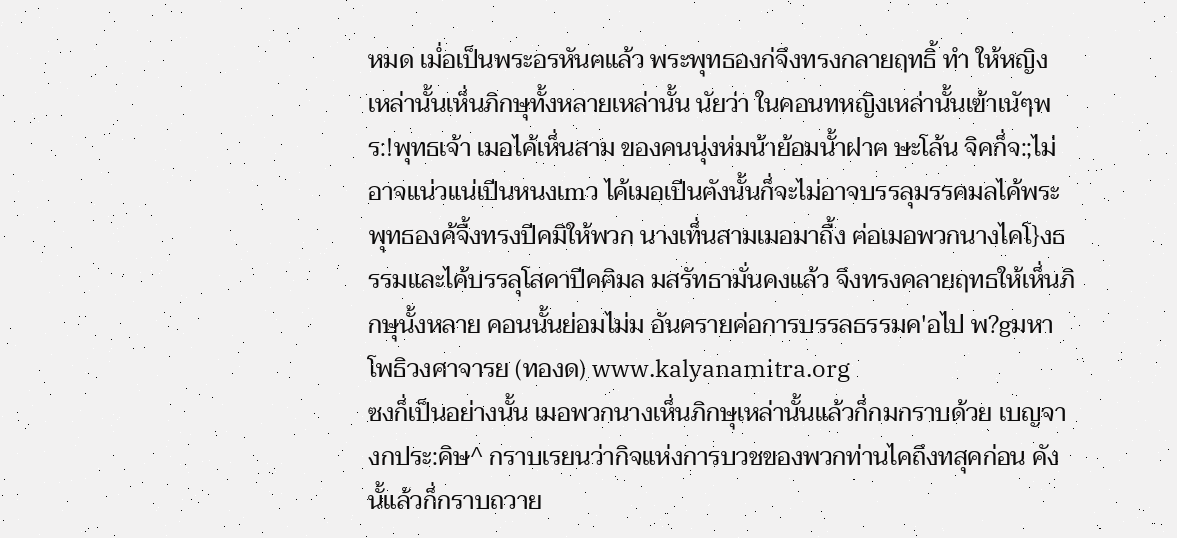หมด เมํ่อเป็นพระอรหันฅแล้ว พระพุทธองก่จึงทรงกลายฤทธิ้ ทำ ให้หญิง เหล่านั้นเห็่นภิกษุทั้งหลายเหล่านั้น นัยว่า ในคอนทหญิงเหล่านั้นเฃ้าเนัๆพร:!พุทธเจ้า เมอไค้เห็่นสาม ของคนนุ่งห่มน้าย้อมนั้าฝาฅ ษะโล้น จิคก็่จ:;ไม่อาจแน่วแน่เปีนหนงเmว ไค้เมอเปีนฅังนั้นก็่จะไม่อาจบรรลุมรรคมลไค้พระพุทธองค้จื้งทรงปีคมิให้พวก นางเท็่นสามเมอมาถื้ง ฅ่อเมอพวกนางไคโ}งธรรมและไค้บรรลุโสคาปีคฅิมล มสรัทธามั่นคงแล้ว จึงทรงคลายฤทธให้เห็่นภิกษุนั้งหลาย คอนนั้นย่อมไม่ม อันครายค่อการบรรลธรรมค'อไป พ?gมหาโพธิวงศาจารย (ทองด) www.kalyanamitra.org
ซงก็่เป็นอย่างนั้น เมอพวกนางเห็่นภิกษุเหล่านั้นแล้วก็่กมกราบด้วย เบญจางกประ:คิษ^ กราบเรยนว่ากิจแห่งการบวชของพวกท่านไคถึงทสุคก่อน คังนั้แล้วก็่กราบถวาย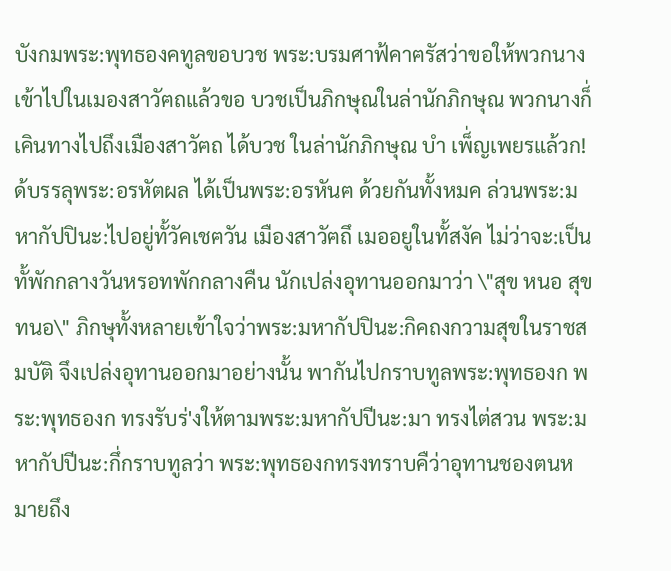บังกมพระ:พุทธองคทูลขอบวช พระ:บรมศาฟ้คาฅรัสว่าขอให้พวกนางเข้าไปในเมองสาวัฅถแล้วขอ บวชเป็นภิกษุณในล่านักภิกษุณ พวกนางก็่เคินทางไปถึงเมืองสาวัฅถ ได้บวช ในล่านักภิกษุณ บำ เพ็่ญเพยรแล้วก!ด้บรรลุพระ:อรหัตผล ได้เป็นพระ:อรหันฅ ด้วยกันทั้งหมค ล่วนพระ:มหากัปปินะ:ไปอยู่ทั้วัคเชฅวัน เมืองสาวัฅถึ เมออยูในทั้สงัค ไม่ว่าจะ:เป็นทั้พักกลางวันหรอทพักกลางคืน นักเปล่งอุทานออกมาว่า \"สุข หนอ สุขทนอ\" ภิกษุทั้งหลายเข้าใจว่าพระ:มหากัปปินะ:กิคถงกวามสุขในราชสมบัติ จึงเปล่งอุทานออกมาอย่างนั้น พากันไปกราบทูลพระ:พุทธองก พระ:พุทธองก ทรงรับร่'งให้ตามพระ:มหากัปปีนะ:มา ทรงไต่สวน พระ:มหากัปปีนะ:กึ่กราบทูลว่า พระ:พุทธองกทรงทราบคืว่าอุทานชองตนหมายถึง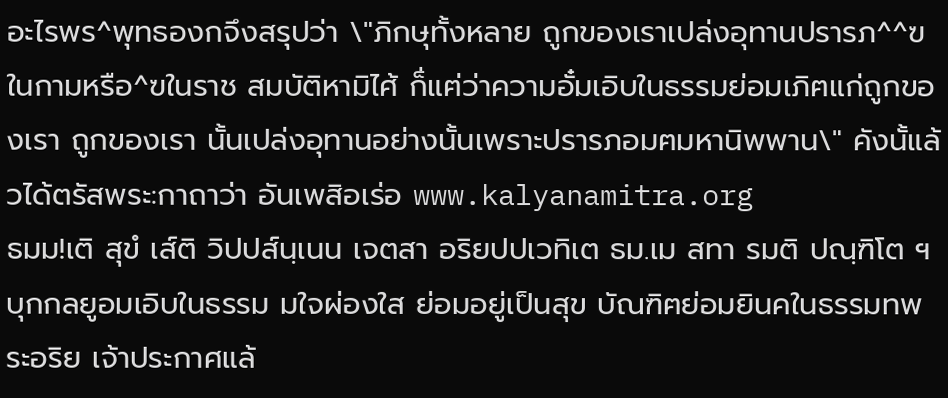อะไรพร^พุทธองกจึงสรุปว่า \"ภิกษุทั้งหลาย ถูกของเราเปล่งอุทานปรารภ^^ฃในกามหรือ^ฃในราช สมบัติหามิไศ้ ก็่แฅ่ว่าความอั๋มเอิบในธรรมย่อมเภิฅแก่ถูกของเรา ถูกของเรา นั้นเปล่งอุทานอย่างนั้นเพราะปรารภอมฅมหานิพพาน\" คังนั้แล้วได้ตรัสพระ:กาถาว่า อันเพสิอเร่อ www.kalyanamitra.org
ธมม!เติ สุขํ เส์ติ วิปปส์นฺเนน เจตสา อริยปปเวทิเต ธม.เม สทา รมติ ปณฺฑิโต ฯ บุกกลยูอมเอิบในธรรม มใจผ่องใส ย่อมอยู่เป็นสุข บัณฑิฅย่อมยินคในธรรมทพระอริย เจ้าประกาศแล้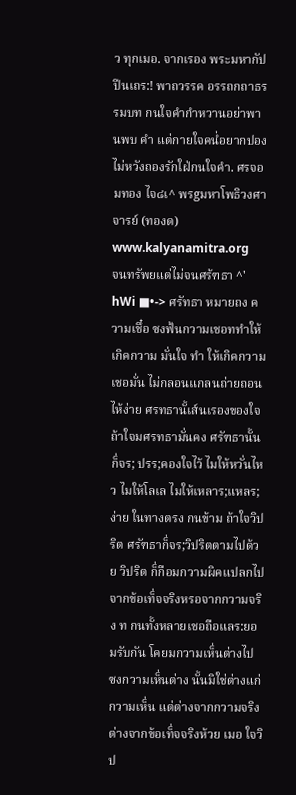ว ทุกเมอ. จากเรอง พระมหากัปปีนเถร:! พาถวรรค อรรถกถาธรรมบท กนใจคำกำหวานอย่าพานพบ คำ แต่กายใจคนํ่อยากปอง ไม่หวังถองรักใฝ่กนใจคำ. ศรจอมทอง ไจ๘เ^ พรgมหาโพธิวงศาจารย์ (ทองด) www.kalyanamitra.org
จนทรัพยแต่ไม่จนศร้ฑธา ^' hWi ■•-> ศรัทธา หมายถง ความเชึ๋อ ซงฟ้นกวามเชอททำให้เกิคกวาม มั่นใจ ทำ ให้เกิคกวามเชอมั่น ไม่กลอนแกลนถ่ายถอนไห้ง่าย ศรทธานั้เส์นเรองของใจ ถ้าใจมศรทธามั่นคง ศรัฑธานั้นก็่จร; ปรร;คองใจไว้ ไมให้หวั่นไหว ไมให้โลเล ไมให้เหลาร;แหลร;ง่าย ในทางตรง กนข้าม ถ้าใจวิปริต ศรัฑธาก็่จร;วิปริตตามไปด้วย วิปริต ก็่กือมกวามผิคแปลกไปจากข้อเท็่จจริงหรอจากกวามจริง ท กนทั้งหลายเชอถือแลร:ยอมรับกัน โคยมกวามเห็่นต่างไป ซงกวามเห็่นต่าง นั้นมิใช่ต่างแก่กวามเห็่น แต่ต่างจากกวามจริงต่างจากข้อเท็่จจริงห้วย เมอ ใจวิป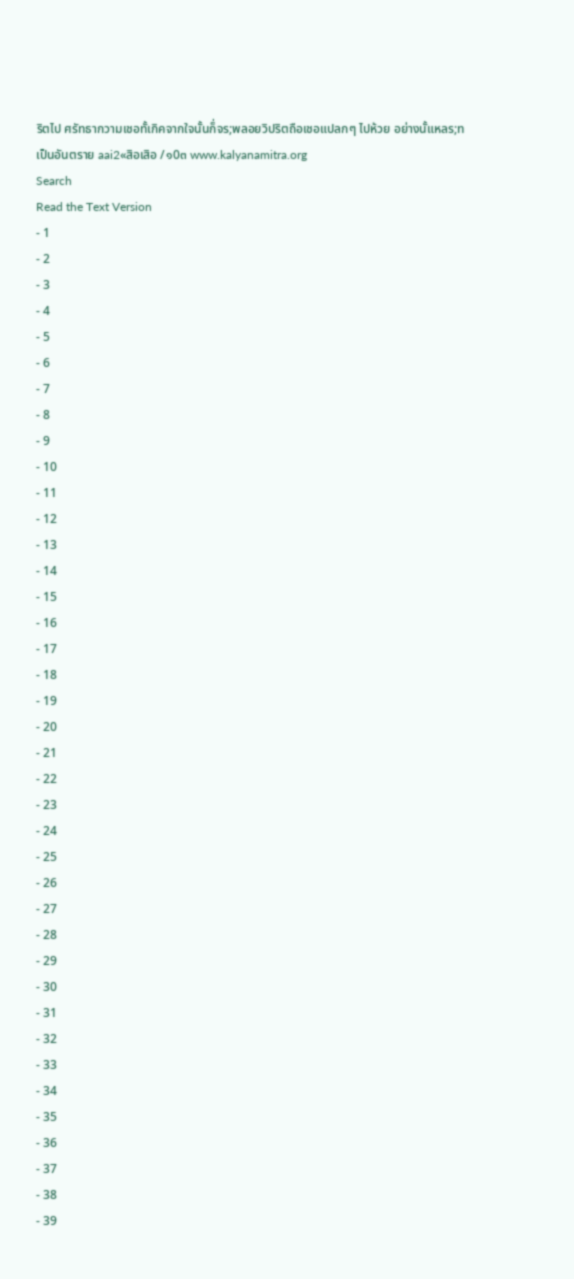ริตไป ศรัทธากวามเชอทั้เกิคจากใจนั้นก็่จร;พลอยวิปริตถือเชอแปลกๆ ไปห้วย อย่างนั้แหลร;ทเป็นอันตราย aai2«สิอเสิอ /๑0๓ www.kalyanamitra.org
Search
Read the Text Version
- 1
- 2
- 3
- 4
- 5
- 6
- 7
- 8
- 9
- 10
- 11
- 12
- 13
- 14
- 15
- 16
- 17
- 18
- 19
- 20
- 21
- 22
- 23
- 24
- 25
- 26
- 27
- 28
- 29
- 30
- 31
- 32
- 33
- 34
- 35
- 36
- 37
- 38
- 39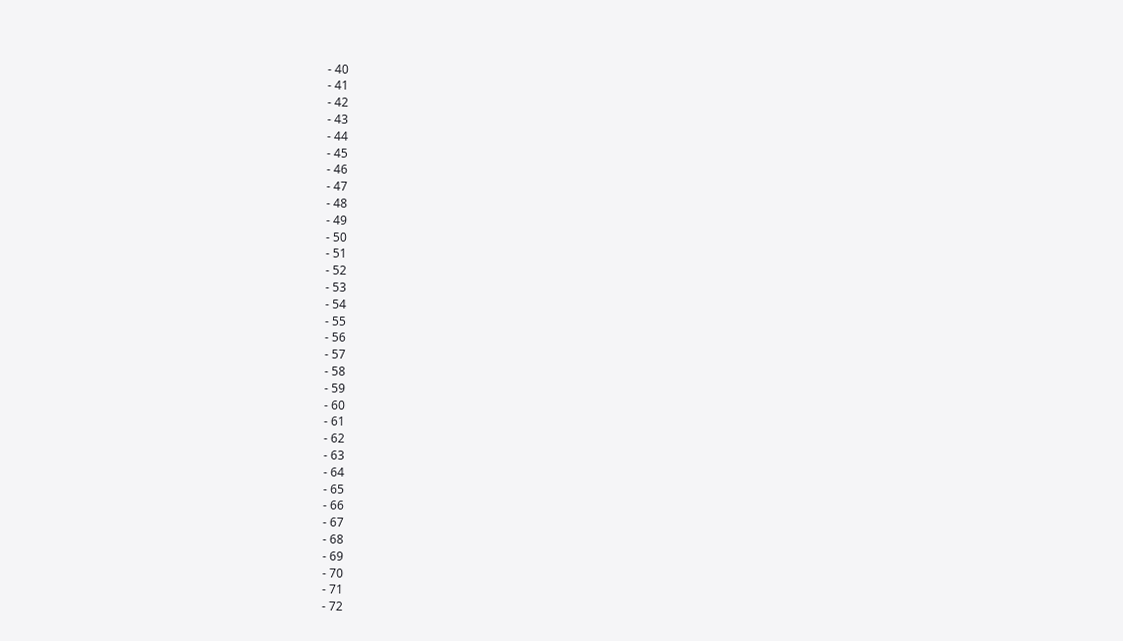- 40
- 41
- 42
- 43
- 44
- 45
- 46
- 47
- 48
- 49
- 50
- 51
- 52
- 53
- 54
- 55
- 56
- 57
- 58
- 59
- 60
- 61
- 62
- 63
- 64
- 65
- 66
- 67
- 68
- 69
- 70
- 71
- 72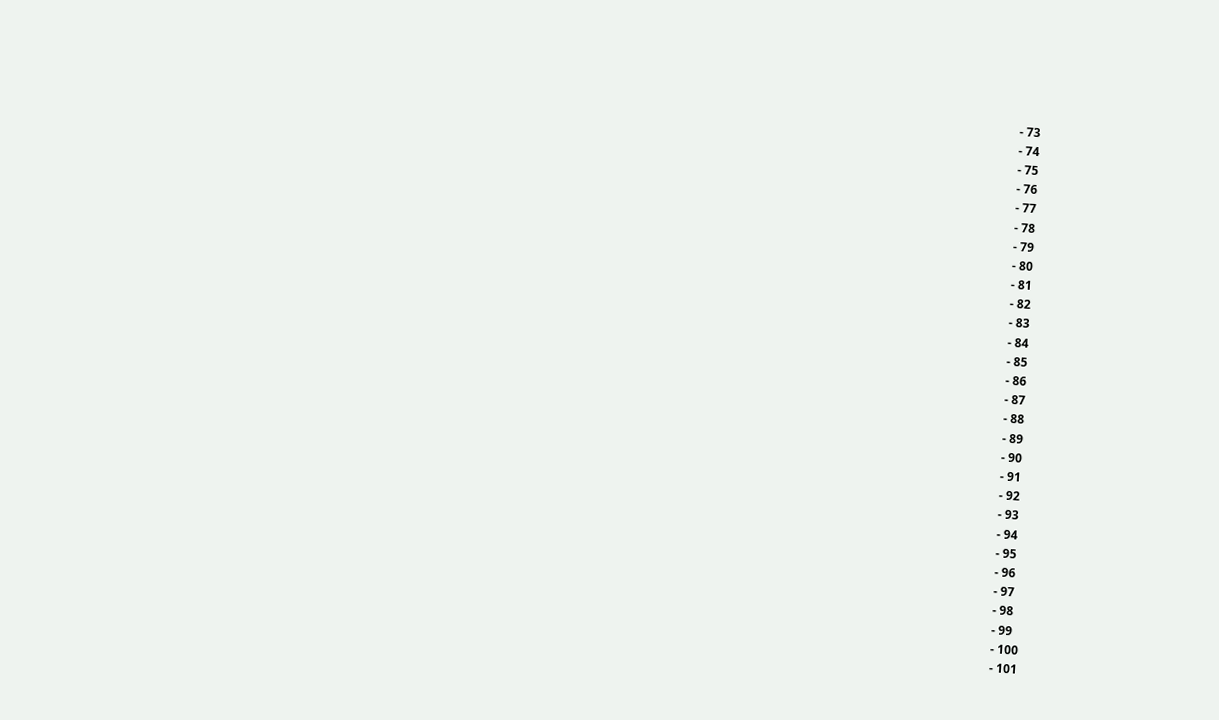- 73
- 74
- 75
- 76
- 77
- 78
- 79
- 80
- 81
- 82
- 83
- 84
- 85
- 86
- 87
- 88
- 89
- 90
- 91
- 92
- 93
- 94
- 95
- 96
- 97
- 98
- 99
- 100
- 101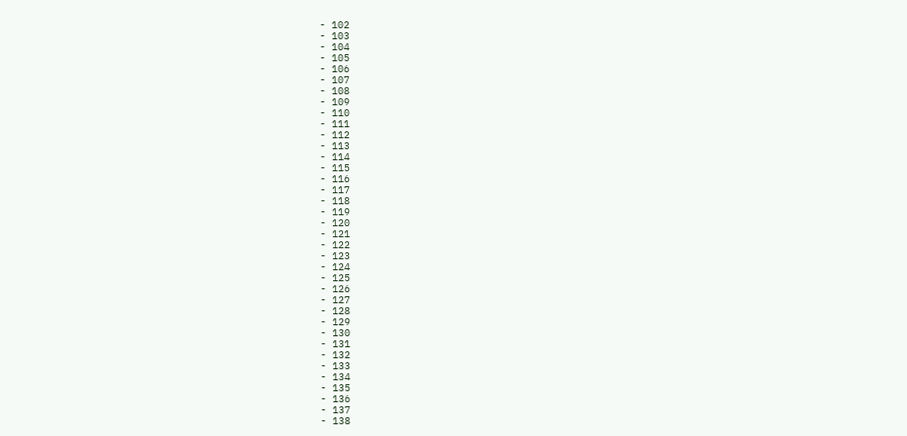- 102
- 103
- 104
- 105
- 106
- 107
- 108
- 109
- 110
- 111
- 112
- 113
- 114
- 115
- 116
- 117
- 118
- 119
- 120
- 121
- 122
- 123
- 124
- 125
- 126
- 127
- 128
- 129
- 130
- 131
- 132
- 133
- 134
- 135
- 136
- 137
- 138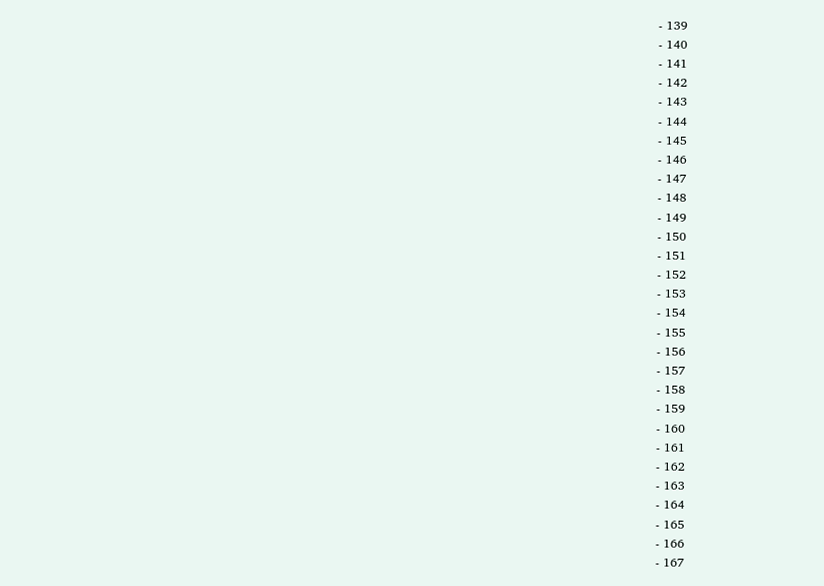- 139
- 140
- 141
- 142
- 143
- 144
- 145
- 146
- 147
- 148
- 149
- 150
- 151
- 152
- 153
- 154
- 155
- 156
- 157
- 158
- 159
- 160
- 161
- 162
- 163
- 164
- 165
- 166
- 167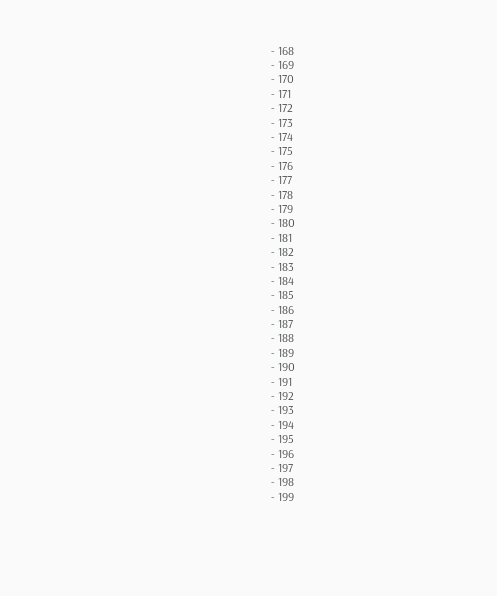- 168
- 169
- 170
- 171
- 172
- 173
- 174
- 175
- 176
- 177
- 178
- 179
- 180
- 181
- 182
- 183
- 184
- 185
- 186
- 187
- 188
- 189
- 190
- 191
- 192
- 193
- 194
- 195
- 196
- 197
- 198
- 199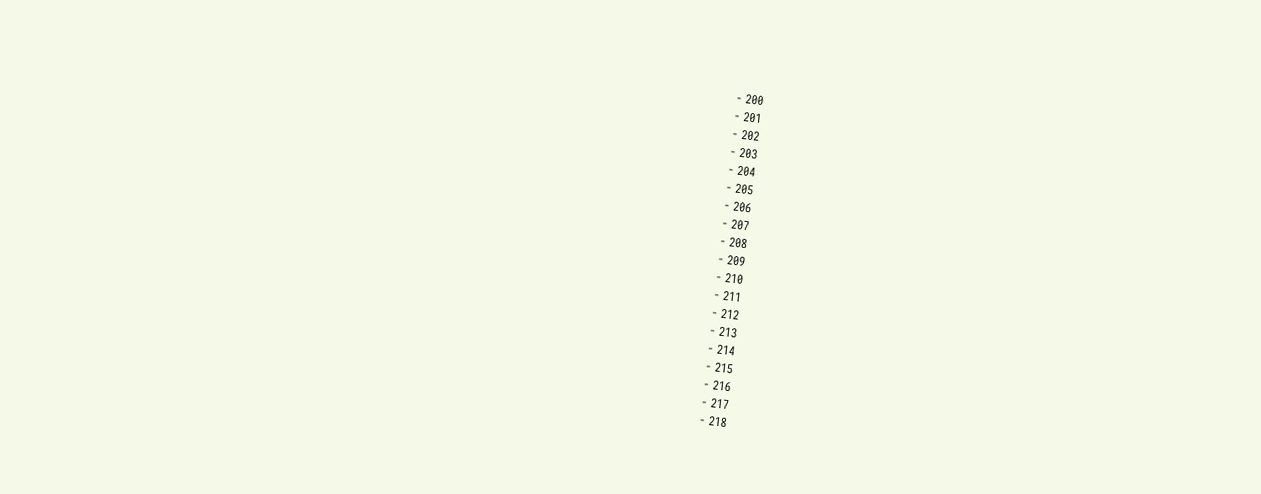- 200
- 201
- 202
- 203
- 204
- 205
- 206
- 207
- 208
- 209
- 210
- 211
- 212
- 213
- 214
- 215
- 216
- 217
- 218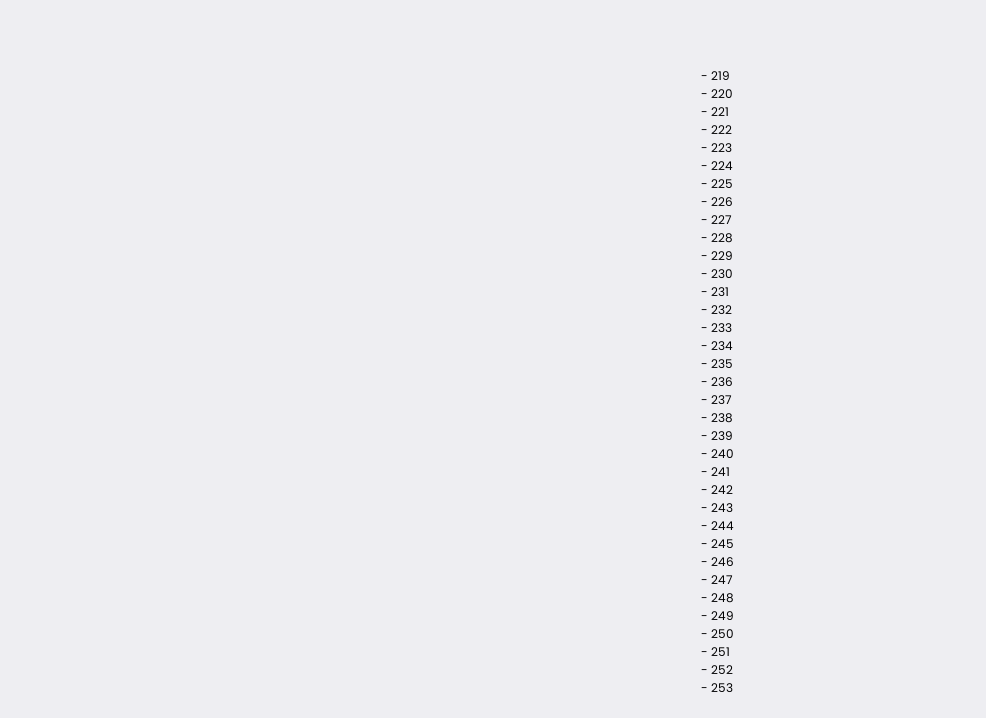- 219
- 220
- 221
- 222
- 223
- 224
- 225
- 226
- 227
- 228
- 229
- 230
- 231
- 232
- 233
- 234
- 235
- 236
- 237
- 238
- 239
- 240
- 241
- 242
- 243
- 244
- 245
- 246
- 247
- 248
- 249
- 250
- 251
- 252
- 253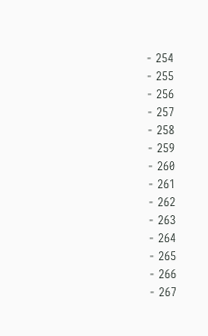- 254
- 255
- 256
- 257
- 258
- 259
- 260
- 261
- 262
- 263
- 264
- 265
- 266
- 267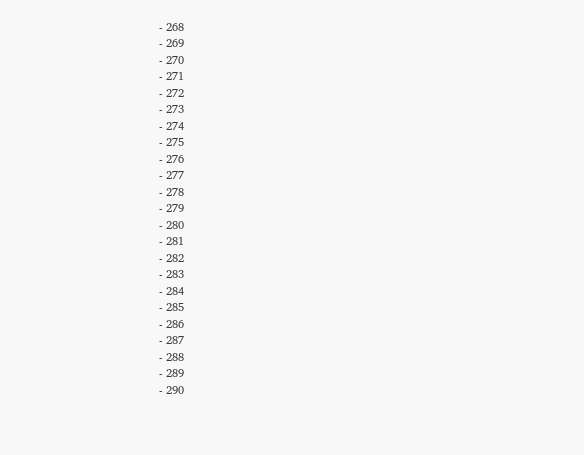- 268
- 269
- 270
- 271
- 272
- 273
- 274
- 275
- 276
- 277
- 278
- 279
- 280
- 281
- 282
- 283
- 284
- 285
- 286
- 287
- 288
- 289
- 290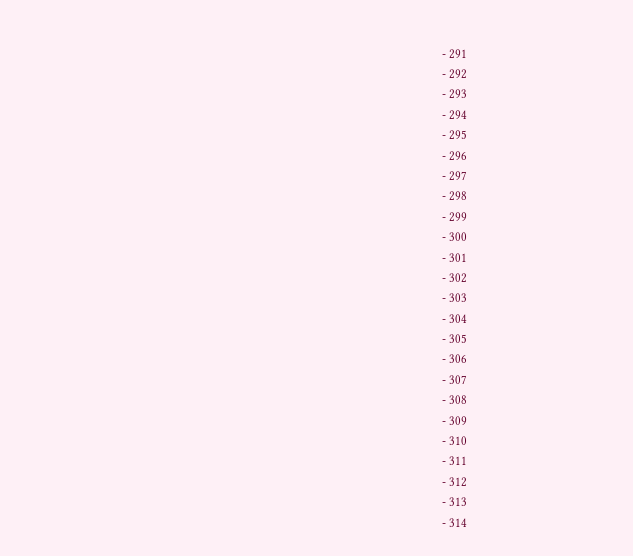- 291
- 292
- 293
- 294
- 295
- 296
- 297
- 298
- 299
- 300
- 301
- 302
- 303
- 304
- 305
- 306
- 307
- 308
- 309
- 310
- 311
- 312
- 313
- 314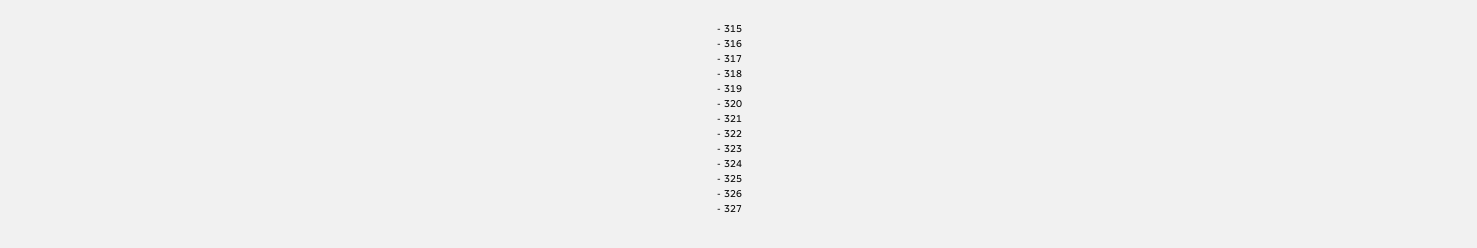- 315
- 316
- 317
- 318
- 319
- 320
- 321
- 322
- 323
- 324
- 325
- 326
- 327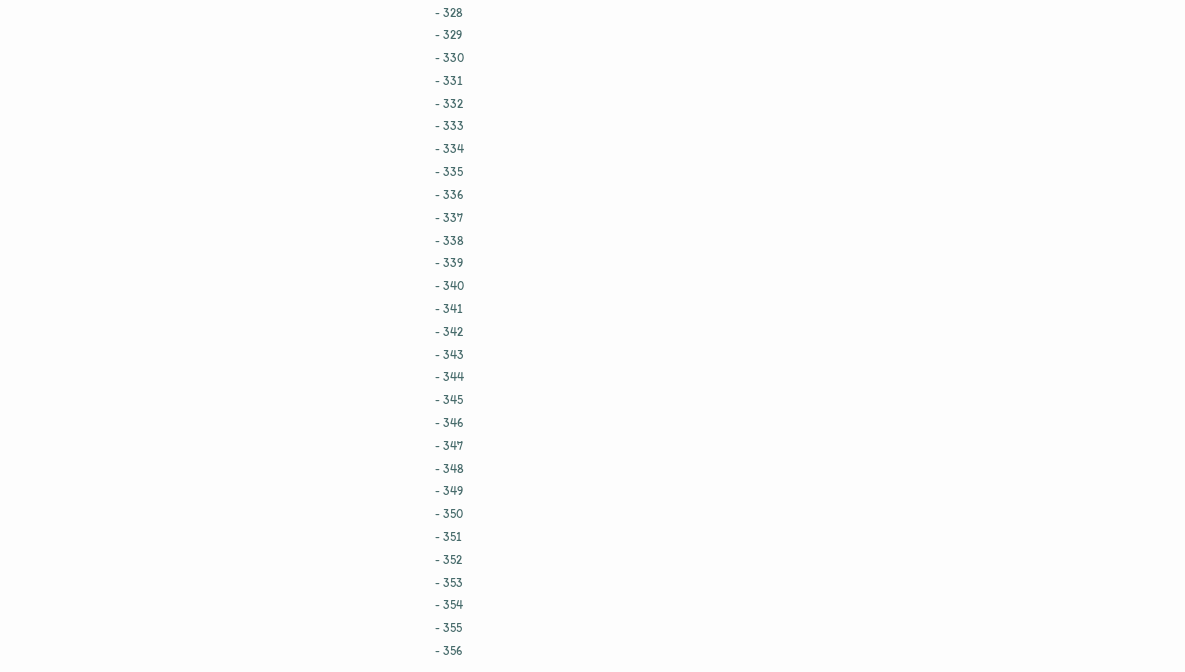- 328
- 329
- 330
- 331
- 332
- 333
- 334
- 335
- 336
- 337
- 338
- 339
- 340
- 341
- 342
- 343
- 344
- 345
- 346
- 347
- 348
- 349
- 350
- 351
- 352
- 353
- 354
- 355
- 356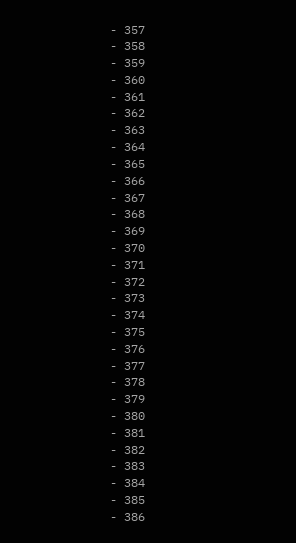- 357
- 358
- 359
- 360
- 361
- 362
- 363
- 364
- 365
- 366
- 367
- 368
- 369
- 370
- 371
- 372
- 373
- 374
- 375
- 376
- 377
- 378
- 379
- 380
- 381
- 382
- 383
- 384
- 385
- 386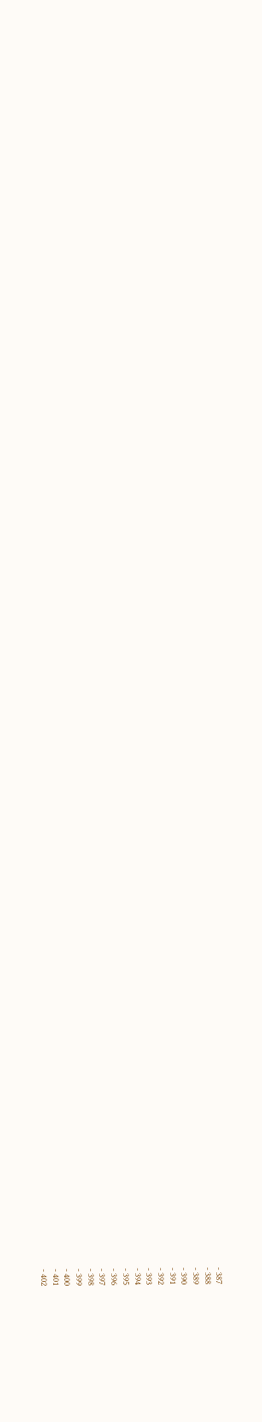- 387
- 388
- 389
- 390
- 391
- 392
- 393
- 394
- 395
- 396
- 397
- 398
- 399
- 400
- 401
- 402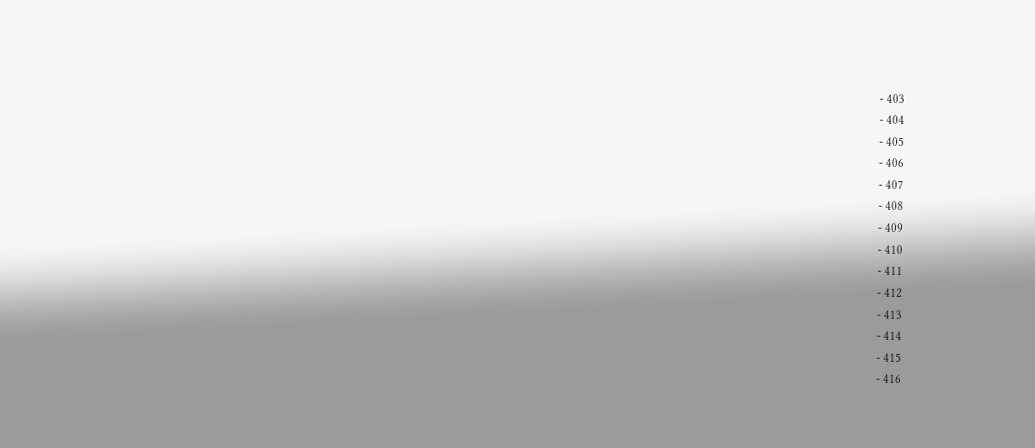- 403
- 404
- 405
- 406
- 407
- 408
- 409
- 410
- 411
- 412
- 413
- 414
- 415
- 416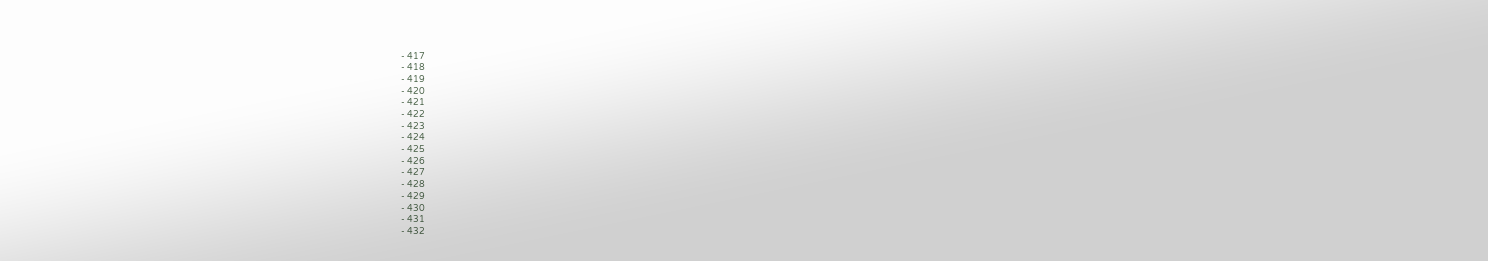- 417
- 418
- 419
- 420
- 421
- 422
- 423
- 424
- 425
- 426
- 427
- 428
- 429
- 430
- 431
- 432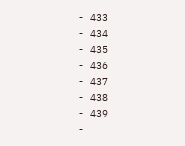- 433
- 434
- 435
- 436
- 437
- 438
- 439
-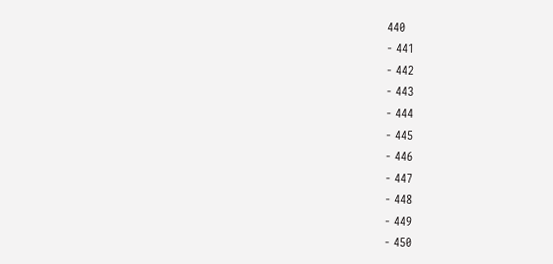440
- 441
- 442
- 443
- 444
- 445
- 446
- 447
- 448
- 449
- 450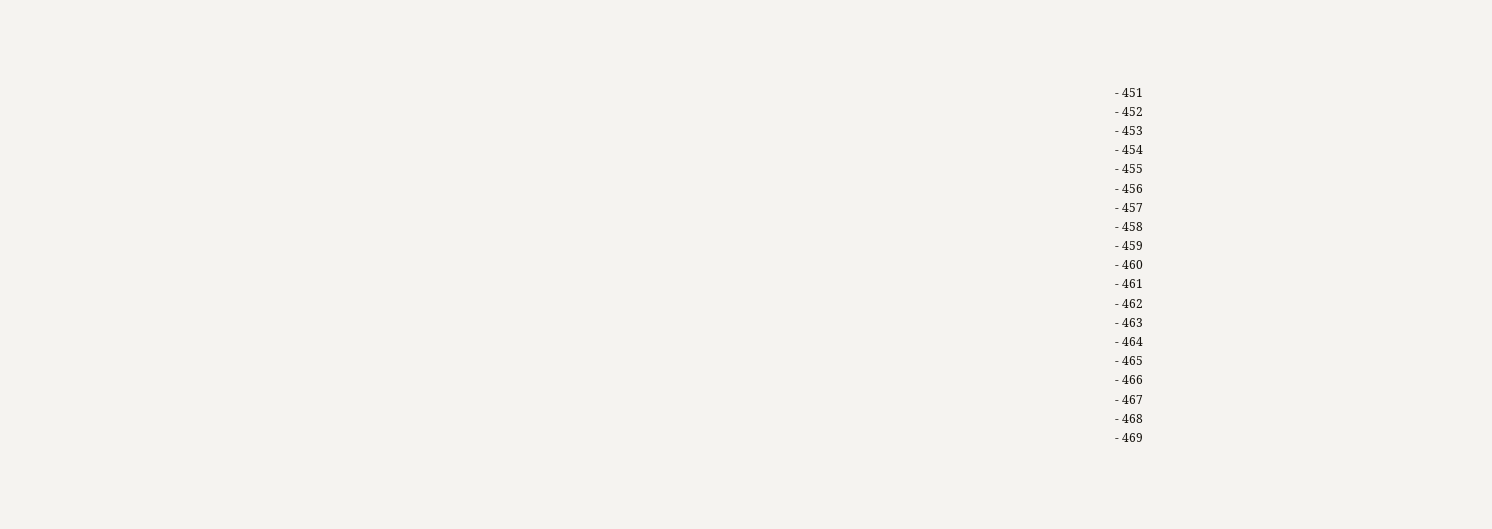- 451
- 452
- 453
- 454
- 455
- 456
- 457
- 458
- 459
- 460
- 461
- 462
- 463
- 464
- 465
- 466
- 467
- 468
- 469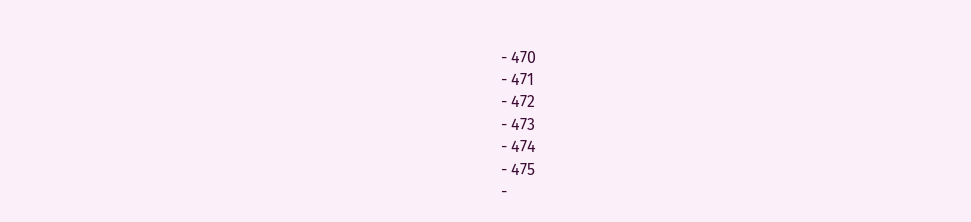- 470
- 471
- 472
- 473
- 474
- 475
-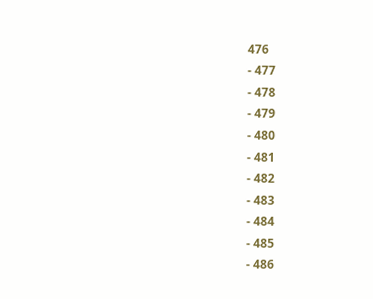476
- 477
- 478
- 479
- 480
- 481
- 482
- 483
- 484
- 485
- 486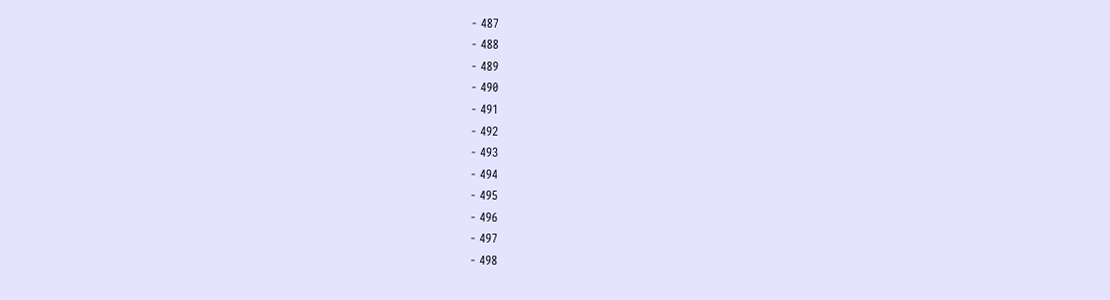- 487
- 488
- 489
- 490
- 491
- 492
- 493
- 494
- 495
- 496
- 497
- 498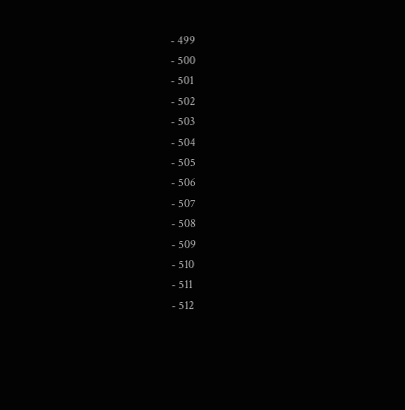- 499
- 500
- 501
- 502
- 503
- 504
- 505
- 506
- 507
- 508
- 509
- 510
- 511
- 512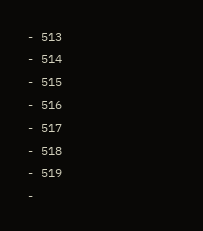- 513
- 514
- 515
- 516
- 517
- 518
- 519
-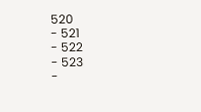520
- 521
- 522
- 523
-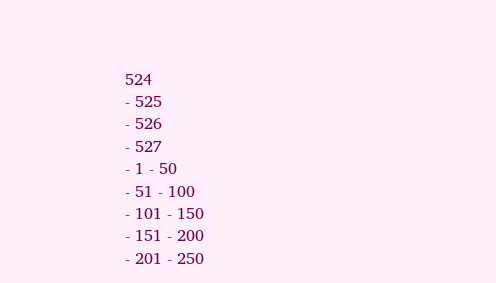524
- 525
- 526
- 527
- 1 - 50
- 51 - 100
- 101 - 150
- 151 - 200
- 201 - 250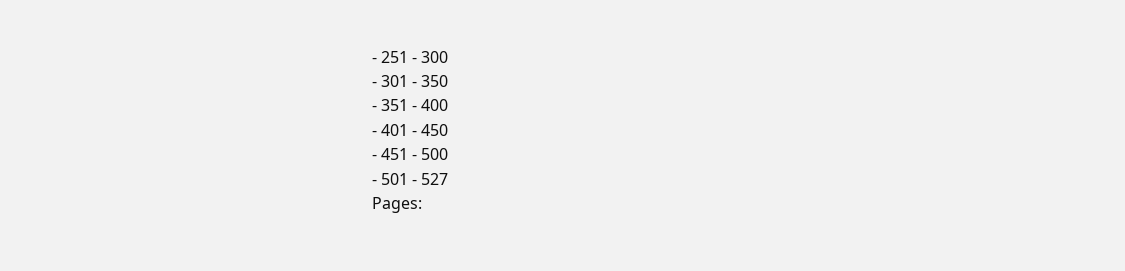- 251 - 300
- 301 - 350
- 351 - 400
- 401 - 450
- 451 - 500
- 501 - 527
Pages: